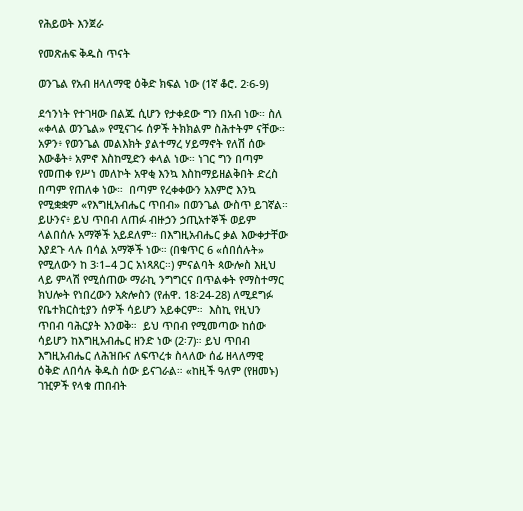የሕይወት እንጀራ

የመጽሐፍ ቅዱስ ጥናት

ወንጌል የአብ ዘላለማዊ ዕቅድ ክፍል ነው (1ኛ ቆሮ. 2፡6-9)

ደኅንነት የተገዛው በልጁ ሲሆን የታቀደው ግን በአብ ነው። ስለ «ቀላል ወንጌል» የሚናገሩ ሰዎች ትክክልም ስሕተትም ናቸው። አዎን፥ የወንጌል መልእክት ያልተማረ ሃይማኖት የለሽ ሰው እውቆት፥ አምኖ እስከሚድን ቀላል ነው። ነገር ግን በጣም የመጠቀ የሥነ መለኮት አዋቂ እንኳ እስከማይዘልቅበት ድረስ በጣም የጠለቀ ነው።  በጣም የረቀቀውን አእምሮ እንኳ የሚቋቋም «የእግዚአብሔር ጥበብ» በወንጌል ውስጥ ይገኛል። ይሁንና፥ ይህ ጥበብ ለጠፉ ብዙኃን ኃጢአተኞች ወይም ላልበሰሉ አማኞች አይደለም። በእግዚአብሔር ቃል እውቀታቸው እያደጉ ላሉ በሳል አማኞች ነው። (በቁጥር 6 «ሰበሰሉት» የሚለውን ከ 3፡1–4 ጋር አነጻጸር።) ምናልባት ጳውሎስ እዚህ ላይ ምላሽ የሚሰጠው ማራኪ ንግግርና በጥልቀት የማስተማር ክህሎት የነበረውን አጵሎስን (የሐዋ. 18፡24-28) ለሚደግፉ የቤተክርስቲያን ሰዎች ሳይሆን አይቀርም።  እስኪ የዚህን ጥበብ ባሕርያት እንወቅ።  ይህ ጥበብ የሚመጣው ከሰው ሳይሆን ከእግዚአብሔር ዘንድ ነው (2፡7)። ይህ ጥበብ እግዚአብሔር ለሕዝቡና ለፍጥረቱ ስላለው ሰፊ ዘላለማዊ ዕቅድ ለበሳሉ ቅዱስ ሰው ይናገራል። «ከዚች ዓለም (የዘመኑ) ገዢዎች የላቁ ጠበብት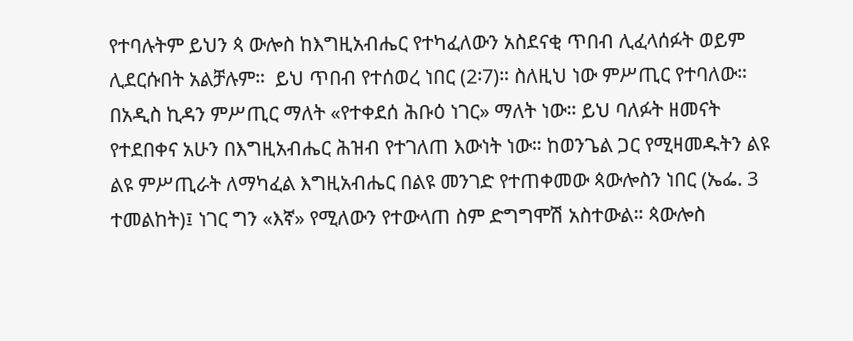የተባሉትም ይህን ጳ ውሎስ ከእግዚአብሔር የተካፈለውን አስደናቂ ጥበብ ሊፈላሰፉት ወይም ሊደርሱበት አልቻሉም።  ይህ ጥበብ የተሰወረ ነበር (2፡7)። ስለዚህ ነው ምሥጢር የተባለው። በአዲስ ኪዳን ምሥጢር ማለት «የተቀደሰ ሕቡዕ ነገር» ማለት ነው። ይህ ባለፉት ዘመናት የተደበቀና አሁን በእግዚአብሔር ሕዝብ የተገለጠ እውነት ነው። ከወንጌል ጋር የሚዛመዱትን ልዩ ልዩ ምሥጢራት ለማካፈል እግዚአብሔር በልዩ መንገድ የተጠቀመው ጳውሎስን ነበር (ኤፌ. 3 ተመልከት)፤ ነገር ግን «እኛ» የሚለውን የተውላጠ ስም ድግግሞሽ አስተውል። ጳውሎስ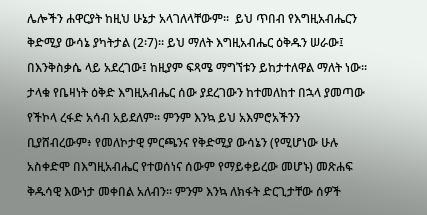ሌሎችን ሐዋርያት ከዚህ ሁኔታ አላገለላቸውም።  ይህ ጥበብ የእግዚአብሔርን ቅድሚያ ውሳኔ ያካትታል (2፡7)። ይህ ማለት እግዚአብሔር ዕቅዱን ሠራው፤ በእንቅስቃሴ ላይ አደረገው፤ ከዚያም ፍጻሜ ማግኘቱን ይከታተለዋል ማለት ነው። ታላቁ የቤዛነት ዕቅድ እግዚአብሔር ሰው ያደረገውን ከተመለከተ በኋላ ያመጣው የችኮላ ረፋድ አሳብ አይደለም። ምንም እንኳ ይህ አእምሮአችንን ቢያሸብረውም፥ የመለኮታዊ ምርጫንና የቅድሚያ ውሳኔን (የሚሆነው ሁሉ አስቀድሞ በእግዚአብሔር የተወሰነና ሰውም የማይቀይረው መሆኑ) መጽሐፍ ቅዱሳዊ እውነታ መቀበል አለብን። ምንም እንኳ ለክፋት ድርጊታቸው ሰዎች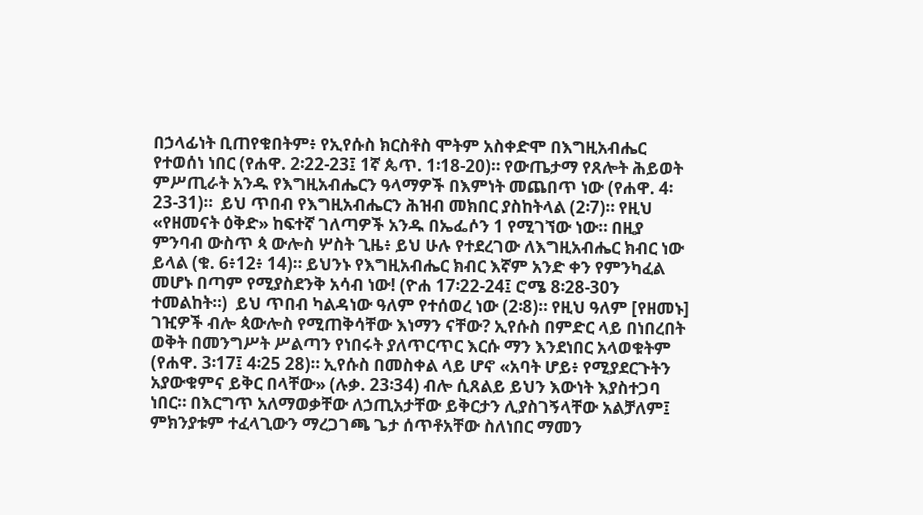በኃላፊነት ቢጠየቁበትም፥ የኢየሱስ ክርስቶስ ሞትም አስቀድሞ በእግዚአብሔር የተወሰነ ነበር (የሐዋ. 2፡22-23፤ 1ኛ ጴጥ. 1፡18-20)። የውጤታማ የጸሎት ሕይወት ምሥጢራት አንዱ የእግዚአብሔርን ዓላማዎች በእምነት መጨበጥ ነው (የሐዋ. 4፡23-31)።  ይህ ጥበብ የእግዚአብሔርን ሕዝብ መክበር ያስከትላል (2፡7)። የዚህ «የዘመናት ዕቅድ» ከፍተኛ ገለጣዎች አንዱ በኤፌሶን 1 የሚገኘው ነው። በዚያ ምንባብ ውስጥ ጳ ውሎስ ሦስት ጊዜ፥ ይህ ሁሉ የተደረገው ለእግዚአብሔር ክብር ነው ይላል (ቁ. 6፥12፥ 14)። ይህንኑ የእግዚአብሔር ክብር እኛም አንድ ቀን የምንካፈል መሆኑ በጣም የሚያስደንቅ አሳብ ነው! (ዮሐ 17፡22-24፤ ሮሜ 8፡28-30ን ተመልከት።)  ይህ ጥበብ ካልዳነው ዓለም የተሰወረ ነው (2፡8)። የዚህ ዓለም [የዘመኑ] ገዢዎች ብሎ ጳውሎስ የሚጠቅሳቸው እነማን ናቸው? ኢየሱስ በምድር ላይ በነበረበት ወቅት በመንግሥት ሥልጣን የነበሩት ያለጥርጥር እርሱ ማን እንደነበር አላወቁትም (የሐዋ. 3፡17፤ 4፡25 28)። ኢየሱስ በመስቀል ላይ ሆኖ «አባት ሆይ፥ የሚያደርጉትን አያውቁምና ይቅር በላቸው» (ሉቃ. 23፡34) ብሎ ሲጸልይ ይህን እውነት እያስተጋባ ነበር። በእርግጥ አለማወቃቸው ለኃጢአታቸው ይቅርታን ሊያስገኝላቸው አልቻለም፤ ምክንያቱም ተፈላጊውን ማረጋገጫ ጌታ ሰጥቶአቸው ስለነበር ማመን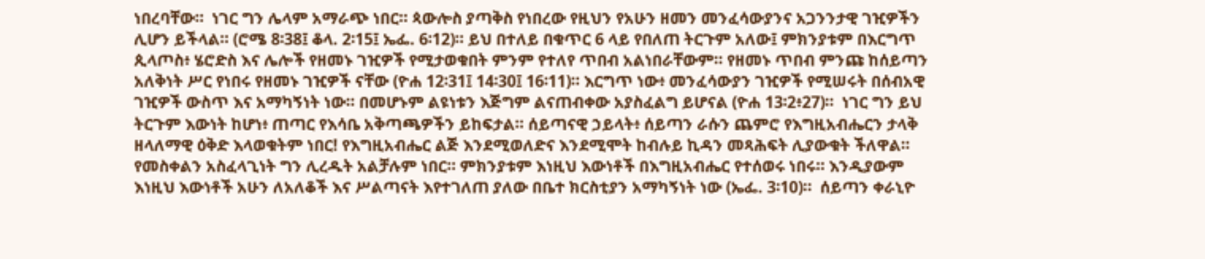ነበረባቸው።  ነገር ግን ሌላም አማራጭ ነበር። ጳውሎስ ያጣቅስ የነበረው የዚህን የአሁን ዘመን መንፈሳውያንና አጋንንታዊ ገዢዎችን ሊሆን ይችላል። (ሮሜ 8፡38፤ ቆላ. 2፡15፤ ኤፌ. 6፡12)። ይህ በተለይ በቁጥር 6 ላይ የበለጠ ትርጉም አለው፤ ምክንያቱም በእርግጥ ጲላጦስ፥ ሄሮድስ እና ሌሎች የዘመኑ ገዢዎች የሚታወቁበት ምንም የተለየ ጥበብ አልነበራቸውም። የዘመኑ ጥበብ ምንጩ ከሰይጣን አለቅነት ሥር የነበሩ የዘመኑ ገዢዎች ናቸው (ዮሐ 12፡31፤ 14፡30፤ 16፡11)። እርግጥ ነው፥ መንፈሳውያን ገዢዎች የሚሠሩት በሰብአዊ ገዢዎች ውስጥ እና አማካኝነት ነው። በመሆኑም ልዩነቱን እጅግም ልናጠብቀው አያስፈልግ ይሆናል (ዮሐ 13፡2፥27)።  ነገር ግን ይህ ትርጉም እውነት ከሆነ፥ ጠጣር የእሳቤ አቅጣጫዎችን ይከፍታል። ሰይጣናዊ ኃይላት፥ ሰይጣን ራሱን ጨምሮ የእግዚአብሔርን ታላቅ ዘላለማዊ ዕቅድ እላወቁትም ነበር! የእግዚአብሔር ልጅ እንደሚወለድና እንደሚሞት ከብሉይ ኪዳን መጻሕፍት ሊያውቁት ችለዋል። የመስቀልን አስፈላጊነት ግን ሊረዱት አልቻሉም ነበር። ምክንያቱም እነዚህ እውነቶች በእግዚአብሔር የተሰወሩ ነበሩ። እንዲያውም እነዚህ እውነቶች አሁን ለአለቆች እና ሥልጣናት እየተገለጠ ያለው በቤተ ክርስቲያን አማካኝነት ነው (ኤፌ. 3፡10)።  ሰይጣን ቀራኒዮ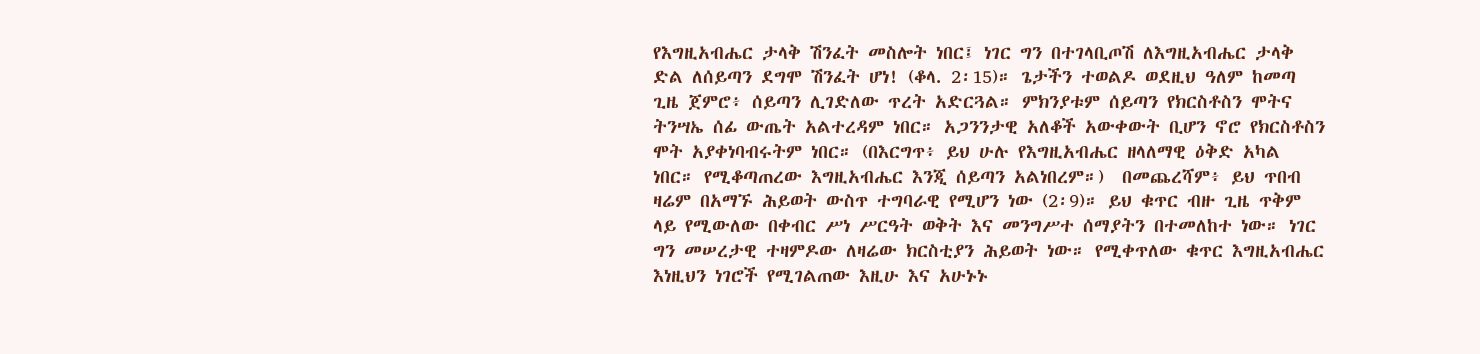የእግዚአብሔር ታላቅ ሽንፈት መስሎት ነበር፤ ነገር ግን በተገላቢጦሽ ለእግዚአብሔር ታላቅ ድል ለሰይጣን ደግሞ ሽንፈት ሆነ! (ቆላ. 2፡15)። ጌታችን ተወልዶ ወደዚህ ዓለም ከመጣ ጊዜ ጀምሮ፥ ሰይጣን ሊገድለው ጥረት አድርጓል። ምክንያቱም ሰይጣን የክርስቶስን ሞትና ትንሣኤ ሰፊ ውጤት አልተረዳም ነበር። አጋንንታዊ አለቆች አውቀውት ቢሆን ኖሮ የክርስቶስን ሞት አያቀነባብሩትም ነበር። (በእርግጥ፥ ይህ ሁሉ የእግዚአብሔር ዘላለማዊ ዕቅድ አካል ነበር። የሚቆጣጠረው እግዚአብሔር እንጂ ሰይጣን አልነበረም።)  በመጨረሻም፥ ይህ ጥበብ ዛሬም በአማኙ ሕይወት ውስጥ ተግባራዊ የሚሆን ነው (2፡9)። ይህ ቁጥር ብዙ ጊዜ ጥቅም ላይ የሚውለው በቀብር ሥነ ሥርዓት ወቅት እና መንግሥተ ሰማያትን በተመለከተ ነው። ነገር ግን መሠረታዊ ተዛምዶው ለዛሬው ክርስቲያን ሕይወት ነው። የሚቀጥለው ቁጥር እግዚአብሔር እነዚህን ነገሮች የሚገልጠው እዚሁ እና አሁኑኑ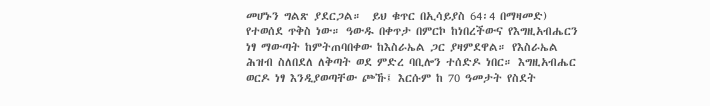መሆኑን ግልጽ ያደርጋል።  ይህ ቁጥር በኢሳይያስ 64፡4 በማዛመድ) የተወሰደ ጥቅስ ነው። ዓውዱ በቀጥታ በምርኮ ከነበረችውና የእግዚአብሔርን ነፃ ማውጣት ከምትጠባበቀው ከእስራኤል ጋር ያዛምደዋል። የእስራኤል ሕዝብ ስለበደለ ለቅጣት ወደ ምድረ ባቢሎን ተሰድዶ ነበር። እግዚአብሔር ወርዶ ነፃ እንዲያወጣቸው ጮኹ፤ እርሱም ከ 70 ዓመታት የስደት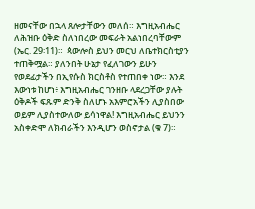ዘመናቸው በኋላ ጸሎታቸውን መለሰ። እግዚአብሔር ለሕዝቡ ዕቅድ ስለነበረው መፍራት አልነበረባቸውም (ኤር. 29፡11)።  ጳውሎስ ይህን መርህ ለቤተክርስቲያን ተጠቅሟል። ያለንበት ሁኔታ የፈለገውን ይሁን የወደፊታችን በኢየሱስ ክርስቶስ የተጠበቀ ነው። እንደ እውነቱ ከሆነ፥ እግዚአብሔር ገንዘቡ ላደረጋቸው ያሉት ዕቅዶች ፍጹም ድንቅ ስለሆኑ አእምሮአችን ሊያስበው ወይም ሊያስተውለው ይሳነዋል! እግዚአብሔር ይህንን አስቀድሞ ለክብራችን እንዲሆን ወስኖታል (ቁ 7)።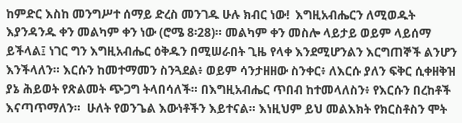ከምድር እስከ መንግሥተ ሰማይ ድረስ መንገዱ ሁሉ ክብር ነው!  እግዚአብሔርን ለሚወዱት እያንዳንዱ ቀን መልካም ቀን ነው (ሮሜ 8፡28)። መልካም ቀን መስሎ ላይታይ ወይም ላይሰማ ይችላል፤ ነገር ግን እግዚአብሔር ዕቅዱን በሚሠራበት ጊዜ የላቀ እንደሚሆንልን እርግጠኞች ልንሆን እንችላለን። እርሱን ከመተማመን ስንጓደል፥ ወይም ሳንታዘዘው ስንቀር፥ ለእርሱ ያለን ፍቅር ሲቀዘቅዝ ያኔ ሕይወት የጽልመት ጭጋግ ትላበሳለች። በእግዚአብሔር ጥበብ ከተመላለስን፥ የእርሱን በረከቶች እናጣጥማለን።  ሁለት የወንጌል እውነቶችን እይተናል። እነዚህም ይህ መልእክት የክርስቶስን ሞት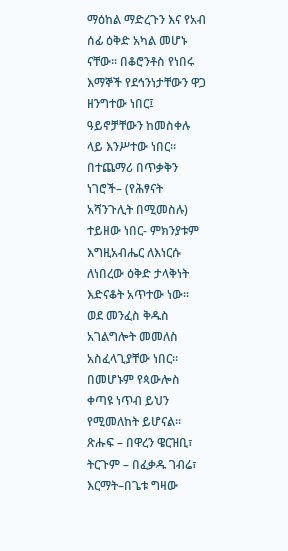ማዕከል ማድረጉን እና የአብ ሰፊ ዕቅድ አካል መሆኑ ናቸው። በቆሮንቶስ የነበሩ እማኞች የደኅንነታቸውን ዋጋ ዘንግተው ነበር፤ ዓይኖቻቸውን ከመስቀሉ ላይ እንሥተው ነበር። በተጨማሪ በጥቃቅን ነገሮች– (የሕፃናት አሻንጉሊት በሚመስሉ) ተይዘው ነበር- ምክንያቱም እግዚአብሔር ለእነርሱ ለነበረው ዕቅድ ታላቅነት እድናቆት አጥተው ነው። ወደ መንፈስ ቅዱስ አገልግሎት መመለስ አስፈላጊያቸው ነበር። በመሆኑም የጳውሎስ ቀጣዩ ነጥብ ይህን የሚመለከት ይሆናል። ጽሑፍ – በዋረን ዌርዝቢ፣ ትርጉም – በፈቃዱ ገብሬ፣ እርማት–በጌቱ ግዛው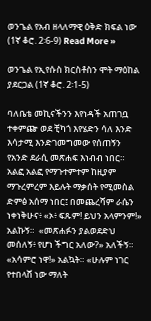ወንጌል የአብ ዘላለማዊ ዕቅድ ክፍል ነው (1ኛ ቆሮ. 2፡6-9) Read More »

ወንጌል የኢየሱስ ክርስቶስን ሞት ማዕከል ያደርጋል (1ኛ ቆሮ. 2፡1-5)

ባለቤቴ መኪናችንን እየነዳች አጠገቧ ተቀምጬ ወደ ቺካጎ እየሄድን ሳለ እንድ እሳታሚ እንድገመግመው የሰጠኝን የአንድ ደራሲ መጽሐፍ እነብብ ነበር። አልፎ አልፎ የማጉተምተም ከዚያም ማጉረምረም እይሉት ማቃሰት የሚመስል ድምፅ አሰማ ነበር፤ በመጨረሻም ራሴን ነቀነቅሁና፥ «ኦ፥ ፍጹም! ይህን አላምንም!» አልኩኝ።  «መጽሐፉን ያልወደድህ መሰለኝ፥ የሆነ ችግር አለው?» አለችኝ።  «አሳምሮ ነዋ!» አልኳት። «ሁሉም ነገር የተበላሸ ነው ማለት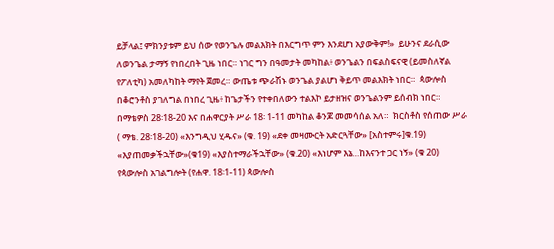ይቻላል፤ ምክንያቱም ይህ ሰው የወንጌሉ መልእክት በእርግጥ ምን እንደሆነ አያውቅም!»  ይሁንና ደራሲው ለወንጌል ታማኝ የነበረበት ጊዜ ነበር። ነገር ግን በዓመታት መካከል፥ ወንጌልን በፍልስፍናዊ (ይመስለኛል የፖለቲካ) አመለካከት ማየት ጀመረ። ውጤቱ ጭራሽኑ ወንጌል ያልሆነ ቅይጥ መልእክት ነበር።  ጳውሎስ በቆሮንቶስ ያገለግል በነበረ ጊዜ፥ ከጌታችን የተቀበለውን ተልእኮ ይታዘዝና ወንጌልንም ይሰብክ ነበር። በማቴዎስ 28፡18-20 እና በሐዋርያት ሥራ 18፡ 1-11 መካከል ቆንጆ መመሳሰል አለ።  ክርስቶስ የሰጠው ሥራ  ( ማቴ. 28፡18-20) «እንግዲህ ሂዱና» (ቁ. 19) «ደቀ መዛሙርት አድርጓቸው» [አስተምሩ]ቁ.19) «እያጠመቃችኋቸው»(ቁ19) «እያስተማራችኋቸው» (ቁ.20) «እነሆም እኔ…ከእናንተ ጋር ነኝ» (ቁ 20)  የጳውሎስ አገልግሎት (የሐዋ. 18፡1-11) ጳውሎስ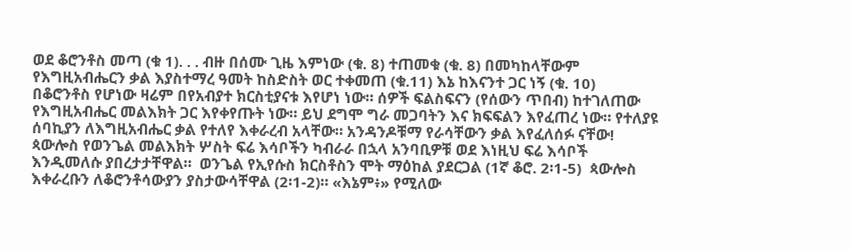ወደ ቆሮንቶስ መጣ (ቁ 1). . . ብዙ በሰሙ ጊዜ እምነው (ቁ. 8) ተጠመቁ (ቁ. 8) በመካከላቸውም የእግዚአብሔርን ቃል እያስተማረ ዓመት ከስድስት ወር ተቀመጠ (ቁ.11) እኔ ከእናንተ ጋር ነኝ (ቁ. 10)   በቆሮንቶስ የሆነው ዛሬም በየአብያተ ክርስቲያናቱ እየሆነ ነው። ሰዎች ፍልስፍናን (የሰውን ጥበብ) ከተገለጠው የእግዚአብሔር መልእክት ጋር እየቀየጡት ነው። ይህ ደግሞ ግራ መጋባትን እና ክፍፍልን እየፈጠረ ነው። የተለያዩ ሰባኪያን ለእግዚአብሔር ቃል የተለየ እቀራረብ አላቸው። አንዳንዶቹማ የራሳቸውን ቃል እየፈለሰፉ ናቸው!  ጳውሎስ የወንጌል መልእክት ሦስት ፍሬ እሳቦችን ካብራራ በኋላ አንባቢዎቹ ወደ እነዚህ ፍሬ እሳቦች እንዲመለሱ ያበረታታቸዋል።  ወንጌል የኢየሱስ ክርስቶስን ሞት ማዕከል ያደርጋል (1ኛ ቆሮ. 2፡1-5)  ጳውሎስ እቀራረቡን ለቆሮንቶሳውያን ያስታውሳቸዋል (2፡1-2)። «እኔም፥» የሚለው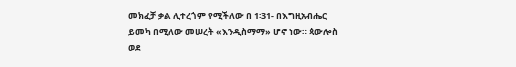መክፈቻ ቃል ሊተረጎም የሚችለው በ 1፡31- በእግዚአብሔር ይመካ በሚለው መሠረት «እንዲስማማ» ሆኖ ነው። ጳውሎስ ወደ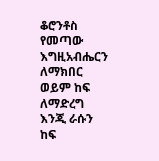ቆሮንቶስ የመጣው እግዚአብሔርን ለማክበር ወይም ከፍ ለማድረግ እንጂ ራሱን ከፍ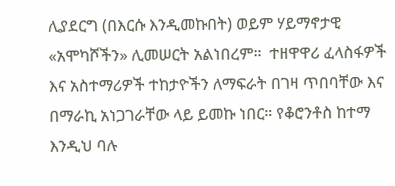ሊያደርግ (በእርሱ እንዲመኩበት) ወይም ሃይማኖታዊ «አሞካሾችን» ሊመሠርት አልነበረም።  ተዘዋዋሪ ፈላስፋዎች እና አስተማሪዎች ተከታዮችን ለማፍራት በገዛ ጥበባቸው እና በማራኪ አነጋገራቸው ላይ ይመኩ ነበር። የቆሮንቶስ ከተማ እንዲህ ባሉ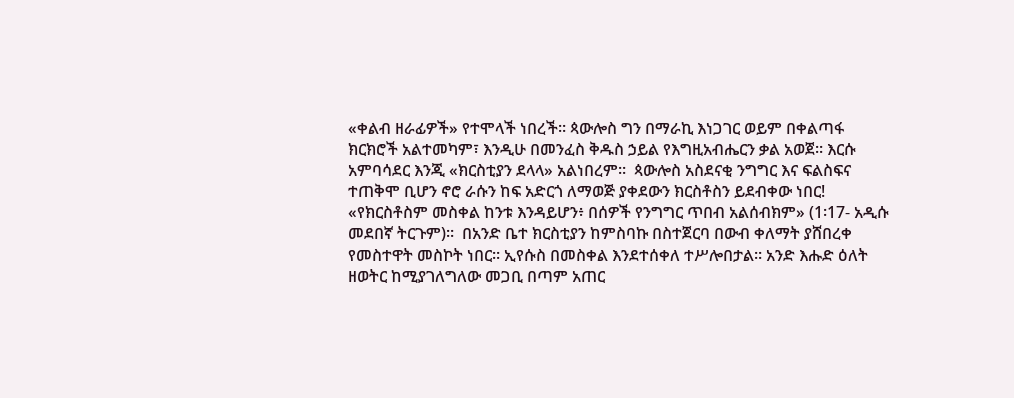«ቀልብ ዘራፊዎች» የተሞላች ነበረች። ጳውሎስ ግን በማራኪ እነጋገር ወይም በቀልጣፋ ክርክሮች አልተመካም፣ እንዲሁ በመንፈስ ቅዱስ ኃይል የእግዚአብሔርን ቃል አወጀ። እርሱ አምባሳደር እንጂ «ክርስቲያን ደላላ» አልነበረም።  ጳውሎስ አስደናቂ ንግግር እና ፍልስፍና ተጠቅሞ ቢሆን ኖሮ ራሱን ከፍ አድርጎ ለማወጅ ያቀደውን ክርስቶስን ይደብቀው ነበር! «የክርስቶስም መስቀል ከንቱ እንዳይሆን፥ በሰዎች የንግግር ጥበብ አልሰብክም» (1፡17- አዲሱ መደበኛ ትርጉም)።  በአንድ ቤተ ክርስቲያን ከምስባኩ በስተጀርባ በውብ ቀለማት ያሸበረቀ የመስተዋት መስኮት ነበር። ኢየሱስ በመስቀል እንደተሰቀለ ተሥሎበታል። አንድ እሑድ ዕለት ዘወትር ከሚያገለግለው መጋቢ በጣም አጠር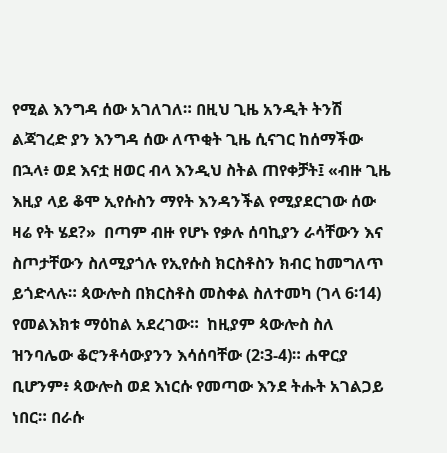የሚል እንግዳ ሰው አገለገለ። በዚህ ጊዜ አንዲት ትንሽ ልጃገረድ ያን እንግዳ ሰው ለጥቂት ጊዜ ሲናገር ከሰማችው በኋላ፥ ወደ እናቷ ዘወር ብላ እንዲህ ስትል ጠየቀቻት፤ «ብዙ ጊዜ እዚያ ላይ ቆሞ ኢየሱስን ማየት እንዳንችል የሚያደርገው ሰው ዛሬ የት ሄደ?»  በጣም ብዙ የሆኑ የቃሉ ሰባኪያን ራሳቸውን እና ስጦታቸውን ስለሚያጎሉ የኢየሱስ ክርስቶስን ክብር ከመግለጥ ይጎድላሉ። ጳውሎስ በክርስቶስ መስቀል ስለተመካ (ገላ 6፡14) የመልእክቱ ማዕከል አደረገው።  ከዚያም ጳውሎስ ስለ ዝንባሌው ቆሮንቶሳውያንን እሳሰባቸው (2፡3-4)። ሐዋርያ ቢሆንም፥ ጳውሎስ ወደ እነርሱ የመጣው እንደ ትሑት አገልጋይ ነበር። በራሱ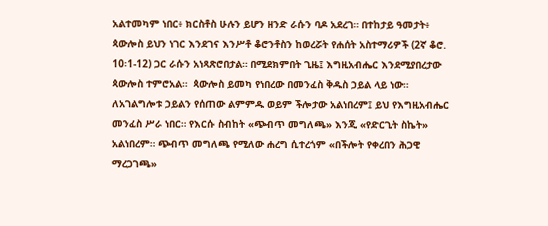አልተመካም ነበር፥ ክርስቶስ ሁሉን ይሆን ዘንድ ራሱን ባዶ አደረገ። በተከታይ ዓመታት፥ ጳውሎስ ይህን ነገር እንደገና እንሥቶ ቆሮንቶስን ከወረሯት የሐሰት አስተማሪዎች (2ኛ ቆሮ. 10፡1-12) ጋር ራሱን አነጻጽሮበታል። በሚደክምበት ጊዜ፤ እግዚአብሔር እንደሚያበረታው ጳውሎስ ተምሮአል።  ጳውሎስ ይመካ የነበረው በመንፈስ ቅዱስ ኃይል ላይ ነው። ለአገልግሎቱ ኃይልን የሰጠው ልምምዱ ወይም ችሎታው አልነበረም፤ ይህ የእግዚአብሔር መንፈስ ሥራ ነበር። የእርሱ ስብከት «ጭብጥ መግለጫ» እንጂ «የድርጊት ስኬት» አልነበረም። ጭብጥ መግለጫ የሚለው ሐረግ ሲተረጎም «በችሎት የቀረበን ሕጋዊ ማረጋገጫ»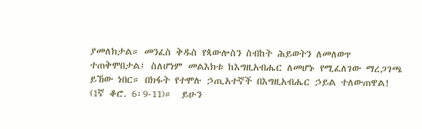ያመለክታል። መንፈስ ቅዱስ የጳውሎስን ስብከት ሕይወትን ለመለወጥ ተጠቅሞበታል፤ ስለሆነም መልእክቱ ከእግዚአብሔር ለመሆኑ የሚፈለገው ማረጋገጫ ይኸው ነበር። በክፋት የተሞሉ ኃጢአተኛች በእግዚአብሔር ኃይል ተለውጠዋል! (1ኛ ቆሮ. 6፡9-11)።  ይሁን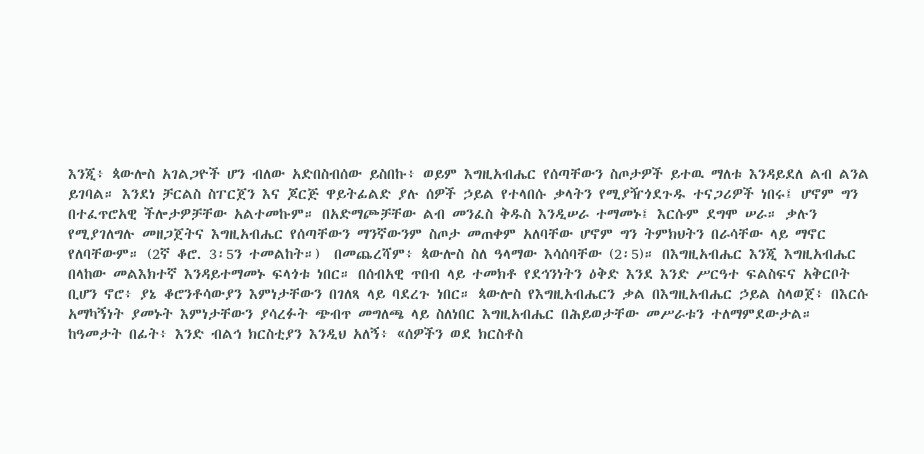እንጂ፥ ጳውሎስ አገልጋዮች ሆን ብለው አድበስብሰው ይስበኩ፥ ወይም እግዚአብሔር የሰጣቸውን ስጦታዎች ይተዉ ማለቱ እንዳይደለ ልብ ልንል ይገባል። እንደነ ቻርልስ ስፐርጀን እና ጆርጅ ዋይትፊልድ ያሉ ሰዎች ኃይል የተላበሱ ቃላትን የሚያዥጎደጉዱ ተናጋሪዎች ነበሩ፤ ሆኖም ግን በተፈጥሮአዊ ችሎታዎቻቸው አልተመኩም። በአድማጮቻቸው ልብ መንፈስ ቅዱስ እንዲሠራ ተማመኑ፤ እርሱም ደግሞ ሠራ። ቃሉን የሚያገለግሉ መዘጋጀትና እግዚአብሔር የሰጣቸውን ማንኛውንም ስጦታ መጠቀም አለባቸው ሆኖም ግን ትምክህትን በራሳቸው ላይ ማኖር የለባቸውም። (2ኛ ቆሮ. 3፡5ን ተመልከት።)  በመጨረሻም፥ ጳውሎስ ስለ ዓላማው እሳሰባቸው (2፡5)። በእግዚአብሔር እንጂ እግዚአብሔር በላከው መልእክተኛ እንዳይተማመኑ ፍላጎቱ ነበር። በሰብአዊ ጥበብ ላይ ተመክቶ የደኅንነትን ዕቅድ እንደ እንድ ሥርዓተ ፍልስፍና አቅርቦት ቢሆን ኖሮ፥ ያኔ ቆሮንቶሳውያን እምነታቸውን በገለጻ ላይ ባደረጉ ነበር። ጳውሎስ የእግዚአብሔርን ቃል በእግዚአብሔር ኃይል ስላወጀ፥ በእርሱ አማካኝነት ያመኑት እምነታቸውን ያሳረፉት ጭብጥ መግለጫ ላይ ስለነበር እግዚአብሔር በሕይወታቸው መሥራቱን ተለማምደውታል።  ከዓመታት በፊት፥ እንድ ብልኅ ክርስቲያን እንዲህ አለኝ፥ «ሰዎችን ወደ ክርስቶስ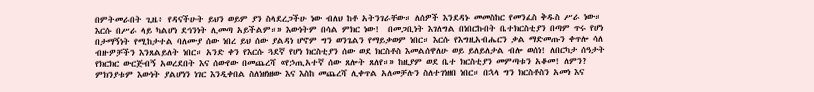በምትመራበት ጊዜ፥ የዳናችሁት ይህን ወይም ያን ስላደረጋችሁ ነው ብለህ ከቶ አትንገራቸው። ለሰዎች እንደዳኑ መመስከር የመንፈስ ቅዱስ ሥራ ነው። እርሱ በሥራ ላይ ካልሆነ ደኅንነት ሊመጣ አይችልም።» እውነትም በሳል ምክር ነው!  በመጋቢነት እገለግል በነበርኩበት ቤተክርስቲያን በጣም ጥሩ የሆነ በታማኝነት የሚከታተል ባለሙያ ሰው ነበረ ይህ ሰው ያልዳነ ሆኖም ግን ወንጌልን የማይቃወም ነበር። እርሱ የእግዚአብሔርን ቃል ማድመጡን ቀጥሎ ሳለ ብዙዎቻችን እንጸልይለት ነበር። አንድ ቀን የእርሱ ጓደኛ የሆነ ክርስቲያን ሰው ወደ ክርስቶስ እመልሰዋለሁ ወይ ይለይለታል ብሎ ወሰነ! ለበርካታ ሰዓታት የክርክር ውርጅብኝ አወረደበት እና ሰውየው በመጨረሻ «የኃጢአተኛ ሰው ጸሎት ጸለየ።» ከዚያም ወደ ቤተ ክርስቲያን መምጣቱን አቆመ! ለምን? ምክንያቱም እውነት ያልሆነን ነገር እንዲቀበል ስለነዘነዘው እና እስከ መጨረሻ ሊቀጥል አለመቻሉን ስለተገነዘበ ነበር። በኋላ ግን ክርስቶስን አመነ እና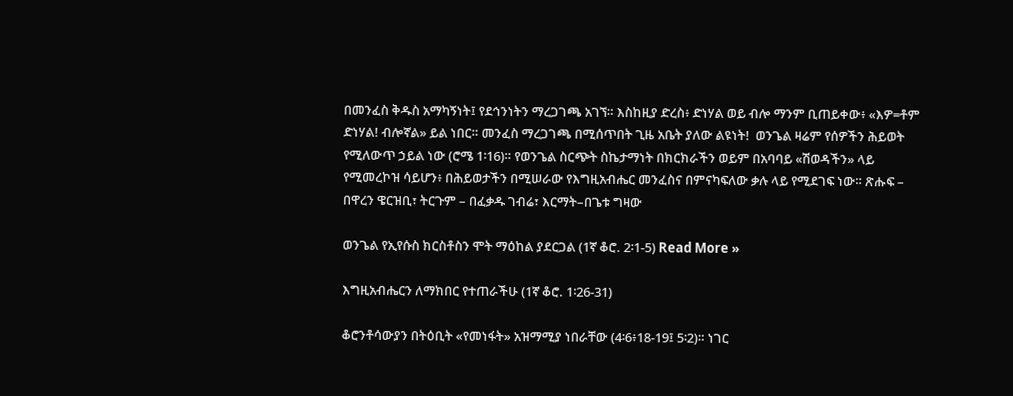በመንፈስ ቅዱስ አማካኝነት፤ የደኅንነትን ማረጋገጫ አገኘ። እስከዚያ ድረስ፥ ድነሃል ወይ ብሎ ማንም ቢጠይቀው፥ «እዎ=ቶም ድነሃል! ብሎኛል» ይል ነበር። መንፈስ ማረጋገጫ በሚሰጥበት ጊዜ አቤት ያለው ልዩነት!  ወንጌል ዛሬም የሰዎችን ሕይወት የሚለውጥ ኃይል ነው (ሮሜ 1፡16)። የወንጌል ስርጭት ስኬታማነት በክርክራችን ወይም በአባባይ «ሽወዳችን» ላይ የሚመረኮዝ ሳይሆን፥ በሕይወታችን በሚሠራው የእግዚአብሔር መንፈስና በምናካፍለው ቃሉ ላይ የሚደገፍ ነው። ጽሑፍ – በዋረን ዌርዝቢ፣ ትርጉም – በፈቃዱ ገብሬ፣ እርማት–በጌቱ ግዛው

ወንጌል የኢየሱስ ክርስቶስን ሞት ማዕከል ያደርጋል (1ኛ ቆሮ. 2፡1-5) Read More »

እግዚአብሔርን ለማክበር የተጠራችሁ (1ኛ ቆሮ. 1፡26-31)

ቆሮንቶሳውያን በትዕቢት «የመነፋት» አዝማሚያ ነበራቸው (4፡6፥18-19፤ 5፡2)። ነገር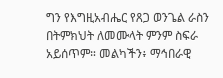ግን የእግዚአብሔር የጸጋ ወንጌል ራስን በትምክህት ለመሙላት ምንም ስፍራ አይሰጥም። መልካችን፥ ማኅበራዊ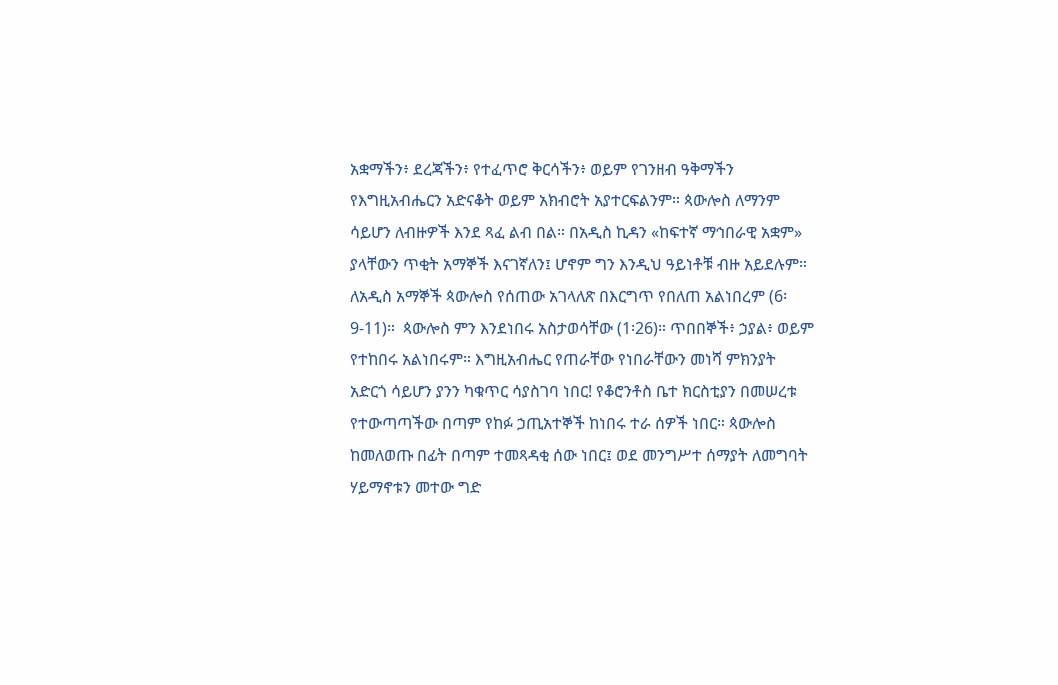አቋማችን፥ ደረጃችን፥ የተፈጥሮ ቅርሳችን፥ ወይም የገንዘብ ዓቅማችን የእግዚአብሔርን አድናቆት ወይም አክብሮት አያተርፍልንም። ጳውሎስ ለማንም ሳይሆን ለብዙዎች እንደ ጻፈ ልብ በል። በአዲስ ኪዳን «ከፍተኛ ማኅበራዊ አቋም» ያላቸውን ጥቂት አማኞች እናገኛለን፤ ሆኖም ግን እንዲህ ዓይነቶቹ ብዙ አይደሉም። ለአዲስ አማኞች ጳውሎስ የሰጠው አገላለጽ በእርግጥ የበለጠ አልነበረም (6፡9-11)።  ጳውሎስ ምን እንደነበሩ አስታወሳቸው (1፡26)። ጥበበኞች፥ ኃያል፥ ወይም የተከበሩ አልነበሩም። እግዚአብሔር የጠራቸው የነበራቸውን መነሻ ምክንያት አድርጎ ሳይሆን ያንን ካቁጥር ሳያስገባ ነበር! የቆሮንቶስ ቤተ ክርስቲያን በመሠረቱ የተውጣጣችው በጣም የከፉ ኃጢአተኞች ከነበሩ ተራ ሰዎች ነበር። ጳውሎስ ከመለወጡ በፊት በጣም ተመጻዳቂ ሰው ነበር፤ ወደ መንግሥተ ሰማያት ለመግባት ሃይማኖቱን መተው ግድ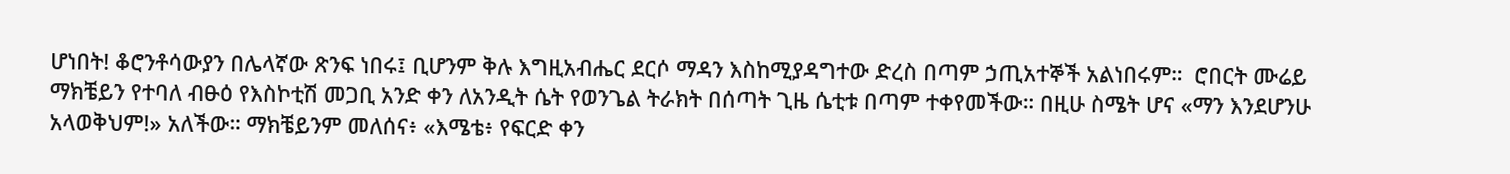ሆነበት! ቆሮንቶሳውያን በሌላኛው ጽንፍ ነበሩ፤ ቢሆንም ቅሉ እግዚአብሔር ደርሶ ማዳን እስከሚያዳግተው ድረስ በጣም ኃጢአተኞች አልነበሩም።  ሮበርት ሙሬይ ማክቼይን የተባለ ብፁዕ የእስኮቲሽ መጋቢ አንድ ቀን ለአንዲት ሴት የወንጌል ትራክት በሰጣት ጊዜ ሴቲቱ በጣም ተቀየመችው። በዚሁ ስሜት ሆና «ማን እንደሆንሁ አላወቅህም!» አለችው። ማክቼይንም መለሰና፥ «እሜቴ፥ የፍርድ ቀን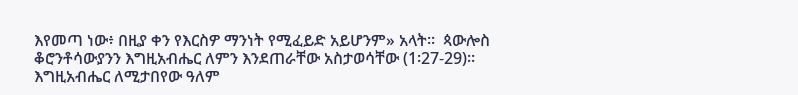እየመጣ ነው፥ በዚያ ቀን የእርስዎ ማንነት የሚፈይድ አይሆንም» አላት።  ጳውሎስ ቆሮንቶሳውያንን እግዚአብሔር ለምን እንደጠራቸው አስታወሳቸው (1፡27-29)። እግዚአብሔር ለሚታበየው ዓለም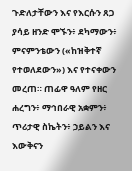ጉድለታቸውን እና የእርሱን ጸጋ ያሳይ ዘንድ ሞኙን፥ ደካማውን፥ ምናምንቴውን («ከዝቅተኛ የተወለደውን») እና የተናቀውን መረጠ። ጠፊዋ ዓለም የዘር ሐረግን፥ ማኅበራዊ አቋምን፥ ጥሪታዊ ስኬትን፥ ኃይልን እና እውቅናን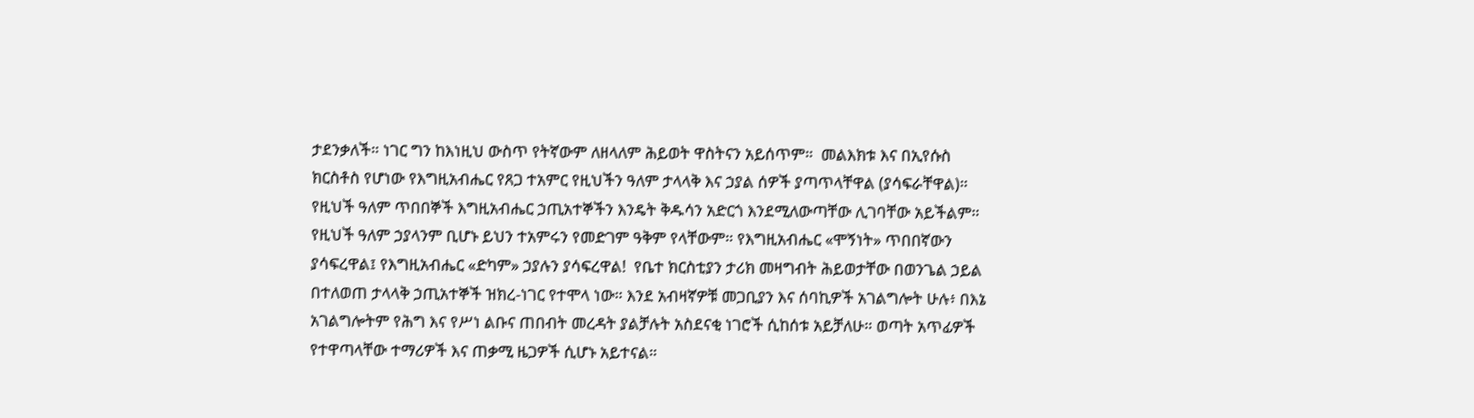ታደንቃለች። ነገር ግን ከእነዚህ ውስጥ የትኛውም ለዘላለም ሕይወት ዋስትናን አይሰጥም።  መልእክቱ እና በኢየሱስ ክርስቶስ የሆነው የእግዚአብሔር የጸጋ ተአምር የዚህችን ዓለም ታላላቅ እና ኃያል ሰዎች ያጣጥላቸዋል (ያሳፍራቸዋል)። የዚህች ዓለም ጥበበኞች እግዚአብሔር ኃጢአተኞችን እንዴት ቅዱሳን አድርጎ እንደሚለውጣቸው ሊገባቸው አይችልም። የዚህች ዓለም ኃያላንም ቢሆኑ ይህን ተአምሩን የመድገም ዓቅም የላቸውም። የእግዚአብሔር «ሞኝነት» ጥበበኛውን ያሳፍረዋል፤ የእግዚአብሔር «ድካም» ኃያሉን ያሳፍረዋል!  የቤተ ክርስቲያን ታሪክ መዛግብት ሕይወታቸው በወንጌል ኃይል በተለወጠ ታላላቅ ኃጢአተኞች ዝክረ-ነገር የተሞላ ነው። እንደ አብዛኛዎቹ መጋቢያን እና ሰባኪዎች አገልግሎት ሁሉ፥ በእኔ አገልግሎትም የሕግ እና የሥነ ልቡና ጠበብት መረዳት ያልቻሉት አስደናቂ ነገሮች ሲከሰቱ አይቻለሁ። ወጣት አጥፊዎች የተዋጣላቸው ተማሪዎች እና ጠቃሚ ዜጋዎች ሲሆኑ አይተናል።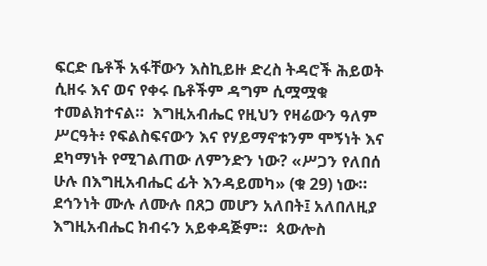ፍርድ ቤቶች አፋቸውን እስኪይዙ ድረስ ትዳሮች ሕይወት ሲዘሩ እና ወና የቀሩ ቤቶችም ዳግም ሲሟሟቁ ተመልክተናል።  እግዚአብሔር የዚህን የዛሬውን ዓለም ሥርዓት፥ የፍልስፍናውን እና የሃይማኖቱንም ሞኝነት እና ደካማነት የሚገልጠው ለምንድን ነው? «ሥጋን የለበሰ ሁሉ በእግዚአብሔር ፊት እንዳይመካ» (ቁ 29) ነው። ደኅንነት ሙሉ ለሙሉ በጸጋ መሆን አለበት፤ አለበለዚያ እግዚአብሔር ክብሩን አይቀዳጅም።  ጳውሎስ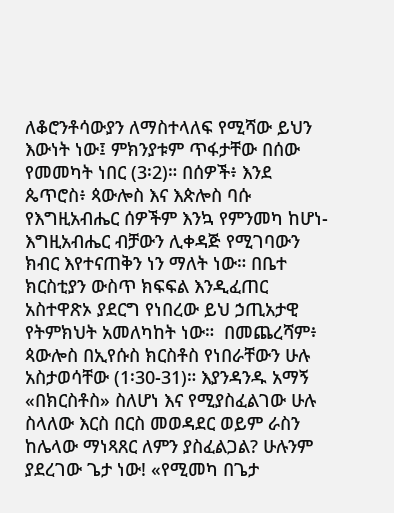ለቆሮንቶሳውያን ለማስተላለፍ የሚሻው ይህን እውነት ነው፤ ምክንያቱም ጥፋታቸው በሰው የመመካት ነበር (3፡2)። በሰዎች፥ እንደ ጴጥሮስ፥ ጳውሎስ እና እጵሎስ ባሱ የእግዚአብሔር ሰዎችም እንኳ የምንመካ ከሆነ- እግዚአብሔር ብቻውን ሊቀዳጅ የሚገባውን ክብር እየተናጠቅን ነን ማለት ነው። በቤተ ክርስቲያን ውስጥ ክፍፍል እንዲፈጠር አስተዋጽኦ ያደርግ የነበረው ይህ ኃጢአታዊ የትምክህት አመለካከት ነው።  በመጨረሻም፥ ጳውሎስ በኢየሱስ ክርስቶስ የነበራቸውን ሁሉ አስታወሳቸው (1፡30-31)። እያንዳንዱ አማኝ «በክርስቶስ» ስለሆነ እና የሚያስፈልገው ሁሉ ስላለው እርስ በርስ መወዳደር ወይም ራስን ከሌላው ማነጻጸር ለምን ያስፈልጋል? ሁሉንም ያደረገው ጌታ ነው! «የሚመካ በጌታ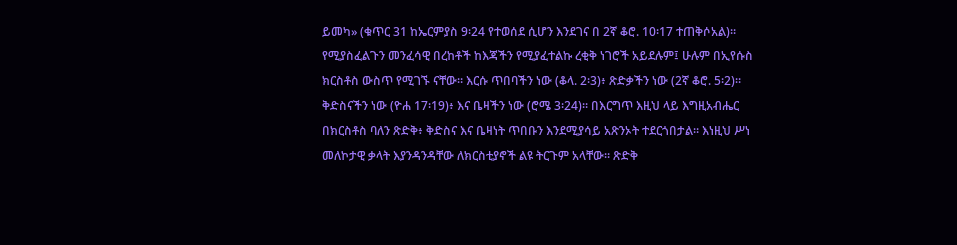ይመካ» (ቁጥር 31 ከኤርምያስ 9፡24 የተወሰደ ሲሆን እንደገና በ 2ኛ ቆሮ. 10፡17 ተጠቅሶአል)።  የሚያስፈልጉን መንፈሳዊ በረከቶች ከእጃችን የሚያፈተልኩ ረቂቅ ነገሮች አይደሉም፤ ሁሉም በኢየሱስ ክርስቶስ ውስጥ የሚገኙ ናቸው። እርሱ ጥበባችን ነው (ቆላ. 2፡3)፥ ጽድቃችን ነው (2ኛ ቆሮ. 5፡2)። ቅድስናችን ነው (ዮሐ 17፡19)፥ እና ቤዛችን ነው (ሮሜ 3፡24)። በእርግጥ እዚህ ላይ እግዚአብሔር በክርስቶስ ባለን ጽድቅ፥ ቅድስና እና ቤዛነት ጥበቡን እንደሚያሳይ አጽንኦት ተደርጎበታል። እነዚህ ሥነ መለኮታዊ ቃላት እያንዳንዳቸው ለክርስቲያኖች ልዩ ትርጉም አላቸው። ጽድቅ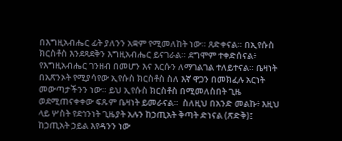በእግዚአብሔር ፊት ያለንን አቋም የሚመለከት ነው። ጸድቀናል። በኢየሱስ ክርስቶስ እንደጻደቅን እግዚአብሔር ይናገራል። ደግሞም ተቀድሰናል፥ የእግዚአብሔር ገንዘብ በመሆን እና እርሱን ለማገልገል ተለይተናል። ቤዛነት በአጽንኦት የሚያሳየው ኢየሱስ ክርስቶስ ስለ እኛ ዋጋን በመክፈሉ አርነት መውጣታችንን ነው። ይህ ኢየሱስ ክርስቶስ በሚመለስበት ጊዜ ወደሚጠናቀቀው ፍጹም ቤዛነት ይመራናል።  ስለዚህ በአንድ መልኩ፥ እዚህ ላይ ሦስት የደኅንነት ጊዜያት አሉን ከኃጢአት ቅጣት ድነናል (ጽድቅ)፤ ከኃጢአት ኃይል እየዳንን ነው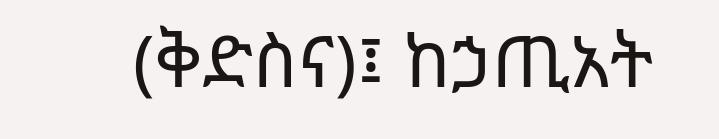(ቅድስና)፤ ከኃጢአት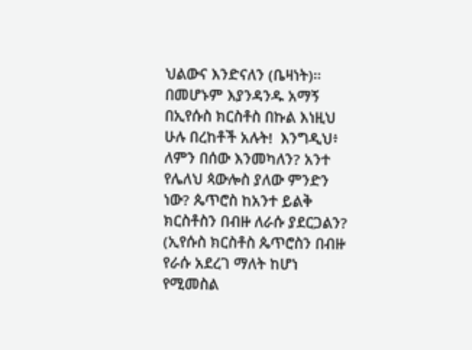ህልውና እንድናለን (ቤዛነት)። በመሆኑም እያንዳንዱ አማኝ በኢየሱስ ክርስቶስ በኩል እነዚህ ሁሉ በረከቶች አሉት!  እንግዲህ፥ ለምን በሰው እንመካለን? አንተ የሌለህ ጳውሎስ ያለው ምንድን ነው? ጴጥሮስ ከአንተ ይልቅ ክርስቶስን በብዙ ለራሱ ያደርጋልን? (ኢየሱስ ክርስቶስ ጴጥሮስን በብዙ የራሱ አደረገ ማለት ከሆነ የሚመስል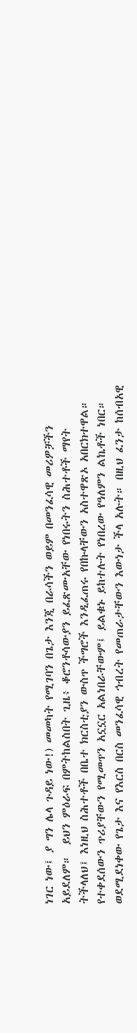ነገር ነው፤ ያ ግን ሌላ ጉዳይ ነው!) መመካት የሚገባን በጌታ እንጂ በራሳችን ወይም በመንፈሳዊ መሪዎቻችን አይደለም።  ይህን ምዕራፍ በምትከልስበት ጊዜ፥ ቆሮንቶሳውያን ይፈጽሙአቸው የነበሩትን ስሕተቶች ማየት ትችላለህ፤ እነዚህ ስሕተቶች በቤተ ክርስቲያን ውስጥ ችግሮች እንዲፈጠሩ የበኩላቸውን አስተዋጽኦ አበርክተዋል። የተቀደሰውን ጥሪያቸውን የሚመጥን አኗኗር አልነበራቸውም፤ ይልቁኑ ይከተሉት የነበረው የዓለምን ልኬቶች ነበር። ወደሚደነቀው የጌታ እና የእርስ በርስ መንፈሳዊ ኅብረት የመጠራታቸውን እውነታ ችላ አሉት። በዚህ ፈንታ ከሰብአዊ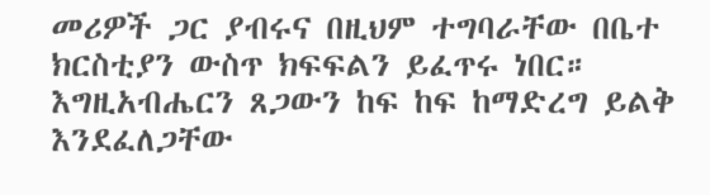መሪዎች ጋር ያብሩና በዚህም ተግባራቸው በቤተ ክርስቲያን ውስጥ ክፍፍልን ይፈጥሩ ነበር። እግዚአብሔርን ጸጋውን ከፍ ከፍ ከማድረግ ይልቅ እንደፈለጋቸው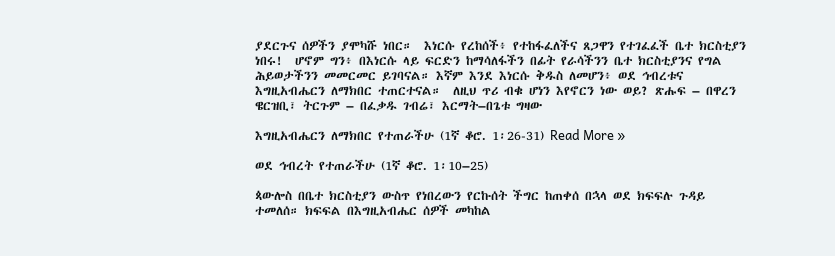ያደርጉና ሰዎችን ያሞካሹ ነበር።  እነርሱ የረከሰች፥ የተከፋፈለችና ጸጋዋን የተገፈፈች ቤተ ክርስቲያን ነበሩ!  ሆኖም ግን፥ በእነርሱ ላይ ፍርድን ከማሳለፋችን በፊት የራሳችንን ቤተ ክርስቲያንና የግል ሕይወታችንን መመርመር ይገባናል። እኛም እንደ እነርሱ ቅዱስ ለመሆን፥ ወደ ኅብረቱና እግዚአብሔርን ለማክበር ተጠርተናል።  ለዚህ ጥሪ ብቁ ሆነን እየኖርን ነው ወይ? ጽሑፍ – በዋረን ዌርዝቢ፣ ትርጉም – በፈቃዱ ገብሬ፣ እርማት–በጌቱ ግዛው

እግዚአብሔርን ለማክበር የተጠራችሁ (1ኛ ቆሮ. 1፡26-31) Read More »

ወደ ኅብረት የተጠራችሁ (1ኛ ቆሮ. 1፡10–25)

ጳውሎስ በቤተ ክርስቲያን ውስጥ የነበረውን የርኩሰት ችግር ከጠቀሰ በኋላ ወደ ክፍፍሉ ጉዳይ ተመለሰ። ክፍፍል በእግዚአብሔር ሰዎች መካከል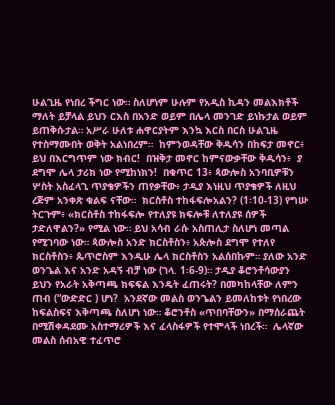ሁልጊዜ የነበረ ችግር ነው። ስለሆነም ሁሉም የአዲስ ኪዳን መልእክቶች ማለት ይቻላል ይህን ርእስ በአንድ ወይም በሌላ መንገድ ይነኩታል ወይም ይጠቅሱታል። አሥራ ሁለቱ ሐዋርያትም እንኳ እርስ በርስ ሁልጊዜ የተስማሙበት ወቅት አልነበረም።  ከምንወዳቸው ቅዱሳን በከፍታ መኖር፥  ይህ በእርግጥም ነው ክብር!  በዝቅታ መኖር ከምናውቃቸው ቅዱሳን፥  ያ ደግሞ ሌላ ታሪክ ነው የሚከነክን!  በቁጥር 13፥ ጳውሎስ አንባቢዎቹን ሦስት አስፈላጊ ጥያቄዎችን ጠየቃቸው፥ ታዲያ እነዚህ ጥያቄዎች ለዚህ ረጅም አንቀጽ ቁልፍ ናቸው።  ክርስቶስ ተከፋፍሎአልን? (1፡10-13) የግሡ ትርጉም፥ «ክርስቶስ ተከፋፍሎ የተለያዩ ክፍሎቹ ለተለያዩ ሰዎች ታድለዋልን?» የሚል ነው። ይህ አሳብ ራሱ አስጠሊታ ስለሆነ መጣል የሚገባው ነው። ጳውሎስ አንድ ክርስቶስን፥ አጵሎስ ደግሞ የተለየ ክርስቶስን፥ ጴጥሮስም እንዲሁ ሌላ ክርስቶስን አልሰበኩም። ያለው አንድ ወንጌል እና አንድ አዳኝ ብቻ ነው (ገላ. 1፡6-9)። ታዲያ ቆሮንቶሳውያን ይህን የአራት አቅጣጫ ክፍፍል እንዴት ፈጠሩት? በመካከላቸው ለምን ጠብ (“ውድድር ) ሆነ?  አንደኛው መልስ ወንጌልን ይመለከቱት የነበረው ከፍልስፍና እቅጣጫ ስለሆነ ነው። ቆሮንቶስ «ጥበባቸውን» በማሰራጨት በሚሽቀዳደሙ አስተማሪዎች እና ፈላስፋዎች የተሞላች ነበረች።  ሌላኛው መልስ ሰብአዊ ተፈጥሮ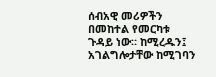ሰብአዊ መሪዎችን በመከተል የመርካቱ ጉዳይ ነው። ከሚረዱን፤ አገልግሎታቸው ከሚገባን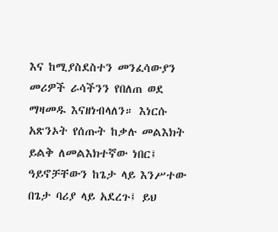እና ከሚያስደስተን መንፈሳውያን መሪዎች ራሳችንን የበለጠ ወደ ማዛመዱ እናዘነብላለን። እነርሱ አጽንኦት የሰጡት ከቃሉ መልእክት ይልቅ ለመልእክተኛው ነበር፤ ዓይኖቻቸውን ከጌታ ላይ እንሥተው በጌታ ባሪያ ላይ አደረጉ፤ ይህ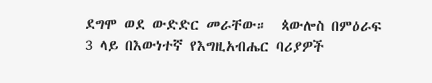ደግሞ ወደ ውድድር መራቸው።  ጳውሎስ በምዕራፍ 3 ላይ በእውነተኛ የእግዚአብሔር ባሪያዎች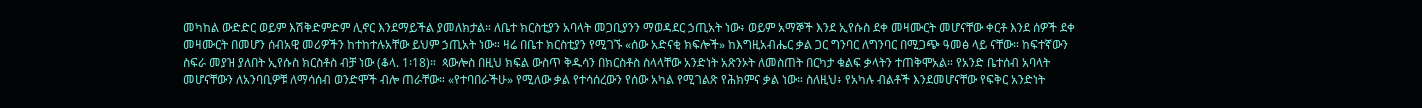መካከል ውድድር ወይም እሽቅድምድም ሊኖር እንደማይችል ያመለክታል። ለቤተ ክርስቲያን አባላት መጋቢያንን ማወዳደር ኃጢአት ነው፥ ወይም አማኞች እንደ ኢየሱስ ደቀ መዛሙርት መሆናቸው ቀርቶ እንደ ሰዎች ደቀ መዛሙርት በመሆን ሰብአዊ መሪዎችን ከተከተሉአቸው ይህም ኃጢአት ነው። ዛሬ በቤተ ክርስቲያን የሚገኙ «ሰው አድናቂ ክፍሎች» ከእግዚአብሔር ቃል ጋር ግንባር ለግንባር በሚጋጭ ዓመፅ ላይ ናቸው። ከፍተኛውን ስፍራ መያዝ ያለበት ኢየሱስ ክርስቶስ ብቻ ነው (ቆላ. 1፡18)።  ጳውሎስ በዚህ ክፍል ውስጥ ቅዱሳን በክርስቶስ ስላላቸው አንድነት አጽንኦት ለመስጠት በርካታ ቁልፍ ቃላትን ተጠቅሞአል። የአንድ ቤተሰብ አባላት መሆናቸውን ለአንባቢዎቹ ለማሳሰብ ወንድሞች ብሎ ጠራቸው። «የተባበራችሁ» የሚለው ቃል የተሳሰረውን የሰው አካል የሚገልጽ የሕክምና ቃል ነው። ስለዚህ፥ የአካሉ ብልቶች እንደመሆናቸው የፍቅር አንድነት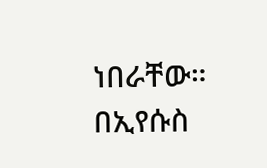ነበራቸው። በኢየሱስ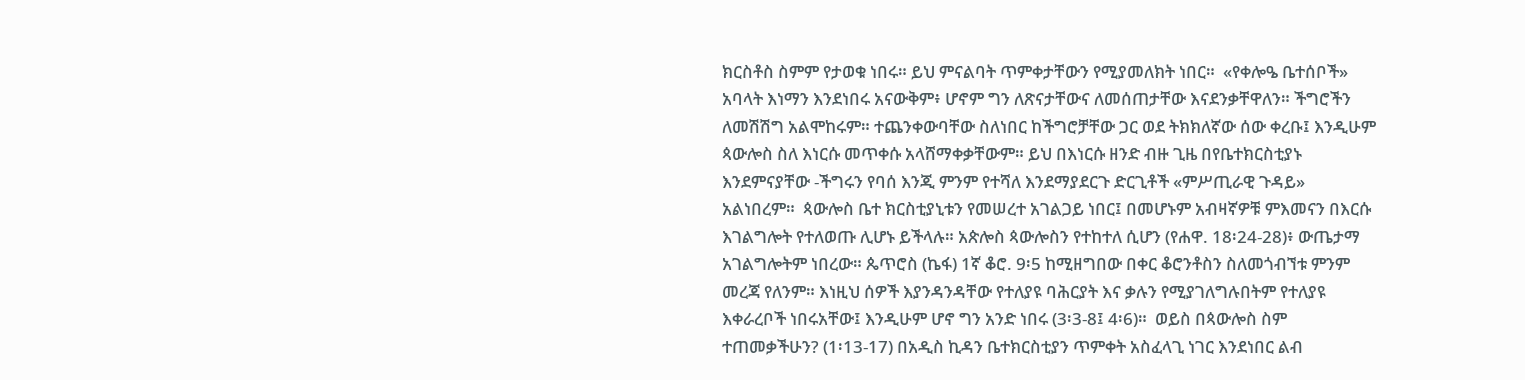ክርስቶስ ስምም የታወቁ ነበሩ። ይህ ምናልባት ጥምቀታቸውን የሚያመለክት ነበር።  «የቀሎዔ ቤተሰቦች» አባላት እነማን እንደነበሩ አናውቅም፥ ሆኖም ግን ለጽናታቸውና ለመሰጠታቸው እናደንቃቸዋለን። ችግሮችን ለመሽሽግ አልሞከሩም። ተጨንቀውባቸው ስለነበር ከችግሮቻቸው ጋር ወደ ትክክለኛው ሰው ቀረቡ፤ እንዲሁም ጳውሎስ ስለ እነርሱ መጥቀሱ አላሸማቀቃቸውም። ይህ በእነርሱ ዘንድ ብዙ ጊዜ በየቤተክርስቲያኑ እንደምናያቸው -ችግሩን የባሰ እንጂ ምንም የተሻለ እንደማያደርጉ ድርጊቶች «ምሥጢራዊ ጉዳይ» አልነበረም።  ጳውሎስ ቤተ ክርስቲያኒቱን የመሠረተ አገልጋይ ነበር፤ በመሆኑም አብዛኛዎቹ ምእመናን በእርሱ እገልግሎት የተለወጡ ሊሆኑ ይችላሉ። አጵሎስ ጳውሎስን የተከተለ ሲሆን (የሐዋ. 18፡24-28)፥ ውጤታማ  አገልግሎትም ነበረው። ጴጥሮስ (ኬፋ) 1ኛ ቆሮ. 9፡5 ከሚዘግበው በቀር ቆሮንቶስን ስለመጎብኘቱ ምንም መረጃ የለንም። እነዚህ ሰዎች እያንዳንዳቸው የተለያዩ ባሕርያት እና ቃሉን የሚያገለግሉበትም የተለያዩ እቀራረቦች ነበሩአቸው፤ እንዲሁም ሆኖ ግን አንድ ነበሩ (3፡3-8፤ 4፡6)።  ወይስ በጳውሎስ ስም ተጠመቃችሁን? (1፡13-17) በአዲስ ኪዳን ቤተክርስቲያን ጥምቀት አስፈላጊ ነገር እንደነበር ልብ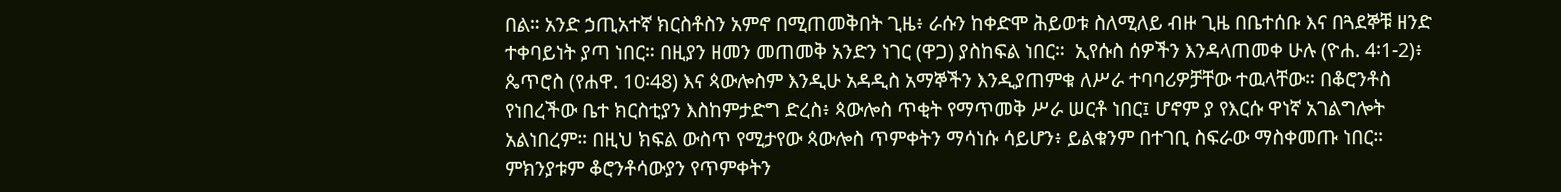በል። አንድ ኃጢአተኛ ክርስቶስን አምኖ በሚጠመቅበት ጊዜ፥ ራሱን ከቀድሞ ሕይወቱ ስለሚለይ ብዙ ጊዜ በቤተሰቡ እና በጓደኞቹ ዘንድ ተቀባይነት ያጣ ነበር። በዚያን ዘመን መጠመቅ አንድን ነገር (ዋጋ) ያስከፍል ነበር።  ኢየሱስ ሰዎችን እንዳላጠመቀ ሁሉ (ዮሐ. 4፡1-2)፥ ጴጥሮስ (የሐዋ. 10፡48) እና ጳውሎስም እንዲሁ አዳዲስ አማኞችን እንዲያጠምቁ ለሥራ ተባባሪዎቻቸው ተዉላቸው። በቆሮንቶስ የነበረችው ቤተ ክርስቲያን እስከምታድግ ድረስ፥ ጳውሎስ ጥቂት የማጥመቅ ሥራ ሠርቶ ነበር፤ ሆኖም ያ የእርሱ ዋነኛ አገልግሎት አልነበረም። በዚህ ክፍል ውስጥ የሚታየው ጳውሎስ ጥምቀትን ማሳነሱ ሳይሆን፥ ይልቁንም በተገቢ ስፍራው ማስቀመጡ ነበር። ምክንያቱም ቆሮንቶሳውያን የጥምቀትን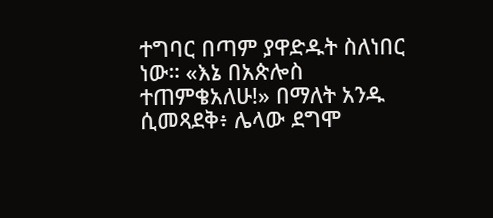ተግባር በጣም ያዋድዱት ስለነበር ነው። «እኔ በአጵሎስ ተጠምቄአለሁ!» በማለት አንዱ ሲመጻደቅ፥ ሌላው ደግሞ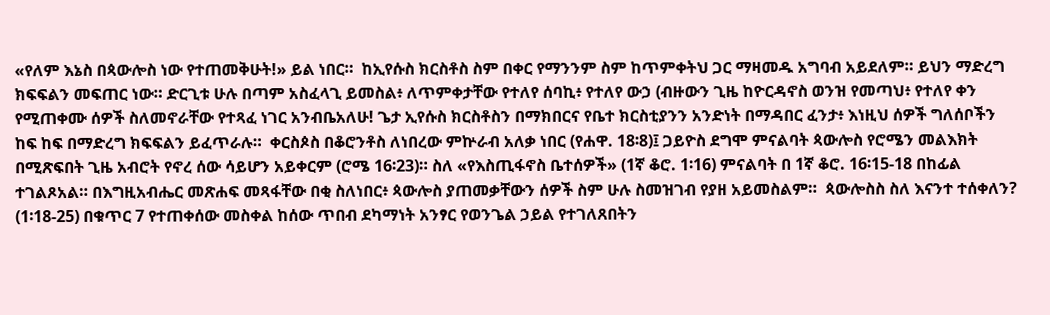«የለም እኔስ በጳውሎስ ነው የተጠመቅሁት!» ይል ነበር።  ከኢየሱስ ክርስቶስ ስም በቀር የማንንም ስም ከጥምቀትህ ጋር ማዛመዱ አግባብ አይደለም። ይህን ማድረግ ክፍፍልን መፍጠር ነው። ድርጊቱ ሁሉ በጣም አስፈላጊ ይመስል፥ ለጥምቀታቸው የተለየ ሰባኪ፥ የተለየ ውኃ (ብዙውን ጊዜ ከዮርዳኖስ ወንዝ የመጣህ፥ የተለየ ቀን የሚጠቀሙ ሰዎች ስለመኖራቸው የተጻፈ ነገር አንብቤአለሁ! ጌታ ኢየሱስ ክርስቶስን በማክበርና የቤተ ክርስቲያንን አንድነት በማዳበር ፈንታ፥ እነዚህ ሰዎች ግለሰቦችን ከፍ ከፍ በማድረግ ክፍፍልን ይፈጥራሉ።  ቀርስጶስ በቆሮንቶስ ለነበረው ምኵራብ አለቃ ነበር (የሐዋ. 18፡8)፤ ጋይዮስ ደግሞ ምናልባት ጳውሎስ የሮሜን መልእክት በሚጽፍበት ጊዜ አብሮት የኖረ ሰው ሳይሆን አይቀርም (ሮሜ 16፡23)። ስለ «የእስጢፋኖስ ቤተሰዎች» (1ኛ ቆሮ. 1፡16) ምናልባት በ 1ኛ ቆሮ. 16፡15-18 በከፊል ተገልጾአል። በእግዚአብሔር መጽሐፍ መጻፋቸው በቂ ስለነበር፥ ጳውሎስ ያጠመቃቸውን ሰዎች ስም ሁሉ ስመዝገብ የያዘ አይመስልም።  ጳውሎስስ ስለ እናንተ ተሰቀለን? (1፡18-25) በቁጥር 7 የተጠቀሰው መስቀል ከሰው ጥበብ ደካማነት አንፃር የወንጌል ኃይል የተገለጸበትን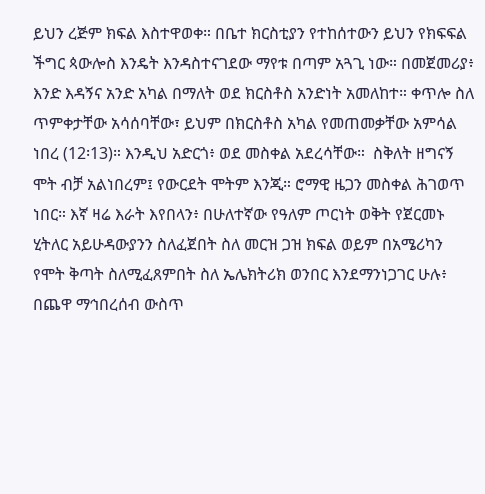ይህን ረጅም ክፍል እስተዋወቀ። በቤተ ክርስቲያን የተከሰተውን ይህን የክፍፍል ችግር ጳውሎስ እንዴት እንዳስተናገደው ማየቱ በጣም አጓጊ ነው። በመጀመሪያ፥ እንድ እዳኝና አንድ አካል በማለት ወደ ክርስቶስ አንድነት አመለከተ። ቀጥሎ ስለ ጥምቀታቸው አሳሰባቸው፣ ይህም በክርስቶስ አካል የመጠመቃቸው አምሳል ነበረ (12፡13)። እንዲህ አድርጎ፥ ወደ መስቀል አደረሳቸው።  ስቅለት ዘግናኝ ሞት ብቻ አልነበረም፤ የውርደት ሞትም እንጂ። ሮማዊ ዜጋን መስቀል ሕገወጥ ነበር። እኛ ዛሬ እራት እየበላን፥ በሁለተኛው የዓለም ጦርነት ወቅት የጀርመኑ ሂትለር አይሁዳውያንን ስለፈጀበት ስለ መርዝ ጋዝ ክፍል ወይም በአሜሪካን የሞት ቅጣት ስለሚፈጸምበት ስለ ኤሌክትሪክ ወንበር እንደማንነጋገር ሁሉ፥ በጨዋ ማኅበረሰብ ውስጥ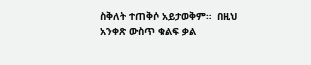ስቅለት ተጠቅሶ አይታወቅም።  በዚህ አንቀጽ ውስጥ ቁልፍ ቃል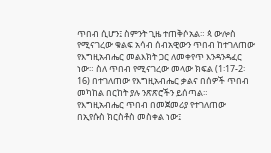ጥበብ ሲሆን፤ ስምንት ጊዜ ተጠቅሶአል። ጳ ውሎስ የሚናገረው ቁልፍ አሳብ ሰብአዊውን ጥበብ ከተገለጠው የእግዚአብሔር መልእክት ጋር ለመቀየጥ እንዳንዳፈር ነው። ስለ ጥበብ የሚናገረው መላው ክፍል (1፡17-2፡16) በተገለጠው የእግዚአብሔር ቃልና በሰዎች ጥበብ መካከል በርከት ያሉ ንጽጽሮችን ይሰጣል።  የእግዚአብሔር ጥበብ በመጀመሪያ የተገለጠው በኢየሱስ ክርስቶስ መስቀል ነው፤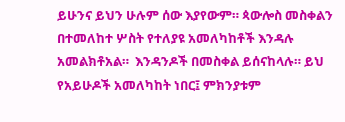ይሁንና ይህን ሁሉም ሰው እያየውም። ጳውሎስ መስቀልን በተመለከተ ሦስት የተለያዩ አመለካከቶች እንዳሉ አመልክቶአል።  እንዳንዶች በመስቀል ይሰናከላሉ። ይህ የአይሁዶች አመለካከት ነበር፤ ምክንያቱም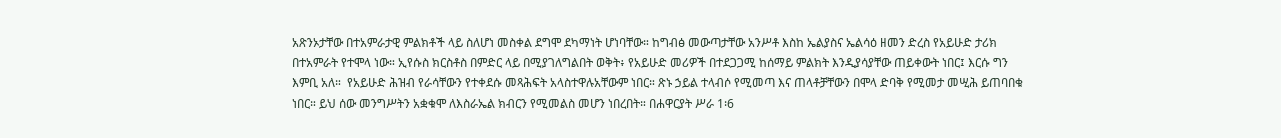አጽንኦታቸው በተአምራታዊ ምልክቶች ላይ ስለሆነ መስቀል ደግሞ ደካማነት ሆነባቸው። ከግብፅ መውጣታቸው አንሥቶ እስከ ኤልያስና ኤልሳዕ ዘመን ድረስ የአይሁድ ታሪክ በተአምራት የተሞላ ነው። ኢየሱስ ክርስቶስ በምድር ላይ በሚያገለግልበት ወቅት፥ የአይሁድ መሪዎች በተደጋጋሚ ከሰማይ ምልክት እንዲያሳያቸው ጠይቀውት ነበር፤ እርሱ ግን እምቢ አለ።  የአይሁድ ሕዝብ የራሳቸውን የተቀደሱ መጻሕፍት አላስተዋሉአቸውም ነበር። ጽኑ ኃይል ተላብሶ የሚመጣ እና ጠላቶቻቸውን በሞላ ድባቅ የሚመታ መሢሕ ይጠባበቁ ነበር። ይህ ሰው መንግሥትን አቋቁሞ ለእስራኤል ክብርን የሚመልስ መሆን ነበረበት። በሐዋርያት ሥራ 1፡6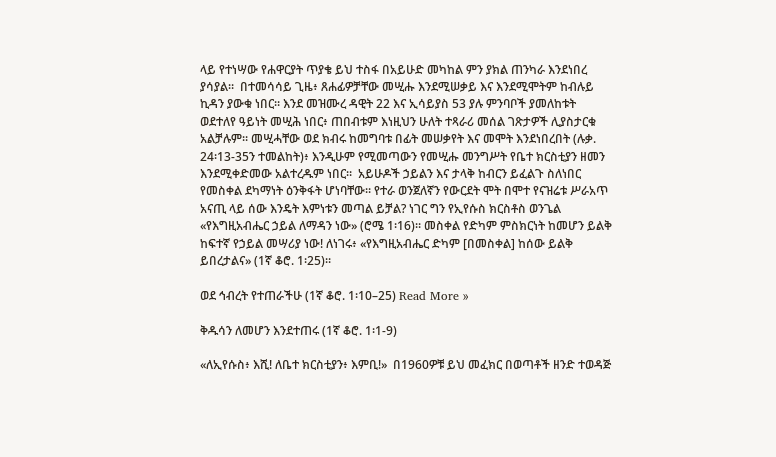ላይ የተነሣው የሐዋርያት ጥያቄ ይህ ተስፋ በአይሁድ መካከል ምን ያክል ጠንካራ እንደነበረ ያሳያል።  በተመሳሳይ ጊዜ፥ ጸሐፊዎቻቸው መሢሑ እንደሚሠቃይ እና እንደሚሞትም ከብሉይ ኪዳን ያውቁ ነበር። እንደ መዝሙረ ዳዊት 22 እና ኢሳይያስ 53 ያሉ ምንባቦች ያመለከቱት ወደተለየ ዓይነት መሢሕ ነበር፥ ጠበብቱም እነዚህን ሁለት ተጻራሪ መሰል ገጽታዎች ሊያስታርቁ አልቻሉም። መሢሓቸው ወደ ክብሩ ከመግባቱ በፊት መሠቃየት እና መሞት እንደነበረበት (ሉቃ. 24፡13-35ን ተመልከት)፥ እንዲሁም የሚመጣውን የመሢሑ መንግሥት የቤተ ክርስቲያን ዘመን እንደሚቀድመው አልተረዱም ነበር።  አይሁዶች ኃይልን እና ታላቅ ከብርን ይፈልጉ ስለነበር የመስቀል ደካማነት ዕንቅፋት ሆነባቸው። የተራ ወንጀለኛን የውርደት ሞት በሞተ የናዝሬቱ ሥራአጥ አናጢ ላይ ሰው እንዴት እምነቱን መጣል ይቻል? ነገር ግን የኢየሱስ ክርስቶስ ወንጌል «የእግዚአብሔር ኃይል ለማዳን ነው» (ሮሜ 1፡16)። መስቀል የድካም ምስክርነት ከመሆን ይልቅ ከፍተኛ የኃይል መሣሪያ ነው! ለነገሩ፥ «የእግዚአብሔር ድካም [በመስቀል] ከሰው ይልቅ ይበረታልና» (1ኛ ቆሮ. 1፡25)።

ወደ ኅብረት የተጠራችሁ (1ኛ ቆሮ. 1፡10–25) Read More »

ቅዱሳን ለመሆን እንደተጠሩ (1ኛ ቆሮ. 1፡1-9)

«ለኢየሱስ፥ እሺ! ለቤተ ክርስቲያን፥ እምቢ!»  በ1960ዎቹ ይህ መፈክር በወጣቶች ዘንድ ተወዳጅ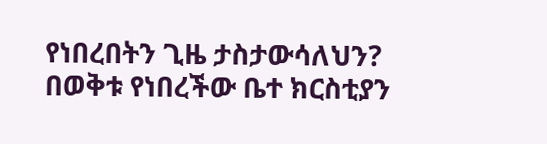የነበረበትን ጊዜ ታስታውሳለህን? በወቅቱ የነበረችው ቤተ ክርስቲያን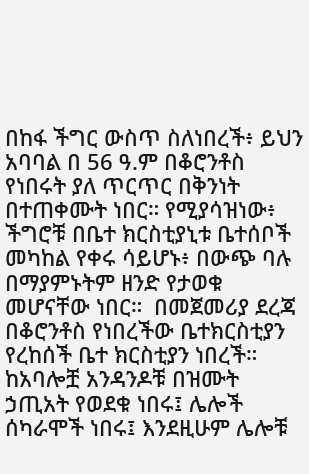በከፋ ችግር ውስጥ ስለነበረች፥ ይህን አባባል በ 56 ዓ.ም በቆሮንቶስ የነበሩት ያለ ጥርጥር በቅንነት በተጠቀሙት ነበር። የሚያሳዝነው፥ ችግሮቹ በቤተ ክርስቲያኒቱ ቤተሰቦች መካከል የቀሩ ሳይሆኑ፥ በውጭ ባሉ በማያምኑትም ዘንድ የታወቁ መሆናቸው ነበር።  በመጀመሪያ ደረጃ በቆሮንቶስ የነበረችው ቤተክርስቲያን የረከሰች ቤተ ክርስቲያን ነበረች። ከአባሎቿ አንዳንዶቹ በዝሙት ኃጢአት የወደቁ ነበሩ፤ ሌሎች ሰካራሞች ነበሩ፤ እንደዚሁም ሌሎቹ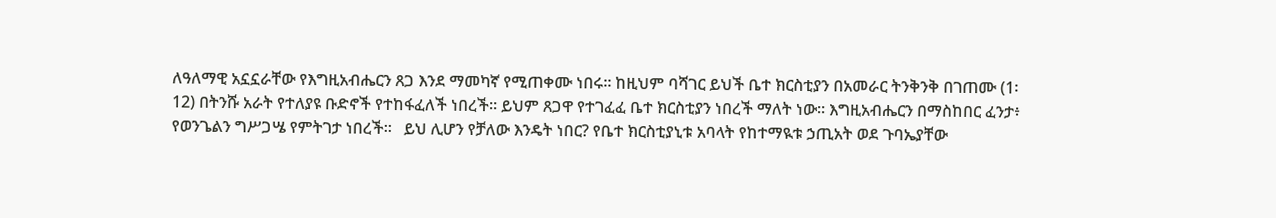ለዓለማዊ አኗኗራቸው የእግዚአብሔርን ጸጋ እንደ ማመካኛ የሚጠቀሙ ነበሩ። ከዚህም ባሻገር ይህች ቤተ ክርስቲያን በአመራር ትንቅንቅ በገጠሙ (1፡12) በትንሹ አራት የተለያዩ ቡድኖች የተከፋፈለች ነበረች። ይህም ጸጋዋ የተገፈፈ ቤተ ክርስቲያን ነበረች ማለት ነው። እግዚአብሔርን በማስከበር ፈንታ፥ የወንጌልን ግሥጋሤ የምትገታ ነበረች።   ይህ ሊሆን የቻለው እንዴት ነበር? የቤተ ክርስቲያኒቱ አባላት የከተማዪቱ ኃጢአት ወደ ጉባኤያቸው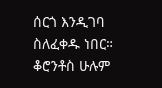ሰርጎ እንዲገባ ስለፈቀዱ ነበር። ቆሮንቶስ ሁሉም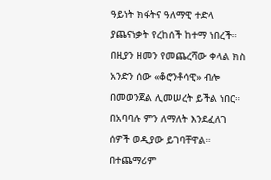ዓይነት ክፋትና ዓለማዊ ተድላ ያጨናነቃት የረከሰች ከተማ ነበረች። በዚያን ዘመን የመጨረሻው ቀላል ክስ አንድን ሰው «ቆሮንቶሳዊ» ብሎ በመወንጀል ሊመሠረት ይችል ነበር። በአባባሉ ምን ለማለት እንደፈለገ ሰዎች ወዲያው ይገባቸዋል።  በተጨማሪም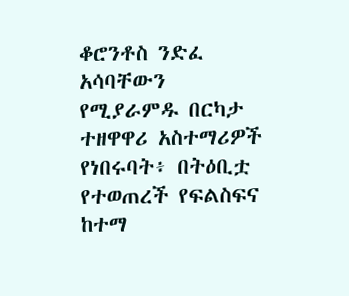ቆሮንቶስ ንድፈ አሳባቸውን የሚያራምዱ በርካታ ተዘዋዋሪ አስተማሪዎች የነበሩባት፥ በትዕቢቷ የተወጠረች የፍልስፍና ከተማ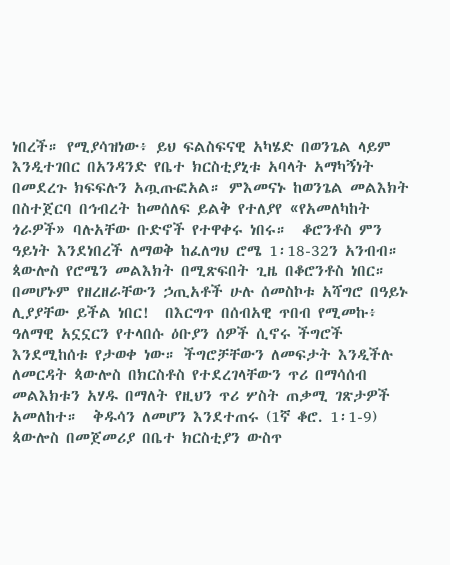ነበረች። የሚያሳዝነው፥ ይህ ፍልስፍናዊ አካሄድ በወንጌል ላይም እንዲተገበር በአንዳንድ የቤተ ክርስቲያኒቱ አባላት አማካኝነት በመደረጉ ክፍፍሉን አጧጡፎአል። ምእመናኑ ከወንጌል መልእክት በስተጀርባ በኅብረት ከመሰለፍ ይልቅ የተለያየ «የአመለካከት ጎራዎች» ባሉአቸው ቡድኖች የተዋቀሩ ነበሩ።  ቆሮንቶስ ምን ዓይነት እንደነበረች ለማወቅ ከፈለግህ ሮሜ 1፡18-32ን አንብብ። ጳውሎስ የሮሜን መልእክት በሚጽፍበት ጊዜ በቆሮንቶስ ነበር። በመሆኑም የዘረዘራቸውን ኃጢአቶች ሁሉ ሰመስኮቱ አሻግሮ በዓይኑ ሊያያቸው ይችል ነበር!  በእርግጥ በሰብአዊ ጥበብ የሚመኩ፥ ዓለማዊ አኗኗርን የተላበሱ ዕቡያን ሰዎች ሲኖሩ ችግሮች እንደሚከሰቱ የታወቀ ነው። ችግሮቻቸውን ለመፍታት እንዲችሉ ለመርዳት ጳውሎስ በክርስቶስ የተደረገላቸውን ጥሪ በማሳሰብ መልእክቱን አሃዱ በማለት የዚህን ጥሪ ሦስት ጠቃሚ ገጽታዎች አመለከተ።  ቅዱሳን ለመሆን እንደተጠሩ (1ኛ ቆሮ. 1፡1-9)  ጳውሎስ በመጀመሪያ በቤተ ክርስቲያን ውስጥ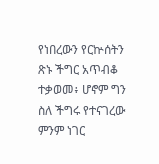የነበረውን የርኵሰትን ጽኑ ችግር አጥብቆ ተቃወመ፥ ሆኖም ግን ስለ ችግሩ የተናገረው ምንም ነገር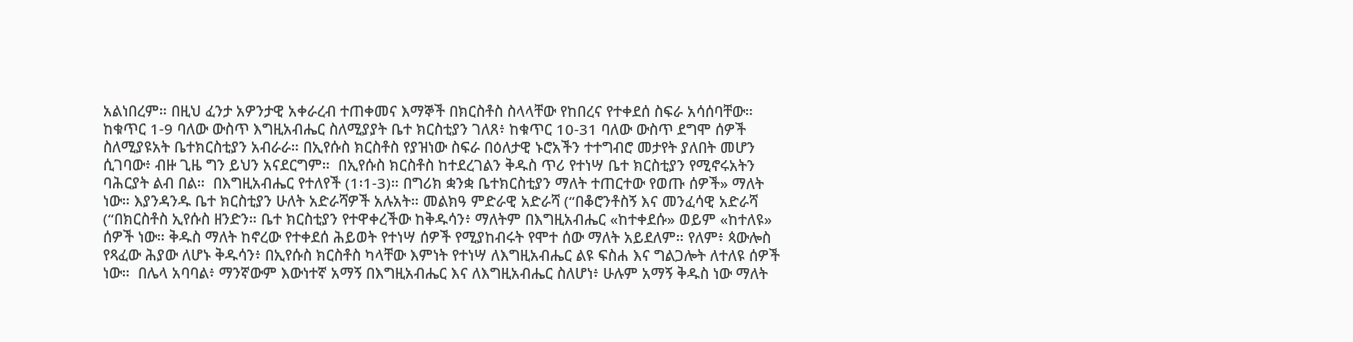አልነበረም። በዚህ ፈንታ አዎንታዊ አቀራረብ ተጠቀመና እማኞች በክርስቶስ ስላላቸው የከበረና የተቀደሰ ስፍራ አሳሰባቸው። ከቁጥር 1-9 ባለው ውስጥ እግዚአብሔር ስለሚያያት ቤተ ክርስቲያን ገለጸ፥ ከቁጥር 10-31 ባለው ውስጥ ደግሞ ሰዎች ስለሚያዩአት ቤተክርስቲያን አብራራ። በኢየሱስ ክርስቶስ የያዝነው ስፍራ በዕለታዊ ኑሮአችን ተተግብሮ መታየት ያለበት መሆን ሲገባው፥ ብዙ ጊዜ ግን ይህን አናደርግም።  በኢየሱስ ክርስቶስ ከተደረገልን ቅዱስ ጥሪ የተነሣ ቤተ ክርስቲያን የሚኖሩአትን ባሕርያት ልብ በል።  በእግዚአብሔር የተለየች (1፡1-3)። በግሪክ ቋንቋ ቤተክርስቲያን ማለት ተጠርተው የወጡ ሰዎች» ማለት ነው። እያንዳንዱ ቤተ ክርስቲያን ሁለት አድራሻዎች አሉአት። መልክዓ ምድራዊ አድራሻ (“በቆሮንቶስኝ እና መንፈሳዊ አድራሻ (“በክርስቶስ ኢየሱስ ዘንድን። ቤተ ክርስቲያን የተዋቀረችው ከቅዱሳን፥ ማለትም በእግዚአብሔር «ከተቀደሱ» ወይም «ከተለዩ» ሰዎች ነው። ቅዱስ ማለት ከኖረው የተቀደሰ ሕይወት የተነሣ ሰዎች የሚያከብሩት የሞተ ሰው ማለት አይደለም። የለም፥ ጳውሎስ የጻፈው ሕያው ለሆኑ ቅዱሳን፥ በኢየሱስ ክርስቶስ ካላቸው እምነት የተነሣ ለእግዚአብሔር ልዩ ፍስሐ እና ግልጋሎት ለተለዩ ሰዎች ነው።  በሌላ አባባል፥ ማንኛውም እውነተኛ አማኝ በእግዚአብሔር እና ለእግዚአብሔር ስለሆነ፥ ሁሉም አማኝ ቅዱስ ነው ማለት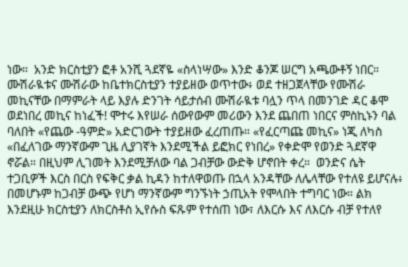ነው።  አንድ ክርስቲያን ፎቶ አንሺ ጓደኛዬ «ስላነሣው» እንድ ቆንጆ ሠርግ አጫውቶኝ ነበር። ሙሽራዪቱና ሙሽራው ከቤተክርስቲያን ተያይዘው ወጥተው፥ ወደ ተዘጋጀላቸው የሙሽራ መኪናቸው በማምራት ላይ እያሉ ድንገት ሳይታሰብ ሙሽራዪቱ ባሏን ጥላ በመንገድ ዳር ቆሞ ወደነበረ መኪና ከነፈች! ሞተሩ እየሠራ ሰውየውም መሪውን እንደ ጨበጠ ነበርና ምስኪኑን ባል ባለበት «የጨው -ዓምድ» አድርገውት ተያይዘው ፈረጠጡ። «የፈርጣጩ መኪና» ነጂ ለካስ «በፈለገው ማንኛውም ጊዜ ሊያገኛት እንደሚችል ይፎክር የነበረ» የቀድሞ የወንድ ጓደኛዋ ኖሯል። በዚህም ሊገመት እንደሚቻለው ባል ጋብቻው ውድቅ ሆኖበት ቀረ።  ወንድና ሴት ተጋቢዎች እርስ በርስ የፍቅር ቃል ኪዳን ከተለዋወጡ በኋላ አንዳቸው ለሌላቸው የተለዩ ይሆናሉ፥ በመሆኑም ከጋብቻ ውጭ የሆነ ማንኛውም ግንኙነት ኃጢአት የሞላበት ተግባር ነው። ልክ እንደዚሁ ክርስቲያን ለክርስቶስ ኢየሱስ ፍጹም የተሰጠ ነው፣ ለእርሱ እና ለእርሱ ብቻ የተለየ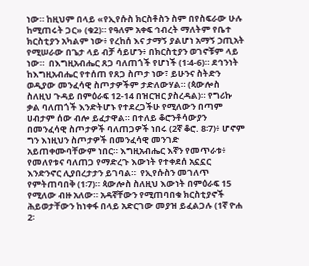ነው። ከዚህም በላይ «የኢየሱስ ክርስቶስን ስም በየስፍራው ሁሉ ከሚጠሩት ጋር» (ቁ2)። የዓለም አቀፍ ኅብረት ማለትም የቤተ ክርስቲያን አካልም ነው፥ የረከሰ እና ታማኝ ያልሆነ አማኝ ኃጢአት የሚሠራው በጌታ ላይ ብቻ ሳይሆን፥ በክርስቲያን ወገኖቹም ላይ ነው።  በእግዚአብሔር ጸጋ ባለጠጎች የሆነች (1፡4-6)። ደኅንነት ከእግዚአብሔር የተሰጠ የጸጋ ስጦታ ነው፣ ይሁንና ስትድን ወዲያው መንፈሳዊ ስጦታዎችም ታድለውሃል። (ጳውሎስ ስለዚህ ጉዳይ በምዕራፍ 12-14 በዝርዝር ያስረዳል)። የግሪኩ ቃል ባለጠጎች እንድትሆኑ የተደረጋችሁ የሚለውን በጣም ሀብታም ሰው ብሎ ይፈታዋል። በተለይ ቆሮንቶሳውያን በመንፈሳዊ ስጦታዎች ባለጠጋዎች ነበሩ (2ኛ ቆሮ. 8፡7)፥ ሆኖም ግን እነዚህን ስጦታዎች በመንፈሳዊ መንገድ አይጠቀሙባቸውም ነበር። እግዚአብሔር እኛን የመጥራቱ፥ የመለየቱና ባለጠጋ የማድረጉ እውነት የተቀደሰ አኗኗር እንድንኖር ሊያበረታታን ይገባል።  የኢየሱስን መገለጥ የምትጠባበቅ (1፡7)። ጳውሎስ ስለዚህ እውነት በምዕራፍ 15 የሚለው ብዙ አለው። አዳኛቸውን የሚጠባበቁ ክርስቲያኖች ሕይወታቸውን ከነቀፋ በላይ አድርገው መያዝ ይፈልጋሉ (1ኛ ዮሐ 2፡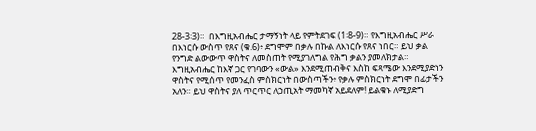28-3፡3)።  በእግዚአብሔር ታማኝነት ላይ የምትደገፍ (1፡8-9)። የእግዚአብሔር ሥራ በእነርሱ ውስጥ የጸና (ቁ.6)፥ ደግሞም በቃሉ በኩል ለእነርሱ የጸና ነበር። ይህ ቃል የንግድ ልውውጥ ዋስትና ለመስጠት የሚያገለግል የሕግ ቃልን ያመለክታል። እግዚአብሔር ከእኛ ጋር የገባውን «ውል» እንደሚጠብቅና እስከ ፍጻሜው እንደሚያድነን  ዋስትና የሚሰጥ የመንፈስ ምስክርነት በውስጣችን፥ የቃሉ ምስክርነት ደግሞ በፊታችን አለን። ይህ ዋስትና ያለ ጥርጥር ለኃጢአት ማመካኛ አይደለም! ይልቁኑ ለሚያድግ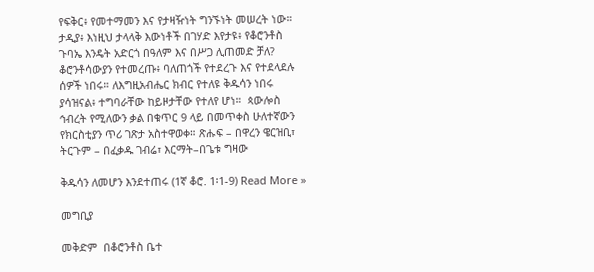የፍቅር፥ የመተማመን እና የታዛዥነት ግንኙነት መሠረት ነው።  ታዲያ፥ እነዚህ ታላላቅ እውነቶች በገሃድ እየታዩ፥ የቆሮንቶስ ጉባኤ እንዴት አድርጎ በዓለም እና በሥጋ ሊጠመድ ቻለ? ቆሮንቶሳውያን የተመረጡ፥ ባለጠጎች የተደረጉ እና የተደላደሉ ሰዎች ነበሩ። ለእግዚአብሔር ክብር የተለዩ ቅዱሳን ነበሩ ያሳዝናል፥ ተግባራቸው ከይዞታቸው የተለየ ሆነ።  ጳውሎስ ኅብረት የሚለውን ቃል በቁጥር 9 ላይ በመጥቀስ ሁለተኛውን የክርስቲያን ጥሪ ገጽታ አስተዋወቀ። ጽሑፍ – በዋረን ዌርዝቢ፣ ትርጉም – በፈቃዱ ገብሬ፣ እርማት–በጌቱ ግዛው

ቅዱሳን ለመሆን እንደተጠሩ (1ኛ ቆሮ. 1፡1-9) Read More »

መግቢያ

መቅድም  በቆሮንቶስ ቤተ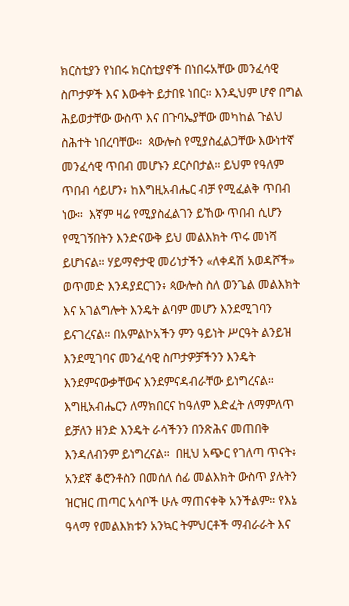ክርስቲያን የነበሩ ክርስቲያኖች በነበሩአቸው መንፈሳዊ ስጦታዎች እና እውቀት ይታበዩ ነበር። እንዲህም ሆኖ በግል ሕይወታቸው ውስጥ እና በጉባኤያቸው መካከል ጉልህ ስሕተት ነበረባቸው።  ጳውሎስ የሚያስፈልጋቸው እውነተኛ መንፈሳዊ ጥበብ መሆኑን ደርሶበታል። ይህም የዓለም ጥበብ ሳይሆን፥ ከእግዚአብሔር ብቻ የሚፈልቅ ጥበብ ነው።  እኛም ዛሬ የሚያስፈልገን ይኸው ጥበብ ሲሆን የሚገኝበትን እንድናውቅ ይህ መልእክት ጥሩ መነሻ ይሆነናል። ሃይማኖታዊ መሪነታችን «ለቀዳሽ አወዳሾች» ወጥመድ እንዳያደርገን፥ ጳውሎስ ስለ ወንጌል መልእክት እና አገልግሎት እንዴት ልባም መሆን እንደሚገባን ይናገረናል። በአምልኮአችን ምን ዓይነት ሥርዓት ልንይዝ እንደሚገባና መንፈሳዊ ስጦታዎቻችንን እንዴት እንደምናውቃቸውና እንደምናዳብራቸው ይነግረናል። እግዚአብሔርን ለማክበርና ከዓለም እድፈት ለማምለጥ ይቻለን ዘንድ እንዴት ራሳችንን በንጽሕና መጠበቅ እንዳለብንም ይነግረናል።  በዚህ አጭር የገለጣ ጥናት፥ አንደኛ ቆሮንቶስን በመሰለ ሰፊ መልእክት ውስጥ ያሉትን ዝርዝር ጠጣር አሳቦች ሁሉ ማጠናቀቅ አንችልም። የእኔ ዓላማ የመልእክቱን አንኳር ትምህርቶች ማብራራት እና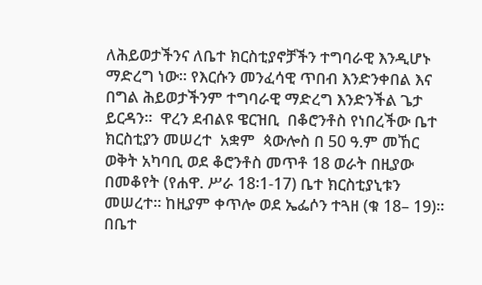ለሕይወታችንና ለቤተ ክርስቲያኖቻችን ተግባራዊ እንዲሆኑ ማድረግ ነው። የእርሱን መንፈሳዊ ጥበብ እንድንቀበል እና በግል ሕይወታችንም ተግባራዊ ማድረግ እንድንችል ጌታ ይርዳን።  ዋረን ደብልዩ ዌርዝቢ  በቆሮንቶስ የነበረችው ቤተ ክርስቲያን መሠረተ  አቋም  ጳውሎስ በ 50 ዓ.ም መኸር ወቅት አካባቢ ወደ ቆሮንቶስ መጥቶ 18 ወራት በዚያው በመቆየት (የሐዋ. ሥራ 18፡1-17) ቤተ ክርስቲያኒቱን መሠረተ። ከዚያም ቀጥሎ ወደ ኤፌሶን ተጓዘ (ቁ 18– 19)።  በቤተ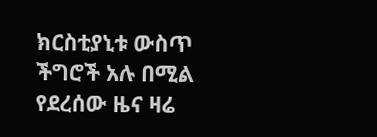ክርስቲያኒቱ ውስጥ ችግሮች አሉ በሚል የደረሰው ዜና ዛሬ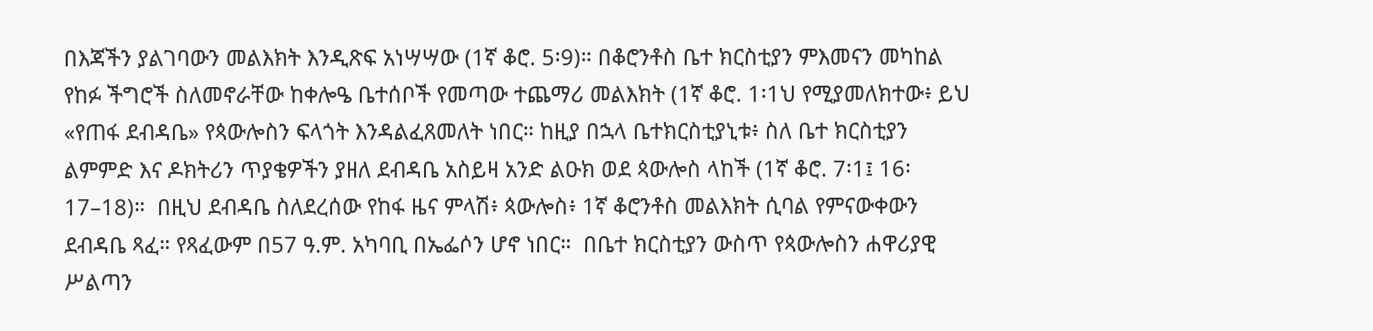በእጃችን ያልገባውን መልእክት እንዲጽፍ አነሣሣው (1ኛ ቆሮ. 5፡9)። በቆሮንቶስ ቤተ ክርስቲያን ምእመናን መካከል የከፉ ችግሮች ስለመኖራቸው ከቀሎዔ ቤተሰቦች የመጣው ተጨማሪ መልእክት (1ኛ ቆሮ. 1፡1ህ የሚያመለክተው፥ ይህ «የጠፋ ደብዳቤ» የጳውሎስን ፍላጎት እንዳልፈጸመለት ነበር። ከዚያ በኋላ ቤተክርስቲያኒቱ፥ ስለ ቤተ ክርስቲያን ልምምድ እና ዶክትሪን ጥያቄዎችን ያዘለ ደብዳቤ አስይዛ አንድ ልዑክ ወደ ጳውሎስ ላከች (1ኛ ቆሮ. 7፡1፤ 16፡17–18)።  በዚህ ደብዳቤ ስለደረሰው የከፋ ዜና ምላሽ፥ ጳውሎስ፥ 1ኛ ቆሮንቶስ መልእክት ሲባል የምናውቀውን ደብዳቤ ጻፈ። የጻፈውም በ57 ዓ.ም. አካባቢ በኤፌሶን ሆኖ ነበር።  በቤተ ክርስቲያን ውስጥ የጳውሎስን ሐዋሪያዊ ሥልጣን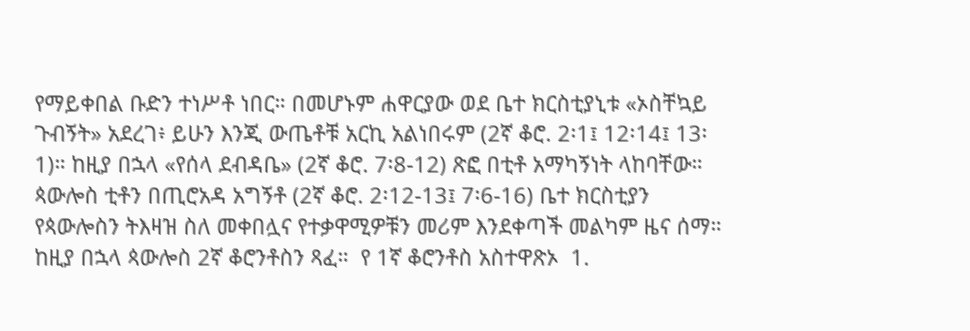የማይቀበል ቡድን ተነሥቶ ነበር። በመሆኑም ሐዋርያው ወደ ቤተ ክርስቲያኒቱ «ኦስቸኳይ ጉብኝት» አደረገ፥ ይሁን እንጂ ውጤቶቹ አርኪ አልነበሩም (2ኛ ቆሮ. 2፡1፤ 12፡14፤ 13፡1)። ከዚያ በኋላ «የሰላ ደብዳቤ» (2ኛ ቆሮ. 7፡8-12) ጽፎ በቲቶ አማካኝነት ላከባቸው።  ጳውሎስ ቲቶን በጢሮአዳ አግኝቶ (2ኛ ቆሮ. 2፡12-13፤ 7፡6-16) ቤተ ክርስቲያን የጳውሎስን ትእዛዝ ስለ መቀበሏና የተቃዋሚዎቹን መሪም እንደቀጣች መልካም ዜና ሰማ። ከዚያ በኋላ ጳውሎስ 2ኛ ቆሮንቶስን ጻፈ።  የ 1ኛ ቆሮንቶስ አስተዋጽኦ  1.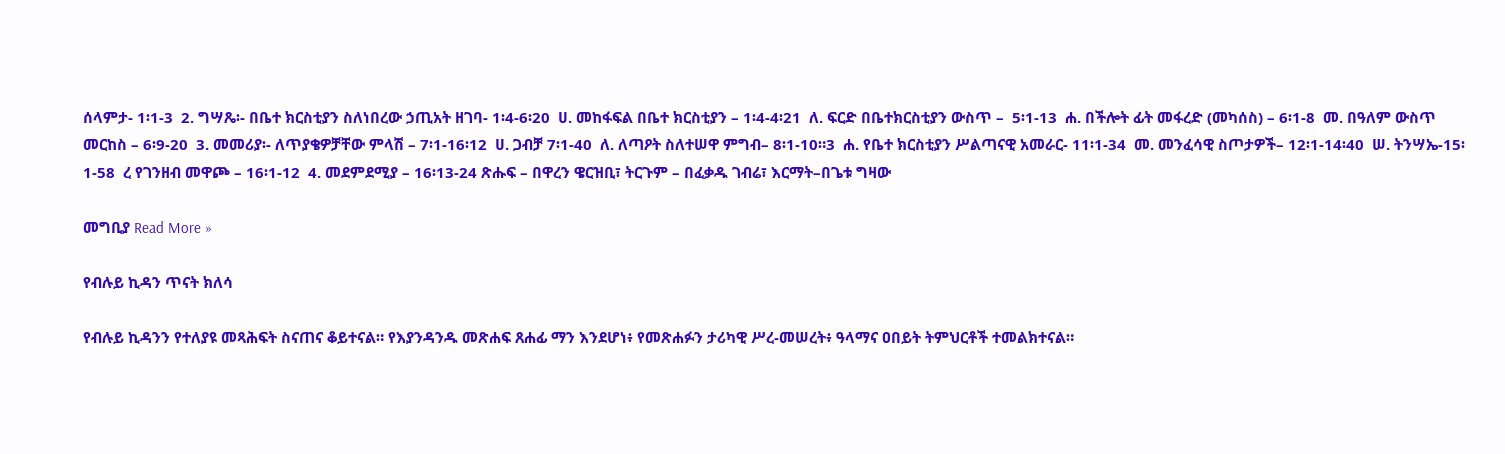ሰላምታ- 1፡1-3  2. ግሣጼ፡- በቤተ ክርስቲያን ስለነበረው ኃጢአት ዘገባ- 1፡4-6፡20  ሀ. መከፋፍል በቤተ ክርስቲያን – 1፡4-4፡21  ለ. ፍርድ በቤተክርስቲያን ውስጥ –  5፡1-13  ሐ. በችሎት ፊት መፋረድ (መካሰስ) – 6፡1-8  መ. በዓለም ውስጥ መርከስ – 6፡9-20  3. መመሪያ፡- ለጥያቄዎቻቸው ምላሽ – 7፡1-16፡12  ሀ. ጋብቻ 7፡1-40  ለ. ለጣዖት ስለተሠዋ ምግብ– 8፡1-10።3  ሐ. የቤተ ክርስቲያን ሥልጣናዊ አመራር- 11፡1-34  መ. መንፈሳዊ ስጦታዎች– 12፡1-14፡40  ሠ. ትንሣኤ-15፡1-58  ረ የገንዘብ መዋጮ – 16፡1-12  4. መደምደሚያ – 16፡13-24 ጽሑፍ – በዋረን ዌርዝቢ፣ ትርጉም – በፈቃዱ ገብሬ፣ እርማት–በጌቱ ግዛው

መግቢያ Read More »

የብሉይ ኪዳን ጥናት ክለሳ

የብሉይ ኪዳንን የተለያዩ መጻሕፍት ስናጠና ቆይተናል። የእያንዳንዱ መጽሐፍ ጸሐፊ ማን እንደሆነ፥ የመጽሐፉን ታሪካዊ ሥረ-መሠረት፥ ዓላማና ዐበይት ትምህርቶች ተመልክተናል።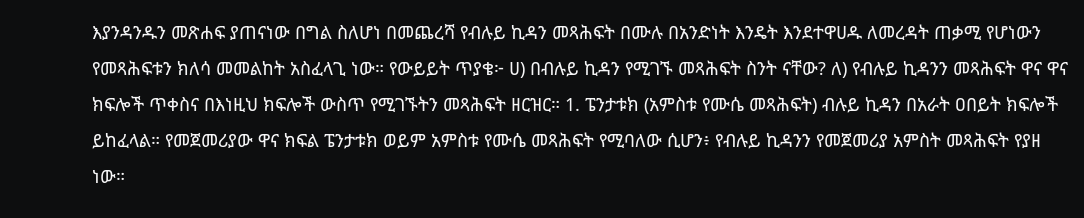እያንዳንዱን መጽሐፍ ያጠናነው በግል ስለሆነ በመጨረሻ የብሉይ ኪዳን መጻሕፍት በሙሉ በአንድነት እንዴት እንደተዋሀዱ ለመረዳት ጠቃሚ የሆነውን የመጻሕፍቱን ክለሳ መመልከት አስፈላጊ ነው። የውይይት ጥያቄ፦ ሀ) በብሉይ ኪዳን የሚገኙ መጻሕፍት ስንት ናቸው? ለ) የብሉይ ኪዳንን መጻሕፍት ዋና ዋና ክፍሎች ጥቀስና በእነዚህ ክፍሎች ውስጥ የሚገኙትን መጻሕፍት ዘርዝር። 1. ፔንታቱክ (አምስቱ የሙሴ መጻሕፍት) ብሉይ ኪዳን በአራት ዐበይት ክፍሎች ይከፈላል። የመጀመሪያው ዋና ክፍል ፔንታቱክ ወይም አምስቱ የሙሴ መጻሕፍት የሚባለው ሲሆን፥ የብሉይ ኪዳንን የመጀመሪያ አምስት መጻሕፍት የያዘ ነው።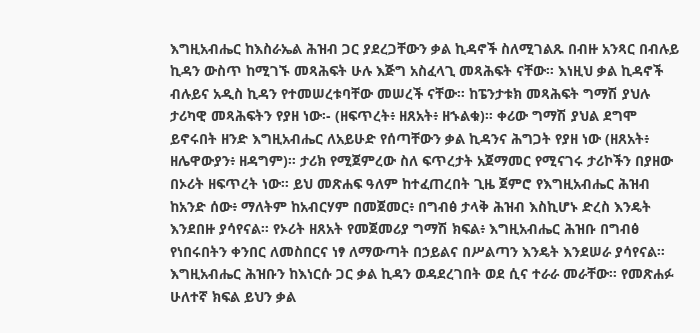እግዚአብሔር ከእስራኤል ሕዝብ ጋር ያደረጋቸውን ቃል ኪዳኖች ስለሚገልጹ በብዙ አንጻር በብሉይ ኪዳን ውስጥ ከሚገኙ መጻሕፍት ሁሉ እጅግ አስፈላጊ መጻሕፍት ናቸው። እነዚህ ቃል ኪዳኖች ብሉይና አዲስ ኪዳን የተመሠረቱባቸው መሠረች ናቸው። ከፔንታቱክ መጻሕፍት ግማሽ ያህሉ ታሪካዊ መጻሕፍትን የያዘ ነው፡- (ዘፍጥረት፥ ዘጸአት፥ ዘኁልቁ)። ቀሪው ግማሽ ያህል ደግሞ ይኖሩበት ዘንድ እግዚአብሔር ለአይሁድ የሰጣቸውን ቃል ኪዳንና ሕግጋት የያዘ ነው (ዘጸአት፥ ዘሌዋውያን፥ ዘዳግም)። ታሪክ የሚጀምረው ስለ ፍጥረታት አጀማመር የሚናገሩ ታሪኮችን በያዘው በኦሪት ዘፍጥረት ነው። ይህ መጽሐፍ ዓለም ከተፈጠረበት ጊዜ ጀምሮ የእግዚአብሔር ሕዝብ ከአንድ ሰው፥ ማለትም ከአብርሃም በመጀመር፥ በግብፅ ታላቅ ሕዝብ እስኪሆኑ ድረስ እንዴት እንደበዙ ያሳየናል። የኦሪት ዘጸአት የመጀመሪያ ግማሽ ክፍል፥ እግዚአብሔር ሕዝቡ በግብፅ የነበሩበትን ቀንበር ለመስበርና ነፃ ለማውጣት በኃይልና በሥልጣን እንዴት እንደሠራ ያሳየናል። እግዚአብሔር ሕዝቡን ከእነርሱ ጋር ቃል ኪዳን ወዳደረገበት ወደ ሲና ተራራ መራቸው። የመጽሐፉ ሁለተኛ ክፍል ይህን ቃል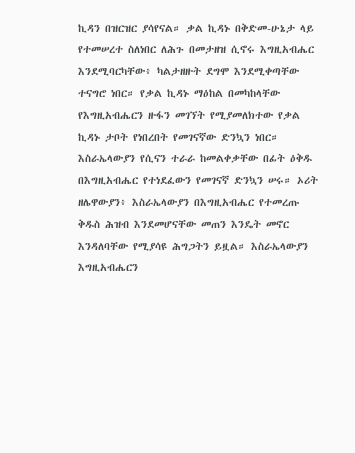ኪዳን በዝርዝር ያሳየናል። ቃል ኪዳኑ በቅድመ-ሁኔታ ላይ የተመሠረተ ስለነበር ለሕጉ በመታዘዝ ሲኖሩ እግዚአብሔር እንደሚባርካቸው፥ ካልታዘዙት ደግሞ እንደሚቀጣቸው ተናግሮ ነበር። የቃል ኪዳኑ ማዕከል በመካከላቸው የእግዚአብሔርን ዙፋን መገኘት የሚያመለክተው የቃል ኪዳኑ ታቦት የነበረበት የመገናኛው ድንኳን ነበር። እስራኤላውያን የሲናን ተራራ ከመልቀቃቸው በፊት ዕቅዱ በእግዚአብሔር የተነደፈውን የመገናኛ ድንኳን ሠሩ። ኦሪት ዘሌዋውያን፥ እስራኤላውያን በእግዚአብሔር የተመረጡ ቅዱስ ሕዝብ እንደመሆናቸው መጠን እንዴት መኖር እንዳለባቸው የሚያሳዩ ሕግጋትን ይዟል። እስራኤላውያን እግዚአብሔርን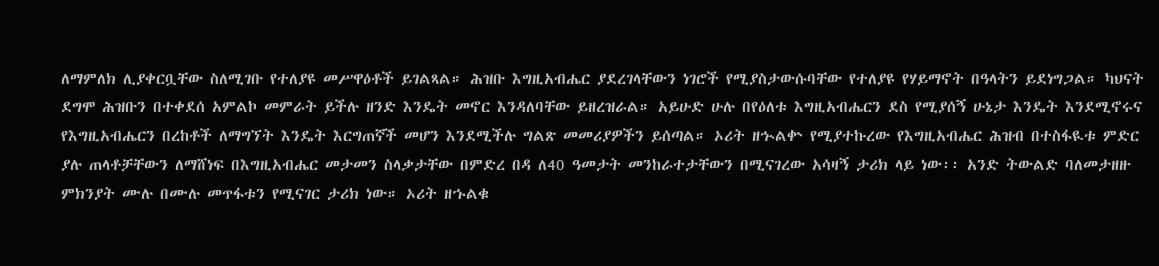ለማምለክ ሊያቀርቧቸው ስለሚገቡ የተለያዩ መሥዋዕቶች ይገልጻል። ሕዝቡ እግዚአብሔር ያደረገላቸውን ነገሮች የሚያስታውሱባቸው የተለያዩ የሃይማኖት በዓላትን ይደነግጋል። ካህናት ደግሞ ሕዝቡን በተቀደሰ አምልኮ መምራት ይችሉ ዘንድ እንዴት መኖር እንዳለባቸው ይዘረዝራል። አይሁድ ሁሉ በየዕለቱ እግዚአብሔርን ደስ የሚያሰኝ ሁኔታ እንዴት እንደሚኖሩና የእግዚአብሔርን በረከቶች ለማግኘት እንዴት እርግጠኛች መሆን እንደሚችሉ ግልጽ መመሪያዎችን ይሰጣል። ኦሪት ዘኍልቍ የሚያተኩረው የእግዚአብሔር ሕዝብ በተስፋዪቱ ምድር ያሉ ጠላቶቻቸውን ለማሸነፍ በእግዚአብሔር መታመን ስላቃታቸው በምድረ በዳ ለ40 ዓመታት መንከራተታቸውን በሚናገረው አሳዛኝ ታሪክ ላይ ነው፡፡ አንድ ትውልድ ባለመታዘዙ ምክንያት ሙሉ በሙሉ መጥፋቱን የሚናገር ታሪክ ነው። ኦሪት ዘኁልቁ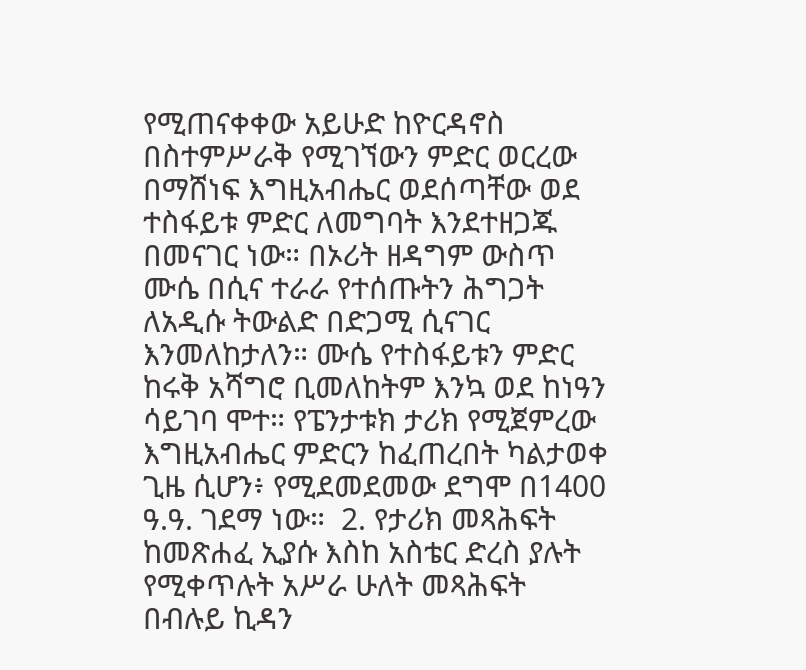የሚጠናቀቀው አይሁድ ከዮርዳኖስ በስተምሥራቅ የሚገኘውን ምድር ወርረው በማሸነፍ እግዚአብሔር ወደሰጣቸው ወደ ተስፋይቱ ምድር ለመግባት እንደተዘጋጁ በመናገር ነው። በኦሪት ዘዳግም ውስጥ ሙሴ በሲና ተራራ የተሰጡትን ሕግጋት ለአዲሱ ትውልድ በድጋሚ ሲናገር እንመለከታለን። ሙሴ የተስፋይቱን ምድር ከሩቅ አሻግሮ ቢመለከትም እንኳ ወደ ከነዓን ሳይገባ ሞተ። የፔንታቱክ ታሪክ የሚጀምረው እግዚአብሔር ምድርን ከፈጠረበት ካልታወቀ ጊዜ ሲሆን፥ የሚደመደመው ደግሞ በ1400 ዓ.ዓ. ገደማ ነው።  2. የታሪክ መጻሕፍት ከመጽሐፈ ኢያሱ እስከ አስቴር ድረስ ያሉት የሚቀጥሉት አሥራ ሁለት መጻሕፍት በብሉይ ኪዳን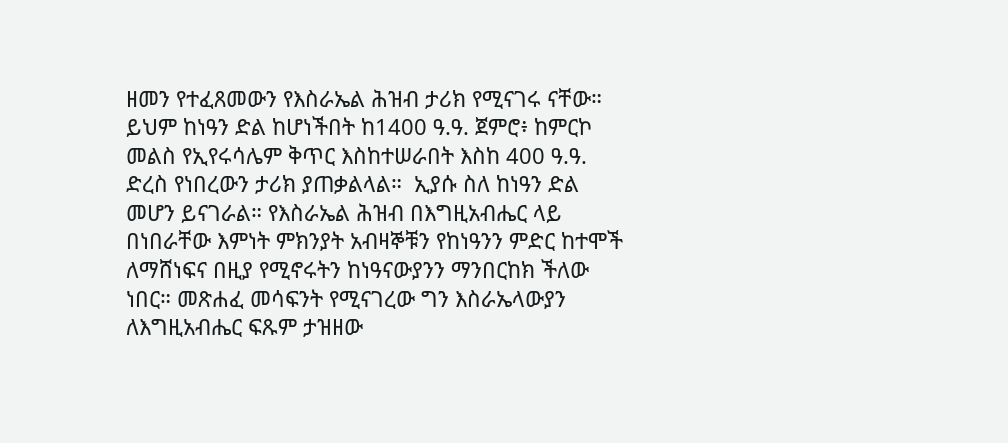ዘመን የተፈጸመውን የእስራኤል ሕዝብ ታሪክ የሚናገሩ ናቸው። ይህም ከነዓን ድል ከሆነችበት ከ1400 ዓ.ዓ. ጀምሮ፥ ከምርኮ መልስ የኢየሩሳሌም ቅጥር እስከተሠራበት እስከ 400 ዓ.ዓ. ድረስ የነበረውን ታሪክ ያጠቃልላል።  ኢያሱ ስለ ከነዓን ድል መሆን ይናገራል። የእስራኤል ሕዝብ በእግዚአብሔር ላይ በነበራቸው እምነት ምክንያት አብዛኞቹን የከነዓንን ምድር ከተሞች ለማሸነፍና በዚያ የሚኖሩትን ከነዓናውያንን ማንበርከክ ችለው ነበር። መጽሐፈ መሳፍንት የሚናገረው ግን እስራኤላውያን ለእግዚአብሔር ፍጹም ታዝዘው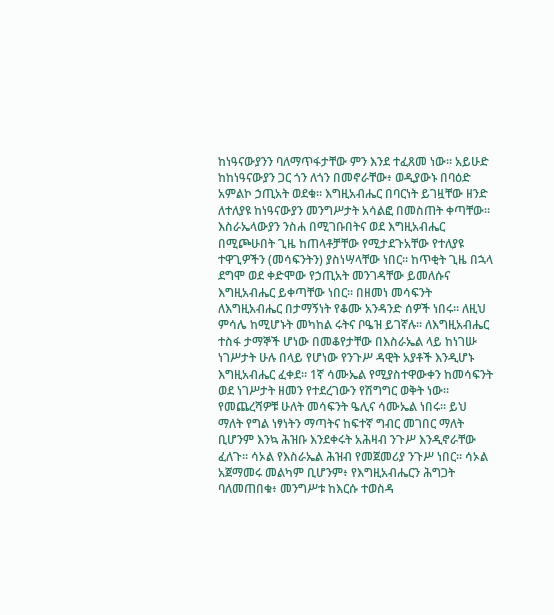ከነዓናውያንን ባለማጥፋታቸው ምን እንደ ተፈጸመ ነው። አይሁድ ከከነዓናውያን ጋር ጎን ለጎን በመኖራቸው፥ ወዲያውኑ በባዕድ አምልኮ ኃጢአት ወደቁ። እግዚአብሔር በባርነት ይገዟቸው ዘንድ ለተለያዩ ከነዓናውያን መንግሥታት አሳልፎ በመስጠት ቀጣቸው። እስራኤላውያን ንስሐ በሚገቡበትና ወደ እግዚአብሔር በሚጮሁበት ጊዜ ከጠላቶቻቸው የሚታደጉአቸው የተለያዩ ተዋጊዎችን (መሳፍንትን) ያስነሣላቸው ነበር። ከጥቂት ጊዜ በኋላ ደግሞ ወደ ቀድሞው የኃጢአት መንገዳቸው ይመለሱና እግዚአብሔር ይቀጣቸው ነበር። በዘመነ መሳፍንት ለእግዚአብሔር በታማኝነት የቆሙ አንዳንድ ሰዎች ነበሩ። ለዚህ ምሳሌ ከሚሆኑት መካከል ሩትና ቦዔዝ ይገኛሉ። ለእግዚአብሔር ተስፋ ታማኞች ሆነው በመቆየታቸው በእስራኤል ላይ ከነገሡ ነገሥታት ሁሉ በላይ የሆነው የንጉሥ ዳዊት አያቶች እንዲሆኑ እግዚአብሔር ፈቀደ። 1ኛ ሳሙኤል የሚያስተዋውቀን ከመሳፍንት ወደ ነገሥታት ዘመን የተደረገውን የሽግግር ወቅት ነው። የመጨረሻዎቹ ሁለት መሳፍንት ዔሊና ሳሙኤል ነበሩ። ይህ ማለት የግል ነፃነትን ማጣትና ከፍተኛ ግብር መገበር ማለት ቢሆንም እንኳ ሕዝቡ እንደቀሩት አሕዛብ ንጉሥ እንዲኖራቸው ፈለጉ። ሳኦል የእስራኤል ሕዝብ የመጀመሪያ ንጉሥ ነበር። ሳኦል አጀማመሩ መልካም ቢሆንም፥ የእግዚአብሔርን ሕግጋት ባለመጠበቁ፥ መንግሥቱ ከእርሱ ተወስዳ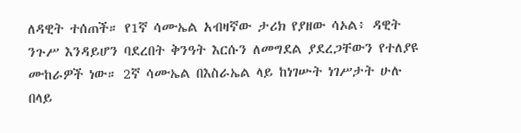ለዳዊት ተሰጠች። የ1ኛ ሳሙኤል አብዛኛው ታሪክ የያዘው ሳኦል፥ ዳዊት ንጉሥ እንዳይሆን ባደረበት ቅንዓት እርሱን ለመግደል ያደረጋቸውን የተለያዩ ሙከራዎች ነው። 2ኛ ሳሙኤል በእስራኤል ላይ ከነገሡት ነገሥታት ሁሉ በላይ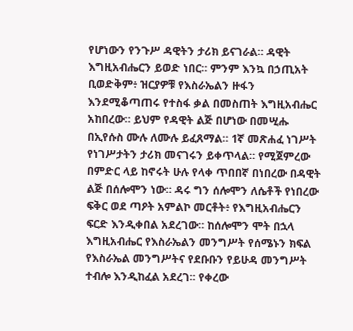የሆነውን የንጉሥ ዳዊትን ታሪክ ይናገራል። ዳዊት እግዚአብሔርን ይወድ ነበር። ምንም እንኳ በኃጢአት ቢወድቅም፥ ዝርያዎቹ የእስራኤልን ዙፋን እንደሚቆጣጠሩ የተስፋ ቃል በመስጠት እግዚአብሔር አከበረው። ይህም የዳዊት ልጅ በሆነው በመሢሑ በኢየሱስ ሙሉ ለሙሉ ይፈጸማል። 1ኛ መጽሐፈ ነገሥት የነገሥታትን ታሪክ መናገሩን ይቀጥላል። የሚጀምረው በምድር ላይ ከኖሩት ሁሉ የላቀ ጥበበኛ በነበረው በዳዊት ልጅ በሰሎሞን ነው። ዳሩ ግን ሰሎሞን ለሴቶች የነበረው ፍቅር ወደ ጣዖት አምልኮ መርቶት፥ የእግዚአብሔርን ፍርድ እንዲቀበል አደረገው። ከሰሎሞን ሞት በኋላ እግዚአብሔር የእስራኤልን መንግሥት የሰሜኑን ክፍል የእስራኤል መንግሥትና የደቡቡን የይሁዳ መንግሥት ተብሎ እንዲከፈል አደረገ፡፡ የቀረው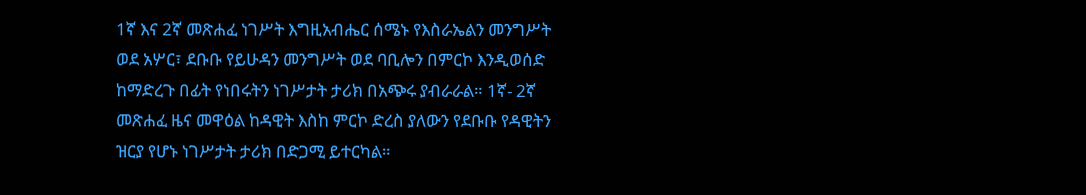1ኛ እና 2ኛ መጽሐፈ ነገሥት እግዚአብሔር ሰሜኑ የእስራኤልን መንግሥት ወደ አሦር፣ ደቡቡ የይሁዳን መንግሥት ወደ ባቢሎን በምርኮ እንዲወሰድ ከማድረጉ በፊት የነበሩትን ነገሥታት ታሪክ በአጭሩ ያብራራል። 1ኛ- 2ኛ መጽሐፈ ዜና መዋዕል ከዳዊት እስከ ምርኮ ድረስ ያለውን የደቡቡ የዳዊትን ዝርያ የሆኑ ነገሥታት ታሪክ በድጋሚ ይተርካል።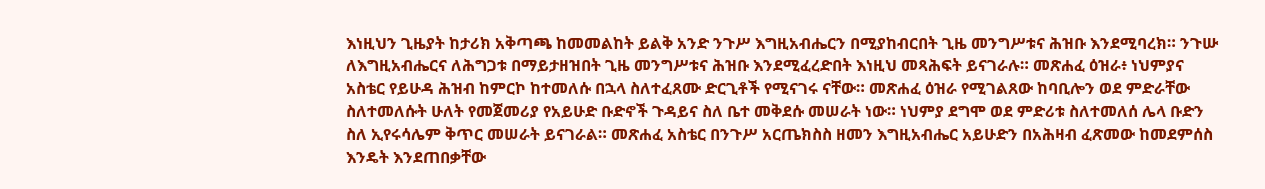እነዚህን ጊዜያት ከታሪክ አቅጣጫ ከመመልከት ይልቅ አንድ ንጉሥ እግዚአብሔርን በሚያከብርበት ጊዜ መንግሥቱና ሕዝቡ እንደሚባረክ። ንጉሡ ለእግዚአብሔርና ለሕግጋቱ በማይታዘዝበት ጊዜ መንግሥቱና ሕዝቡ እንደሚፈረድበት እነዚህ መጻሕፍት ይናገራሉ። መጽሐፈ ዕዝራ፥ ነህምያና አስቴር የይሁዳ ሕዝብ ከምርኮ ከተመለሱ በኋላ ስለተፈጸሙ ድርጊቶች የሚናገሩ ናቸው። መጽሐፈ ዕዝራ የሚገልጸው ከባቢሎን ወደ ምድራቸው ስለተመለሱት ሁለት የመጀመሪያ የአይሁድ ቡድኖች ጉዳይና ስለ ቤተ መቅደሱ መሠራት ነው። ነህምያ ደግሞ ወደ ምድሪቱ ስለተመለሰ ሌላ ቡድን ስለ ኢየሩሳሌም ቅጥር መሠራት ይናገራል። መጽሐፈ አስቴር በንጉሥ አርጤክስስ ዘመን እግዚአብሔር አይሁድን በአሕዛብ ፈጽመው ከመደምሰስ እንዴት እንደጠበቃቸው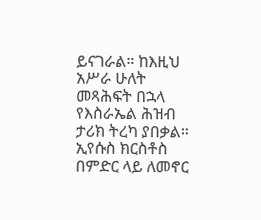ይናገራል። ከእዚህ አሥራ ሁለት መጻሕፍት በኋላ የእስራኤል ሕዝብ ታሪክ ትረካ ያበቃል። ኢየሱስ ክርስቶስ በምድር ላይ ለመኖር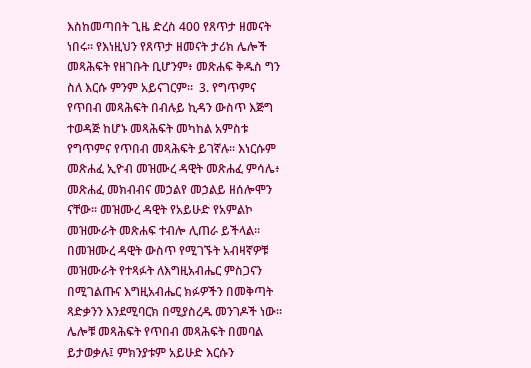እስከመጣበት ጊዜ ድረስ 400 የጸጥታ ዘመናት ነበሩ። የእነዚህን የጸጥታ ዘመናት ታሪክ ሌሎች መጻሕፍት የዘገቡት ቢሆንም፥ መጽሐፍ ቅዱስ ግን ስለ እርሱ ምንም አይናገርም።  3. የግጥምና የጥበብ መጻሕፍት በብሉይ ኪዳን ውስጥ እጅግ ተወዳጅ ከሆኑ መጻሕፍት መካከል አምስቱ የግጥምና የጥበብ መጻሕፍት ይገኛሉ። እነርሱም መጽሐፈ ኢዮብ መዝሙረ ዳዊት መጽሐፈ ምሳሌ፥ መጽሐፈ መክብብና መኃልየ መኃልይ ዘሰሎሞን ናቸው። መዝሙረ ዳዊት የአይሁድ የአምልኮ መዝሙራት መጽሐፍ ተብሎ ሊጠራ ይችላል። በመዝሙረ ዳዊት ውስጥ የሚገኙት አብዛኛዎቹ መዝሙራት የተጻፉት ለእግዚአብሔር ምስጋናን በሚገልጡና እግዚአብሔር ክፉዎችን በመቅጣት ጻድቃንን እንደሚባርክ በሚያስረዱ መንገዶች ነው። ሌሎቹ መጻሕፍት የጥበብ መጻሕፍት በመባል ይታወቃሉ፤ ምክንያቱም አይሁድ እርሱን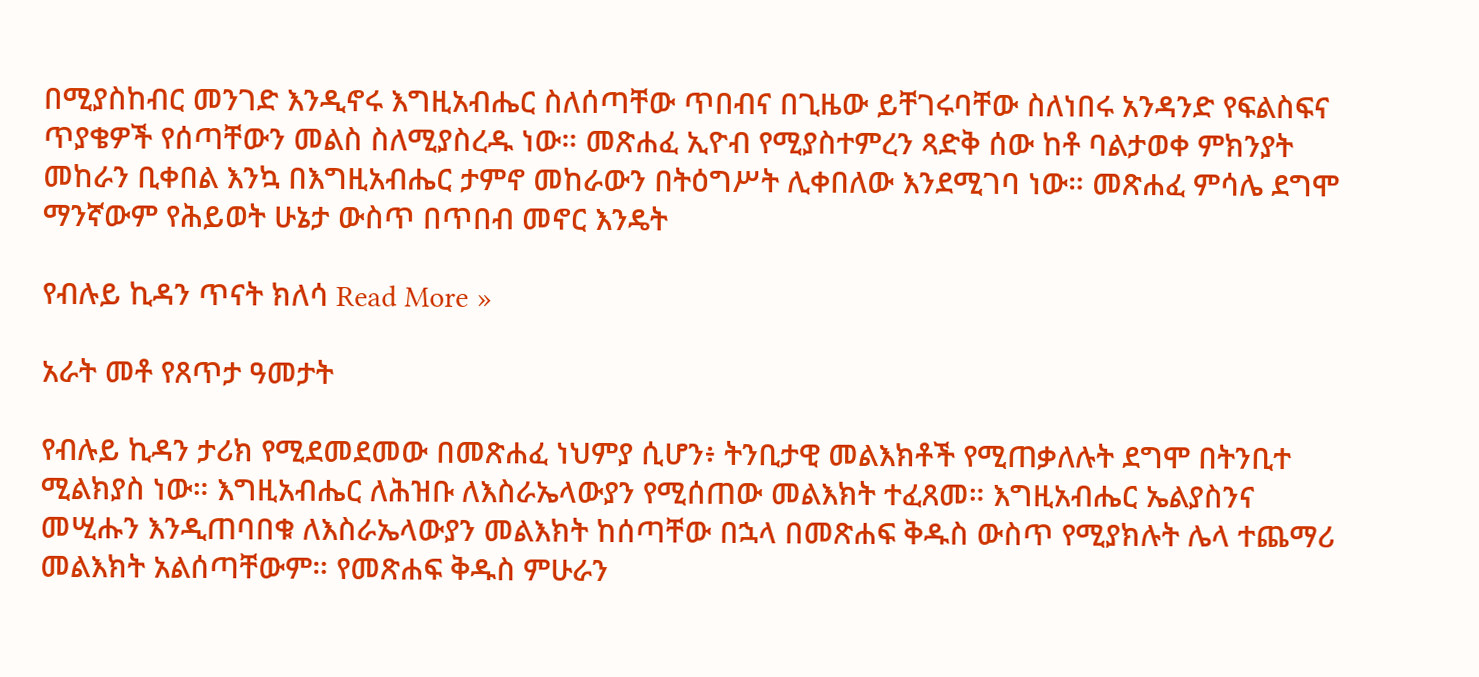በሚያስከብር መንገድ እንዲኖሩ እግዚአብሔር ስለሰጣቸው ጥበብና በጊዜው ይቸገሩባቸው ስለነበሩ አንዳንድ የፍልስፍና ጥያቄዎች የሰጣቸውን መልስ ስለሚያስረዱ ነው። መጽሐፈ ኢዮብ የሚያስተምረን ጻድቅ ሰው ከቶ ባልታወቀ ምክንያት መከራን ቢቀበል እንኳ በእግዚአብሔር ታምኖ መከራውን በትዕግሥት ሊቀበለው እንደሚገባ ነው። መጽሐፈ ምሳሌ ደግሞ ማንኛውም የሕይወት ሁኔታ ውስጥ በጥበብ መኖር እንዴት

የብሉይ ኪዳን ጥናት ክለሳ Read More »

አራት መቶ የጸጥታ ዓመታት

የብሉይ ኪዳን ታሪክ የሚደመደመው በመጽሐፈ ነህምያ ሲሆን፥ ትንቢታዊ መልእክቶች የሚጠቃለሉት ደግሞ በትንቢተ ሚልክያስ ነው። እግዚአብሔር ለሕዝቡ ለእስራኤላውያን የሚሰጠው መልእክት ተፈጸመ። እግዚአብሔር ኤልያስንና መሢሑን እንዲጠባበቁ ለእስራኤላውያን መልእክት ከሰጣቸው በኋላ በመጽሐፍ ቅዱስ ውስጥ የሚያክሉት ሌላ ተጨማሪ መልእክት አልሰጣቸውም። የመጽሐፍ ቅዱስ ምሁራን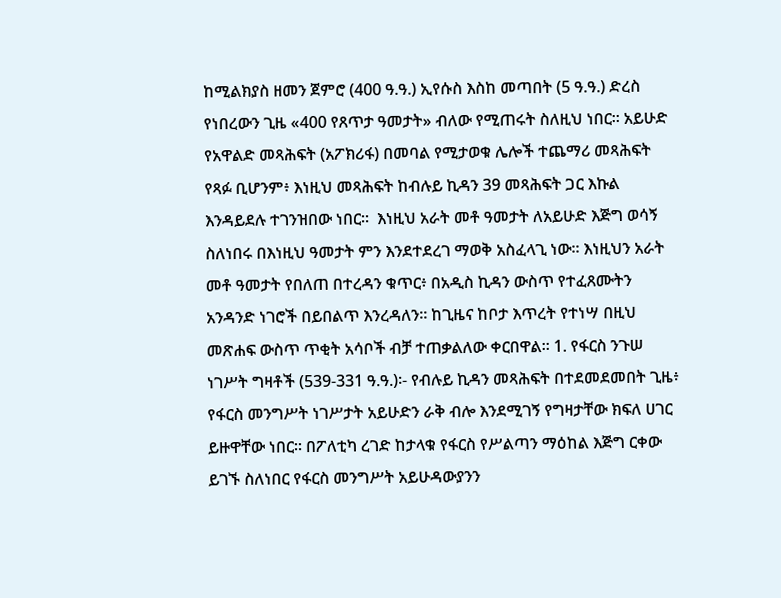ከሚልክያስ ዘመን ጀምሮ (400 ዓ.ዓ.) ኢየሱስ እስከ መጣበት (5 ዓ.ዓ.) ድረስ የነበረውን ጊዜ «400 የጸጥታ ዓመታት» ብለው የሚጠሩት ስለዚህ ነበር። አይሁድ የአዋልድ መጻሕፍት (አፖክሪፋ) በመባል የሚታወቁ ሌሎች ተጨማሪ መጻሕፍት የጻፉ ቢሆንም፥ እነዚህ መጻሕፍት ከብሉይ ኪዳን 39 መጻሕፍት ጋር እኩል እንዳይደሉ ተገንዝበው ነበር።  እነዚህ አራት መቶ ዓመታት ለአይሁድ እጅግ ወሳኝ ስለነበሩ በእነዚህ ዓመታት ምን እንደተደረገ ማወቅ አስፈላጊ ነው። እነዚህን አራት መቶ ዓመታት የበለጠ በተረዳን ቁጥር፥ በአዲስ ኪዳን ውስጥ የተፈጸሙትን አንዳንድ ነገሮች በይበልጥ እንረዳለን። ከጊዜና ከቦታ እጥረት የተነሣ በዚህ መጽሐፍ ውስጥ ጥቂት አሳቦች ብቻ ተጠቃልለው ቀርበዋል። 1. የፋርስ ንጉሠ ነገሥት ግዛቶች (539-331 ዓ.ዓ.)፡- የብሉይ ኪዳን መጻሕፍት በተደመደመበት ጊዜ፥ የፋርስ መንግሥት ነገሥታት አይሁድን ራቅ ብሎ እንደሚገኝ የግዛታቸው ክፍለ ሀገር ይዙዋቸው ነበር። በፖለቲካ ረገድ ከታላቁ የፋርስ የሥልጣን ማዕከል እጅግ ርቀው ይገኙ ስለነበር የፋርስ መንግሥት አይሁዳውያንን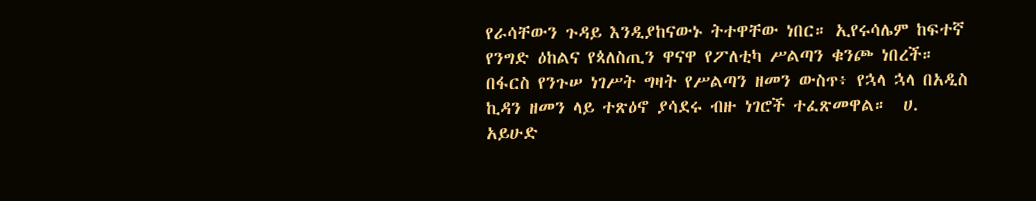የራሳቸውን ጉዳይ እንዲያከናውኑ ትተዋቸው ነበር። ኢየሩሳሌም ከፍተኛ የንግድ ዕከልና የጳለስጢን ዋናዋ የፖለቲካ ሥልጣን ቁንጮ ነበረች። በፋርስ የንጉሠ ነገሥት ግዛት የሥልጣን ዘመን ውስጥ፥ የኋላ ኋላ በአዲስ ኪዳን ዘመን ላይ ተጽዕኖ ያሳደሩ ብዙ ነገሮች ተፈጽመዋል።  ሀ. አይሁድ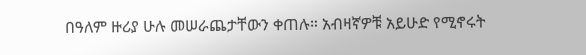በዓለም ዙሪያ ሁሉ መሠራጨታቸውን ቀጠሉ። አብዛኛዎቹ አይሁድ የሚኖሩት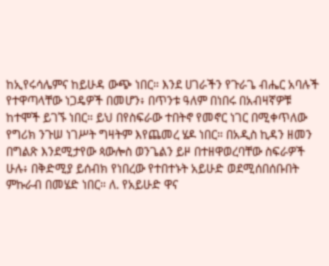ከኢየሩሳሌምና ከይሁዳ ውጭ ነበር። እንደ ሀገራችን የጉራጌ ብሔር አባሉች የተዋጣላቸው ነጋዴዎች በመሆን፥ በጥንቱ ዓለም በነበሩ በአብዛኛዎቹ ከተሞች ይገኙ ነበር። ይህ በየስፍራው ተበትኖ የመኖር ነገር በሚቀጥለው የግሪክ ንጉሠ ነገሥት ግዛትም እየጨመረ ሄዶ ነበር። በአዲስ ኪዳን ዘመን በግልጽ እንደሚታየው ጳውሎስ ወንጌልን ይዞ በተዘዋወረባቸው ስፍራዎች ሁሉ፥ በቅድሚያ ይሰብክ የነበረው የተበተኑት አይሁድ ወደሚሰበሰቡበት ምኩራብ በመሄድ ነበር። ለ. የአይሁድ ዋና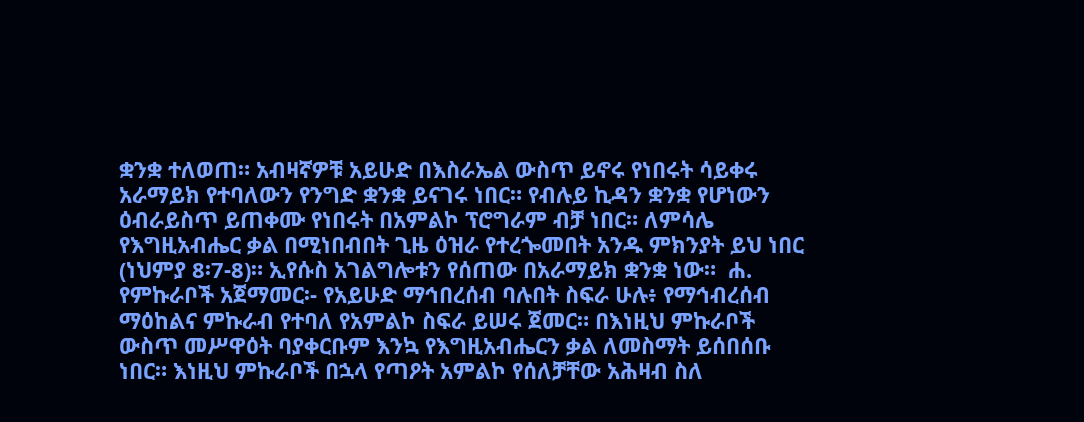ቋንቋ ተለወጠ። አብዛኛዎቹ አይሁድ በእስራኤል ውስጥ ይኖሩ የነበሩት ሳይቀሩ አራማይክ የተባለውን የንግድ ቋንቋ ይናገሩ ነበር። የብሉይ ኪዳን ቋንቋ የሆነውን ዕብራይስጥ ይጠቀሙ የነበሩት በአምልኮ ፕሮግራም ብቻ ነበር። ለምሳሌ የእግዚአብሔር ቃል በሚነበብበት ጊዜ ዕዝራ የተረጐመበት አንዱ ምክንያት ይህ ነበር (ነህምያ 8፡7-8)። ኢየሱስ አገልግሎቱን የሰጠው በአራማይክ ቋንቋ ነው።  ሐ. የምኩራቦች አጀማመር፡- የአይሁድ ማኅበረሰብ ባሉበት ስፍራ ሁሉ፥ የማኅብረሰብ ማዕከልና ምኩራብ የተባለ የአምልኮ ስፍራ ይሠሩ ጀመር። በእነዚህ ምኩራቦች ውስጥ መሥዋዕት ባያቀርቡም እንኳ የእግዚአብሔርን ቃል ለመስማት ይሰበሰቡ ነበር። እነዚህ ምኩራቦች በኋላ የጣዖት አምልኮ የሰለቻቸው አሕዛብ ስለ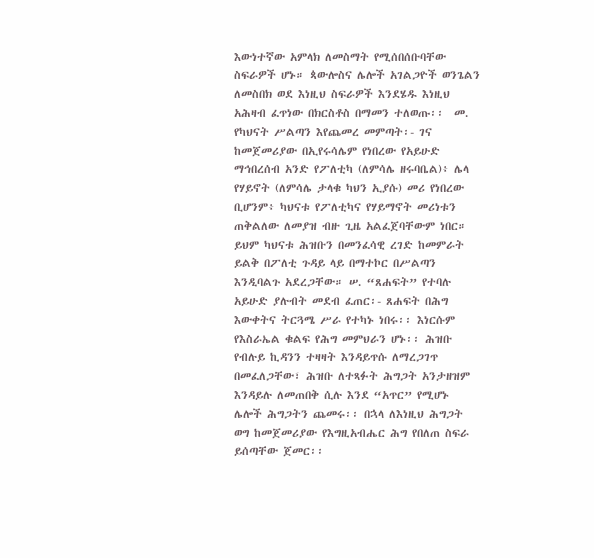እውነተኛው አምላክ ለመስማት የሚሰበሰቡባቸው ስፍራዎች ሆኑ። ጳውሎስና ሌሎች አገልጋዮች ወንጌልን ለመስበክ ወደ እነዚህ ስፍራዎች እንደሄዱ እነዚህ አሕዛብ ፈጥነው በክርስቶስ በማመን ተለወጡ፡፡  መ. የካህናት ሥልጣን እየጨመረ መምጣት፡- ገና ከመጀመሪያው በኢየሩሳሌም የነበረው የአይሁድ ማኅበረሰብ አንድ የፖለቲካ (ለምሳሌ ዘሩባቤል)፥ ሌላ የሃይኖት (ለምሳሌ ታላቁ ካህን ኢያሱ) መሪ የነበረው ቢሆንም፥ ካህናቱ የፖለቲካና የሃይማኖት መሪነቱን ጠቅልለው ለመያዝ ብዙ ጊዜ አልፈጀባቸውም ነበር። ይህም ካህናቱ ሕዝቡን በመንፈሳዊ ረገድ ከመምራት ይልቅ በፖለቲ ጉዳይ ላይ በማተኮር በሥልጣን እንዲባልጉ አደረጋቸው። ሠ. “ጸሐፍት” የተባሉ አይሁድ ያሉብት መደብ ፈጠር፡- ጸሐፍት በሕግ እውቀትና ትርጓሜ ሥራ የተካኑ ነበሩ፡፡ እነርሱም የእስራኤል ቁልፍ የሕግ መምህራን ሆኑ፡፡ ሕዝቡ የብሉይ ኪዳንን ተዛዛት እንዳይጥሱ ለማረጋገጥ በመፈለጋቸው፣ ሕዝቡ ለተጻፉት ሕግጋት አንታዘዝም እንዳይሉ ለመጠበቅ ሲሉ እንደ “አጥር” የሚሆኑ ሌሎች ሕግጋትን ጨመሩ፡፡ በኋላ ለእነዚህ ሕግጋት ወግ ከመጀመሪያው የእግዚአብሔር ሕግ የበለጠ ስፍራ ይሰጣቸው ጀመር፡፡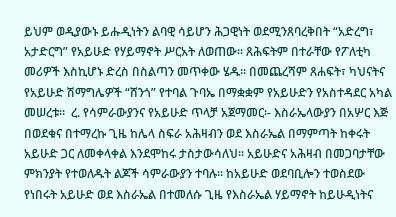ይህም ወዲያውኑ ይሑዲነትን ልባዊ ሳይሆን ሕጋዊነት ወደሚንጸባረቅበት “አድረግ፣ አታድርግ” የአይሁድ የሃይማኖት ሥርአት ለወጠው፡፡ ጸሕፍትም በተራቸው የፖለቲካ መሪዎች እስኪሆኑ ድረስ በስልጣን መጥቀው ሄዱ፡፡ በመጨረሻም ጸሐፍት፣ ካህናትና የአይሁድ ሽማግሌዎች “ሸንጎ” የተባል ጉባኤ በማቋቋም የአይሁድን የአስተዳደር አካል መሠረቱ፡፡  ረ. የሳምራውያንና የአይሁድ ጥላቻ አጀማመር፡- እስራኤላውያን በአሦር እጅ በወደቁና በተማረኩ ጊዜ ከሌላ ስፍራ አሕዛብን ወደ እስራኤል በማምጣት ከቀሩት አይሁድ ጋር ለመቀላቀል እንደሞከሩ ታስታውሳለህ፡፡ አይሁድና አሕዛብ በመጋባታቸው ምክንያት የተወለዱት ልጆች ሳምራውያን ተባሉ፡፡ ከአይሁድ ወደባቢሎን ተወስደው የነበሩት አይሁድ ወደ እስራኤል በተመለሱ ጊዜ የእስራኤል ሃይማኖት ከይሁዲነትና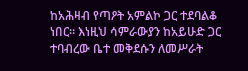ከአሕዛብ የጣዖት አምልኮ ጋር ተደባልቆ ነበር። እነዚህ ሳምራውያን ከአይሁድ ጋር ተባብረው ቤተ መቅደሱን ለመሥራት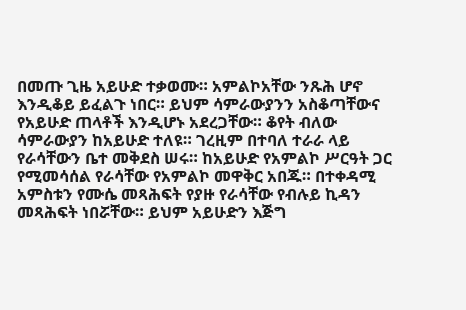በመጡ ጊዜ አይሁድ ተቃወሙ። አምልኮአቸው ንጹሕ ሆኖ እንዲቆይ ይፈልጉ ነበር። ይህም ሳምራውያንን አስቆጣቸውና የአይሁድ ጠላቶች እንዲሆኑ አደረጋቸው። ቆየት ብለው ሳምራውያን ከአይሁድ ተለዩ። ገረዚም በተባለ ተራራ ላይ የራሳቸውን ቤተ መቅደስ ሠሩ። ከአይሁድ የአምልኮ ሥርዓት ጋር የሚመሳሰል የራሳቸው የአምልኮ መዋቅር አበጁ። በተቀዳሚ አምስቱን የሙሴ መጻሕፍት የያዙ የራሳቸው የብሉይ ኪዳን መጻሕፍት ነበሯቸው። ይህም አይሁድን እጅግ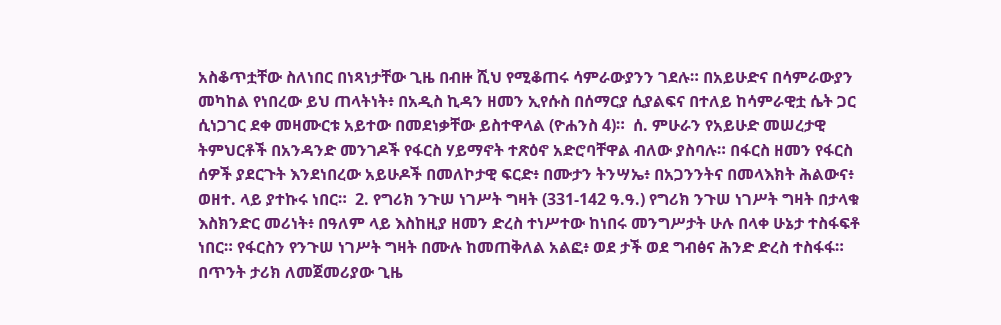አስቆጥቷቸው ስለነበር በነጻነታቸው ጊዜ በብዙ ሺህ የሚቆጠሩ ሳምራውያንን ገደሉ። በአይሁድና በሳምራውያን መካከል የነበረው ይህ ጠላትነት፥ በአዲስ ኪዳን ዘመን ኢየሱስ በሰማርያ ሲያልፍና በተለይ ከሳምራዊቷ ሴት ጋር ሲነጋገር ደቀ መዛሙርቱ አይተው በመደነቃቸው ይስተዋላል (ዮሐንስ 4)።  ሰ. ምሁራን የአይሁድ መሠረታዊ ትምህርቶች በአንዳንድ መንገዶች የፋርስ ሃይማኖት ተጽዕኖ አድሮባቸዋል ብለው ያስባሉ። በፋርስ ዘመን የፋርስ ሰዎች ያደርጉት እንደነበረው አይሁዶች በመለኮታዊ ፍርድ፥ በሙታን ትንሣኤ፥ በአጋንንትና በመላእክት ሕልውና፥ ወዘተ. ላይ ያተኩሩ ነበር።  2. የግሪክ ንጉሠ ነገሥት ግዛት (331-142 ዓ.ዓ.) የግሪክ ንጉሠ ነገሥት ግዛት በታላቁ እስክንድር መሪነት፥ በዓለም ላይ እስከዚያ ዘመን ድረስ ተነሥተው ከነበሩ መንግሥታት ሁሉ በላቀ ሁኔታ ተስፋፍቶ ነበር። የፋርስን የንጉሠ ነገሥት ግዛት በሙሉ ከመጠቅለል አልፎ፥ ወደ ታች ወደ ግብፅና ሕንድ ድረስ ተስፋፋ። በጥንት ታሪክ ለመጀመሪያው ጊዜ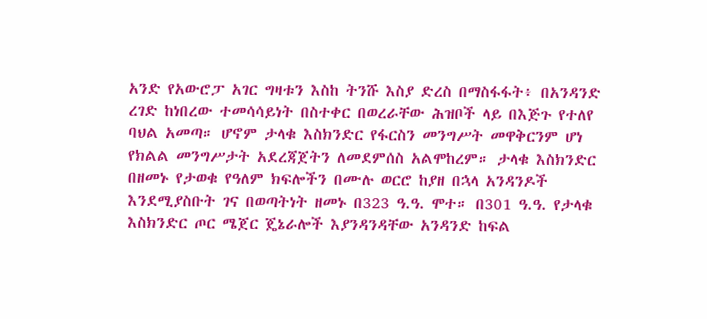አንድ የአውሮፓ አገር ግዛቱን እስከ ትንሹ እስያ ድረስ በማስፋፋት፥ በአንዳንድ ረገድ ከነበረው ተመሳሳይነት በስተቀር በወረራቸው ሕዝቦች ላይ በእጅጉ የተለየ ባህል አመጣ። ሆኖም ታላቁ እስክንድር የፋርስን መንግሥት መዋቅርንም ሆነ የክልል መንግሥታት አደረጃጀትን ለመደምሰስ አልሞከረም። ታላቁ እስክንድር በዘመኑ የታወቁ የዓለም ክፍሎችን በሙሉ ወርሮ ከያዘ በኋላ አንዳንዶች እንደሚያስቡት ገና በወጣትነት ዘመኑ በ323 ዓ.ዓ. ሞተ። በ301 ዓ.ዓ. የታላቁ እስክንድር ጦር ሜጀር ጄኔራሎች እያንዳንዳቸው አንዳንድ ከፍል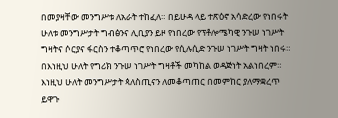በመያዛቸው መንግሥቱ ለአራት ተከፈለ። በይሁዳ ላይ ተጽዕኖ አሳድረው የነበሩት ሁለቱ መንግሥታት ግብፅንና ሊቢያን ይዞ የነበረው የፕቶሎሜካዊ ንጉሠ ነገሥት ግዛትና ሶርያና ፋርስን ተቆጣጥሮ የነበረው የሲሉሲድ ንጉሠ ነገሥት ግዛት ነበሩ። በእነዚህ ሁለት የግሪክ ንጉሠ ነገሥት ግዛቶች መካከል ወዳጅነት አልነበረም። እነዚህ ሁለት መንግሥታት ጳለስጢናን ለመቆጣጠር በመምከር ያለማቋረጥ ይዋጉ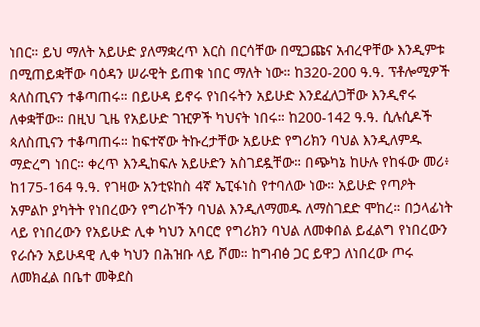ነበር። ይህ ማለት አይሁድ ያለማቋረጥ እርስ በርሳቸው በሚጋጩና አብረዋቸው እንዲምቱ በሚጠይቋቸው ባዕዳን ሠራዊት ይጠቁ ነበር ማለት ነው። ከ320-200 ዓ.ዓ. ፕቶሎሚዎች ጳለስጢናን ተቆጣጠሩ። በይሁዳ ይኖሩ የነበሩትን አይሁድ እንደፈለጋቸው እንዲኖሩ ለቀቋቸው። በዚህ ጊዜ የአይሁድ ገዢዎች ካህናት ነበሩ። ከ200-142 ዓ.ዓ. ሲሉሲዶች ጳለስጢናን ተቆጣጠሩ። ከፍተኛው ትኩረታቸው አይሁድ የግሪክን ባህል እንዲለምዱ ማድረግ ነበር። ቀረጥ እንዲከፍሉ አይሁድን አስገደዷቸው። በጭካኔ ከሁሉ የከፋው መሪ፥ ከ175-164 ዓ.ዓ. የገዛው አንቲዩከስ 4ኛ ኤፒፋነስ የተባለው ነው። አይሁድ የጣዖት አምልኮ ያካትት የነበረውን የግሪኮችን ባህል እንዲለማመዱ ለማስገደድ ሞከረ። በኃላፊነት ላይ የነበረውን የአይሁድ ሊቀ ካህን አባርሮ የግሪክን ባህል ለመቀበል ይፈልግ የነበረውን የራሱን አይሁዳዊ ሊቀ ካህን በሕዝቡ ላይ ሾመ። ከግብፅ ጋር ይዋጋ ለነበረው ጦሩ ለመክፈል በቤተ መቅደስ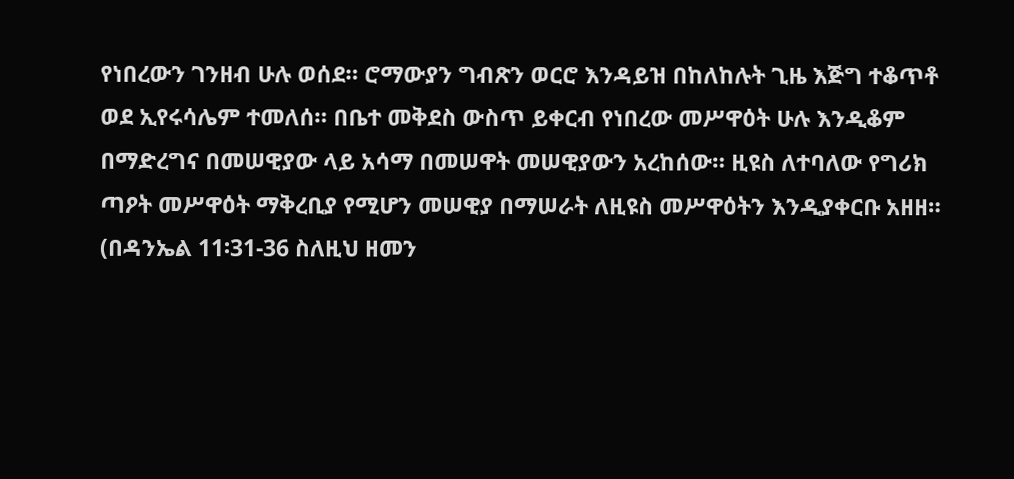የነበረውን ገንዘብ ሁሉ ወሰደ። ሮማውያን ግብጽን ወርሮ እንዳይዝ በከለከሉት ጊዜ እጅግ ተቆጥቶ ወደ ኢየሩሳሌም ተመለሰ። በቤተ መቅደስ ውስጥ ይቀርብ የነበረው መሥዋዕት ሁሉ እንዲቆም በማድረግና በመሠዊያው ላይ አሳማ በመሠዋት መሠዊያውን አረከሰው። ዚዩስ ለተባለው የግሪክ ጣዖት መሥዋዕት ማቅረቢያ የሚሆን መሠዊያ በማሠራት ለዚዩስ መሥዋዕትን እንዲያቀርቡ አዘዘ። (በዳንኤል 11፡31-36 ስለዚህ ዘመን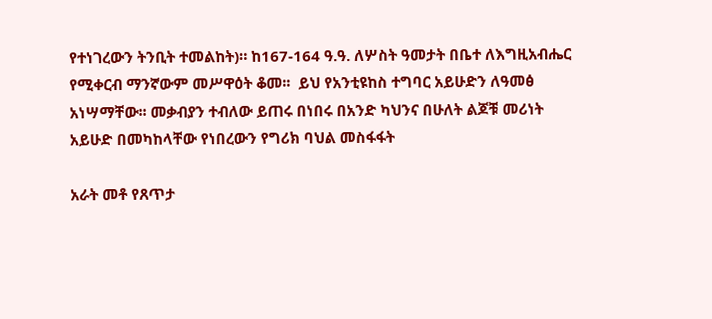የተነገረውን ትንቢት ተመልከት)። ከ167-164 ዓ.ዓ. ለሦስት ዓመታት በቤተ ለእግዚአብሔር የሚቀርብ ማንኛውም መሥዋዕት ቆመ፡፡  ይህ የአንቲዩከስ ተግባር አይሁድን ለዓመፅ አነሣማቸው፡፡ መቃብያን ተብለው ይጠሩ በነበሩ በአንድ ካህንና በሁለት ልጆቹ መሪነት አይሁድ በመካከላቸው የነበረውን የግሪክ ባህል መስፋፋት

አራት መቶ የጸጥታ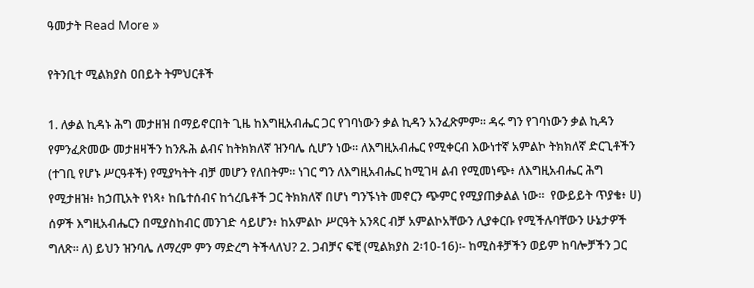ዓመታት Read More »

የትንቢተ ሚልክያስ ዐበይት ትምህርቶች

1. ለቃል ኪዳኑ ሕግ መታዘዝ በማይኖርበት ጊዜ ከእግዚአብሔር ጋር የገባነውን ቃል ኪዳን አንፈጽምም። ዳሩ ግን የገባነውን ቃል ኪዳን የምንፈጽመው መታዘዛችን ከንጹሕ ልብና ከትክክለኛ ዝንባሌ ሲሆን ነው። ለእግዚአብሔር የሚቀርብ እውነተኛ አምልኮ ትክክለኛ ድርጊቶችን (ተገቢ የሆኑ ሥርዓቶች) የሚያካትት ብቻ መሆን የለበትም። ነገር ግን ለእግዚአብሔር ከሚገዛ ልብ የሚመነጭ፥ ለእግዚአብሔር ሕግ የሚታዘዝ፥ ከኃጢአት የነጻ፥ ከቤተሰብና ከጎረቤቶች ጋር ትክክለኛ በሆነ ግንኙነት መኖርን ጭምር የሚያጠቃልል ነው።  የውይይት ጥያቄ፥ ሀ) ሰዎች እግዚአብሔርን በሚያስከብር መንገድ ሳይሆን፥ ከአምልኮ ሥርዓት አንጻር ብቻ አምልኮአቸውን ሊያቀርቡ የሚችሉባቸውን ሁኔታዎች ግለጽ። ለ) ይህን ዝንባሌ ለማረም ምን ማድረግ ትችላለህ? 2. ጋብቻና ፍቺ (ሚልክያስ 2፡10-16)፡- ከሚስቶቻችን ወይም ከባሎቻችን ጋር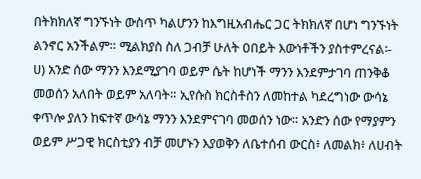በትክክለኛ ግንኙነት ውስጥ ካልሆንን ከእግዚአብሔር ጋር ትክክለኛ በሆነ ግንኙነት ልንኖር አንችልም። ሚልክያስ ስለ ጋብቻ ሁለት ዐበይት እውነቶችን ያስተምረናል፡-  ሀ) አንድ ሰው ማንን እንደሚያገባ ወይም ሴት ከሆነች ማንን እንደምታገባ ጠንቅቆ መወሰን አለበት ወይም አለባት። ኢየሱስ ክርስቶስን ለመከተል ካደረግነው ውሳኔ ቀጥሎ ያለን ከፍተኛ ውሳኔ ማንን እንደምናገባ መወሰን ነው። አንድን ሰው የማያምን ወይም ሥጋዊ ክርስቲያን ብቻ መሆኑን እያወቅን ለቤተሰብ ውርስ፥ ለመልክ፥ ለሀብት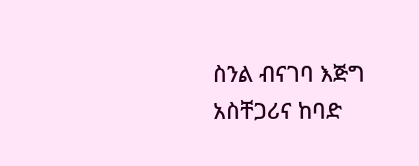ስንል ብናገባ እጅግ አስቸጋሪና ከባድ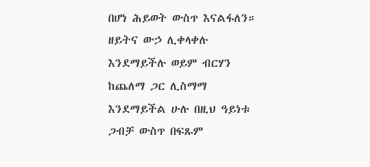በሆነ ሕይወት ውስጥ እናልፋለን። ዘይትና ውኃ ሊቀላቀሉ እንደማይችሉ ወይም ብርሃን ከጨለማ ጋር ሊስማማ እንደማይችል ሁሉ በዚህ ዓይነቱ ጋብቻ ውስጥ በፍጹም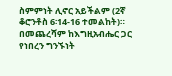ስምምነት ሊኖር አይችልም (2ኛ ቆሮንቶስ 6፡14-16 ተመልከት)። በመጨረሻም ከእግዚአብሔር ጋር የነበረን ግንኙነት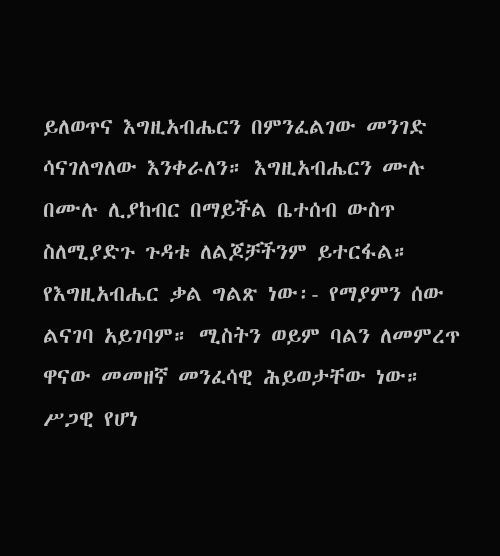ይለወጥና እግዚአብሔርን በምንፈልገው መንገድ ሳናገለግለው እንቀራለን። እግዚአብሔርን ሙሉ በሙሉ ሊያከብር በማይችል ቤተሰብ ውስጥ ስለሚያድጉ ጉዳቱ ለልጆቻችንም ይተርፋል። የእግዚአብሔር ቃል ግልጽ ነው፡- የማያምን ሰው ልናገባ አይገባም። ሚስትን ወይም ባልን ለመምረጥ ዋናው መመዘኛ መንፈሳዊ ሕይወታቸው ነው። ሥጋዊ የሆነ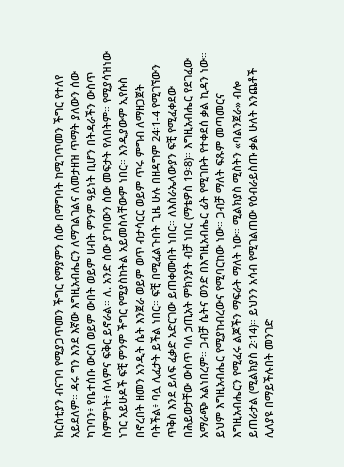ክርስቲያን ብናገባ የሚያጋጥመን ችግር የማያምን ሰው በማግባት ከሚገጥመን ችግር የተለየ አይደለም። ዳሩ ግን እንደ እኛው እግዚአብሔርን ለማገልገልና ለመታዘዝ ጥማት ያለውን ሰው ካገባን፥ የቤተሰቡ ውርስ ወይም ውበት ወይም ሀብት ምንም ዓይነት ቢሆን በትዳራችን ውስጥ ስምምነት፥ ሰላምና ፍቅር ይኖራል። ለ. አንድ ሰው ያገባውን ሰው መፍታት የለበትም። የሚያሳዝነው ነገር አይሁዶች ፍቺ ምንም ችግር የሚያስከትል አይመስላቸውም ነበር። እንዲያውም ኢየሱስ በኖረበት ዘመን አንዲት ሴት እንጀራ ወይም ወጥ ብታሳርር ወይም ጥሩ ምግብ ለማዘጋጀት ባትችል፥ ባሏ ሊፈታት ይችል ነበር። ፍቺ በሚፈልጉበት ጊዜ ሁሉ በዘዳግም 24፡1-4 የሚገኘውን ጥቅስ እንደ ይለፍ ፈቃድ አድርገው ይጠቀሙበት ነበር። ለእስራኤላውያን ፍቺ የሚፈቀደው በሕይወታቸው ውስጥ ባለ ኃጢአት ምክንያት ብቻ ነበር (ማቴዎስ 19፡8)። እግዚአብሔር የደገፈው አማራጭ አልነበረም። ጋብቻ ሴትና ወንድ በእግዚአብሔር ፊት የሚገቡት የተቀደሰ ቃል ኪዳን ነው። ይህም እግዚአብሔር የሚያከብረውና የሚባርከው ነው። ጋብቻ ማለት ፍጹም መጣመርና እግዚአብሔርን የሚፈሩ ልጆችን ማፍራት ማለት ነው። ሚልክያስ ሚስትን «ባልንጀራ» ብሎ ይጠራታል (ሚልክያስ 2፡14)። ይህንን አሳብ የሚገልጠው የዕብራይስጡ ቃል ሁለት እንጨቶች ሊለያዩ በማይችሉበት መንገድ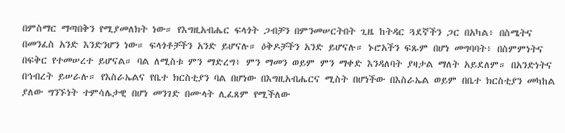በምስማር ማጣበቅን የሚያመለክት ነው። የእግዚአብሔር ፍላጎት ጋብቻን በምንመሠርትበት ጊዜ ከትዳር ጓደኛችን ጋር በአካል፥ በስሜትና በመንፈስ አንድ እንድንሆን ነው። ፍላጎቶቻችን አንድ ይሆናሉ። ዕቅዶቻችን አንድ ይሆናሉ። ኑሮአችን ፍጹም በሆነ መግባባት፥ በስምምነትና በፍቅር የተመሠረተ ይሆናል። ባል ለሚስቱ ምን ማድረግ፥ ምን ማመን ወይም ምን ማቀድ እንዳለባት ያዛታል ማለት አይደለም። በአንድነትና በኅብረት ይሠራሉ። የእስራኤልና የቤተ ክርስቲያን ባል በሆነው በእግዚአብሔርና ሚስት በሆነችው በእስራኤል ወይም በቤተ ክርስቲያን መካከል ያለው ግንኙነት ተምሳሌታዊ በሆነ መንገድ በሙላት ሊፈጸም የሚችለው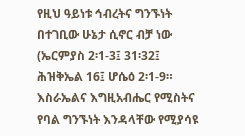የዚህ ዓይነቱ ኅብረትና ግንኙነት በተገቢው ሁኔታ ሲኖር ብቻ ነው (ኤርምያስ 2፡1-3፤ 31፡32፤ ሕዝቅኤል 16፤ ሆሴዕ 2፡1-9። እስራኤልና እግዚአብሔር የሚስትና የባል ግንኙነት እንዳላቸው የሚያሳዩ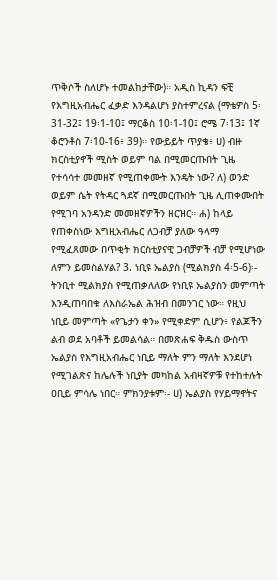ጥቅሶች ስለሆኑ ተመልከታቸው)። አዲስ ኪዳን ፍቺ የእግዚአብሔር ፈቃድ እንዳልሆነ ያስተምረናል (ማቴዎስ 5፡31-32፤ 19፡1-10፤ ማርቆስ 10፡1-10፤ ሮሜ 7፡13፤ 1ኛ ቆሮንቶስ 7፡10-16፥ 39)። የውይይት ጥያቄ፥ ሀ) ብዙ ክርስቲያኖች ሚስት ወይም ባል በሚመርጡበት ጊዜ የተሳሳተ መመዘኛ የሚጠቀሙት እንዴት ነው? ለ) ወንድ ወይም ሴት የትዳር ጓደኛ በሚመርጡበት ጊዜ ሊጠቀሙበት የሚገባ አንዳንድ መመዘኛዎችን ዘርዝር። ሐ) ከላይ የጠቀስነው እግዚአብሔር ለጋብቻ ያለው ዓላማ የሚፈጸመው በጥቂት ክርስቲያናዊ ጋብቻዎች ብቻ የሚሆነው ለምን ይመስልሃል? 3. ነቢዩ ኤልያስ (ሚልክያስ 4፡5-6)፡- ትንቢተ ሚልክያስ የሚጠቃለለው የነቢዩ ኤልያስን መምጣት እንዲጠባበቁ ለእስራኤል ሕዝብ በመንገር ነው። የዚህ ነቢይ መምጣት «የጌታን ቀን» የሚቀድም ሲሆን፥ የልጆችን ልብ ወደ አባቶች ይመልሳል። በመጽሐፍ ቅዱስ ውስጥ ኤልያስ የእግዚአብሔር ነቢይ ማለት ምን ማለት እንደሆነ የሚገልጽና ከሌሉች ነቢያት መካከል አብዛኛዎቹ የተከተሉት ዐቢይ ምሳሌ ነበር። ምክንያቱም፡- ሀ) ኤልያስ የሃይማኖትና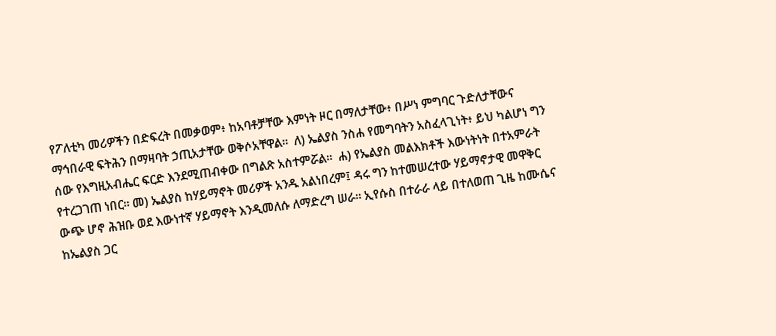የፖለቲካ መሪዎችን በድፍረት በመቃወም፥ ከአባቶቻቸው እምነት ዞር በማለታቸው፥ በሥነ ምግባር ጉድለታቸውና ማኅበራዊ ፍትሕን በማዛባት ኃጢአታቸው ወቅሶአቸዋል።  ለ) ኤልያስ ንስሐ የመግባትን አስፈላጊነት፥ ይህ ካልሆነ ግን ሰው የእግዚአብሔር ፍርድ እንደሚጠብቀው በግልጽ አስተምሯል።  ሐ) የኤልያስ መልእክቶች እውነትነት በተአምራት የተረጋገጠ ነበር። መ) ኤልያስ ከሃይማኖት መሪዎች አንዱ አልነበረም፤ ዳሩ ግን ከተመሠረተው ሃይማኖታዊ መዋቅር ውጭ ሆኖ ሕዝቡ ወደ እውነተኛ ሃይማኖት እንዲመለሱ ለማድረግ ሠራ። ኢየሱስ በተራራ ላይ በተለወጠ ጊዜ ከሙሴና ከኤልያስ ጋር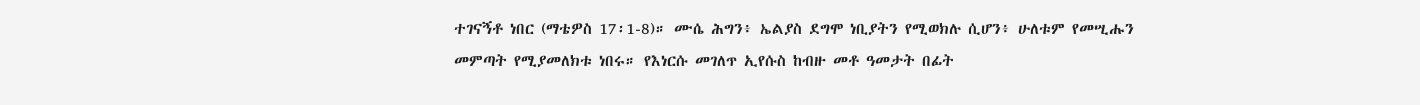ተገናኝቶ ነበር (ማቴዎስ 17፡1-8)። ሙሴ ሕግን፥ ኤልያስ ደግሞ ነቢያትን የሚወክሉ ሲሆን፥ ሁለቱም የመሢሑን መምጣት የሚያመለክቱ ነበሩ። የእነርሱ መገለጥ ኢየሱስ ከብዙ መቶ ዓመታት በፊት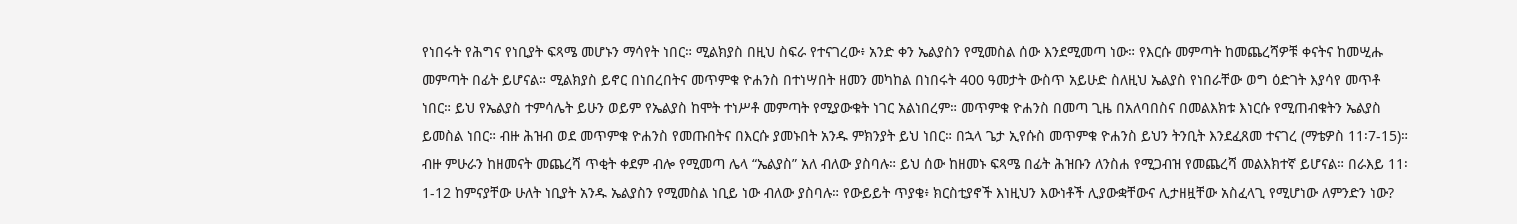የነበሩት የሕግና የነቢያት ፍጻሜ መሆኑን ማሳየት ነበር። ሚልክያስ በዚህ ስፍራ የተናገረው፥ አንድ ቀን ኤልያስን የሚመስል ሰው እንደሚመጣ ነው። የእርሱ መምጣት ከመጨረሻዎቹ ቀናትና ከመሢሑ መምጣት በፊት ይሆናል። ሚልክያስ ይኖር በነበረበትና መጥምቁ ዮሐንስ በተነሣበት ዘመን መካከል በነበሩት 400 ዓመታት ውስጥ አይሁድ ስለዚህ ኤልያስ የነበራቸው ወግ ዕድገት እያሳየ መጥቶ ነበር። ይህ የኤልያስ ተምሳሌት ይሁን ወይም የኤልያስ ከሞት ተነሥቶ መምጣት የሚያውቁት ነገር አልነበረም። መጥምቁ ዮሐንስ በመጣ ጊዜ በአለባበስና በመልእክቱ እነርሱ የሚጠብቁትን ኤልያስ ይመስል ነበር። ብዙ ሕዝብ ወደ መጥምቁ ዮሐንስ የመጡበትና በእርሱ ያመኑበት አንዱ ምክንያት ይህ ነበር። በኋላ ጌታ ኢየሱስ መጥምቁ ዮሐንስ ይህን ትንቢት እንደፈጸመ ተናገረ (ማቴዎስ 11፡7-15)። ብዙ ምሁራን ከዘመናት መጨረሻ ጥቂት ቀደም ብሎ የሚመጣ ሌላ “ኤልያስ” አለ ብለው ያስባሉ። ይህ ሰው ከዘመኑ ፍጻሜ በፊት ሕዝቡን ለንስሐ የሚጋብዝ የመጨረሻ መልእክተኛ ይሆናል። በራእይ 11፡1-12 ከምናያቸው ሁለት ነቢያት አንዱ ኤልያስን የሚመስል ነቢይ ነው ብለው ያስባሉ። የውይይት ጥያቄ፥ ክርስቲያኖች እነዚህን እውነቶች ሊያውቋቸውና ሊታዘዟቸው አስፈላጊ የሚሆነው ለምንድን ነው?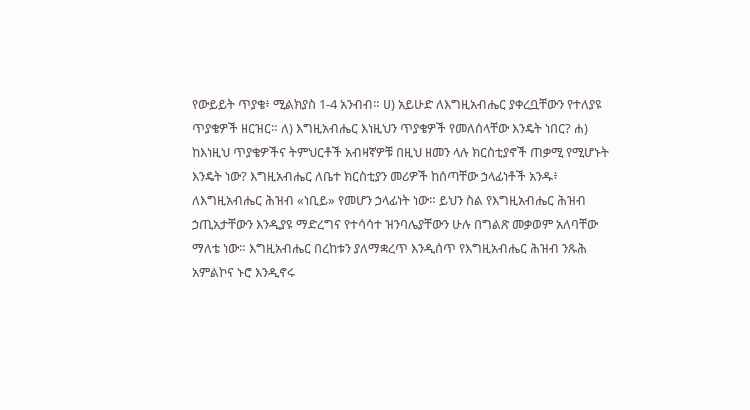የውይይት ጥያቄ፥ ሚልክያስ 1-4 አንብብ። ሀ) አይሁድ ለእግዚአብሔር ያቀረቧቸውን የተለያዩ ጥያቄዎች ዘርዝር። ለ) እግዚአብሔር እነዚህን ጥያቄዎች የመለሰላቸው እንዴት ነበር? ሐ) ከእነዚህ ጥያቄዎችና ትምህርቶች አብዛኛዎቹ በዚህ ዘመን ላሉ ክርስቲያኖች ጠቃሚ የሚሆኑት እንዴት ነው? እግዚአብሔር ለቤተ ክርስቲያን መሪዎች ከሰጣቸው ኃላፊነቶች አንዱ፥ ለእግዚአብሔር ሕዝብ «ነቢይ» የመሆን ኃላፊነት ነው። ይህን ስል የእግዚአብሔር ሕዝብ ኃጢአታቸውን እንዲያዩ ማድረግና የተሳሳተ ዝንባሌያቸውን ሁሉ በግልጽ መቃወም አለባቸው ማለቴ ነው። እግዚአብሔር በረከቱን ያለማቋረጥ እንዲሰጥ የእግዚአብሔር ሕዝብ ንጹሕ አምልኮና ኑሮ እንዲኖሩ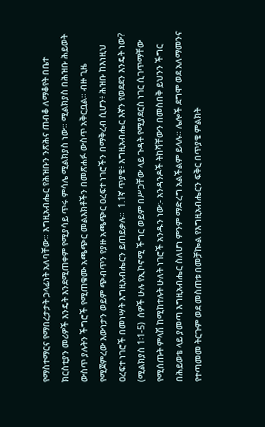የማስተማርና የማበረታታት ኃላፊነት አለባቸው። እግዚአብሔር የሕዝቡን ንጽሕና ጠብቆ ለማቆየት በቤተ ክርስቲያን መሪዎች እንዴት እንደሚጠቀም የሚያሳይ ጥሩ ምሳሌ ሚልክያስ ነው። ሚልክያስ በሕዝቡ ሕይወት ውስጥ ያሉትን ችግሮች የሚጠቁሙ አጫጭር መልእክቶችን በመጽሐፉ ውስጥ አቅርቧል። ብዙ ጊዜ የሚጀምረው እውነታን ወይም ጭብጥን የያዙ አጫጭር ዐረፍተ ነገሮችን በማቅረብ ሲሆን፥ ሕዝቡ ከእነዚህ ዐረፍተ ነገሮች በመነሣት እግዚአብሔርን ይጠይቃሉ።  1.1ኛ ጥያቄ፥ እግዚአብሔር እኛን የወደደን እንዴት ነው? (ሚልክያስ 1፡1-5)  ሰዎች ሁሉ የኢኮኖሚ ችግር ወይም በሥጋቸው ላይ ጉዳት የሚያደርስ ነገር ሲገጥማቸው የሚሰጡት ምላሽ ከሚከተሉት ሁለት ነገሮች አንዱን ነው:- አንዳንዶች ትከሻቸውን በመስበቅ ይህንን ችግር በሕይወቴ ላይ ያመጣ እግዚአብሔር ስለሆነ ምንም ማድረግ አልችልም ይላሉ። ሌሎች ደግሞ ወደ አለማመንና የተጣመመ ትርጉም ወደ መስጠቱ በመቻኰል የእግዚአብሔርን ፍቅር በጥያቄ ምልክት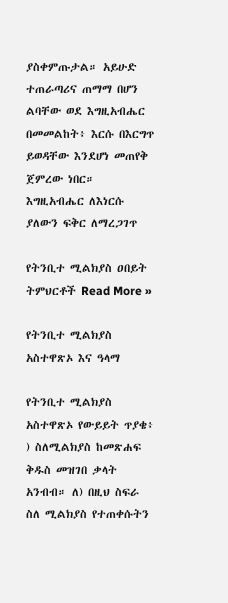ያስቀምጡታል። አይሁድ ተጠራጣሪና ጠማማ በሆን ልባቸው ወደ እግዚአብሔር በመመልከት፥ እርሱ በእርግጥ ይወዳቸው እንደሆነ መጠየቅ ጀምረው ነበር። እግዚአብሔር ለእነርሱ ያለውን ፍቅር ለማረጋገጥ

የትንቢተ ሚልክያስ ዐበይት ትምህርቶች Read More »

የትንቢተ ሚልክያስ አስተዋጽኦ እና ዓላማ

የትንቢተ ሚልክያስ አስተዋጽኦ የውይይት ጥያቄ፥ ) ስለሚልክያስ ከመጽሐፍ ቅዱስ መዝገበ ቃላት አንብብ። ለ) በዚህ ስፍራ ስለ ሚልክያስ የተጠቀሱትን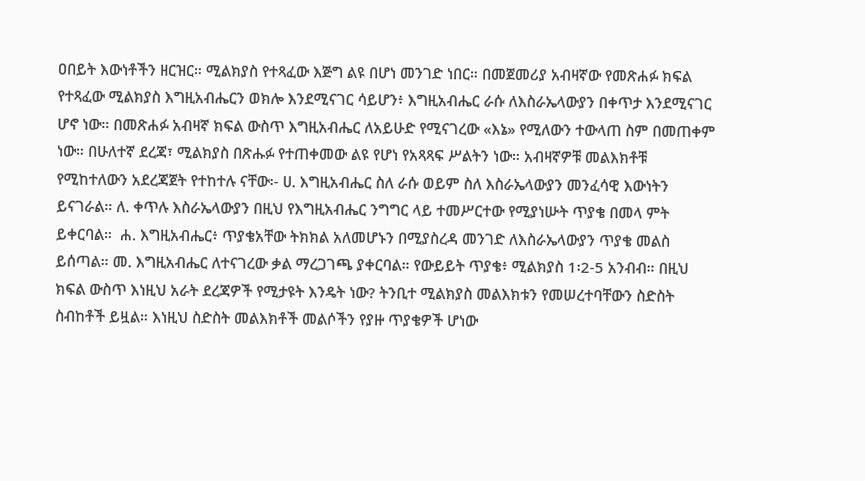ዐበይት እውነቶችን ዘርዝር። ሚልክያስ የተጻፈው እጅግ ልዩ በሆነ መንገድ ነበር። በመጀመሪያ አብዛኛው የመጽሐፉ ክፍል የተጻፈው ሚልክያስ እግዚአብሔርን ወክሎ እንደሚናገር ሳይሆን፥ እግዚአብሔር ራሱ ለእስራኤላውያን በቀጥታ እንደሚናገር ሆኖ ነው። በመጽሐፉ አብዛኛ ክፍል ውስጥ እግዚአብሔር ለአይሁድ የሚናገረው «እኔ» የሚለውን ተውላጠ ስም በመጠቀም ነው። በሁለተኛ ደረጃ፣ ሚልክያስ በጽሑፉ የተጠቀመው ልዩ የሆነ የአጻጻፍ ሥልትን ነው። አብዛኛዎቹ መልእክቶቹ የሚከተለውን አደረጃጀት የተከተሉ ናቸው፡- ሀ. እግዚአብሔር ስለ ራሱ ወይም ስለ እስራኤላውያን መንፈሳዊ እውነትን ይናገራል። ለ. ቀጥሉ እስራኤላውያን በዚህ የእግዚአብሔር ንግግር ላይ ተመሥርተው የሚያነሡት ጥያቄ በመላ ምት ይቀርባል።  ሐ. እግዚአብሔር፥ ጥያቄአቸው ትክክል አለመሆኑን በሚያስረዳ መንገድ ለእስራኤላውያን ጥያቄ መልስ ይሰጣል። መ. እግዚአብሔር ለተናገረው ቃል ማረጋገጫ ያቀርባል። የውይይት ጥያቄ፥ ሚልክያስ 1፡2-5 አንብብ። በዚህ ክፍል ውስጥ እነዚህ አራት ደረጃዎች የሚታዩት እንዴት ነው? ትንቢተ ሚልክያስ መልእክቱን የመሠረተባቸውን ስድስት ስብከቶች ይዟል። እነዚህ ስድስት መልእክቶች መልሶችን የያዙ ጥያቄዎች ሆነው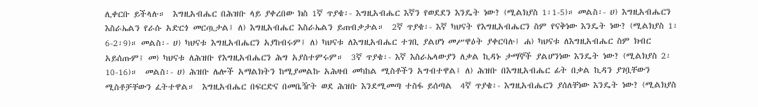ሊቀርቡ ይችላሉ።  እግዚአብሔር በሕዝቡ ላይ ያቀረበው ክስ 1ኛ ጥያቄ፡- እግዚአብሔር እኛን የወደደን እንዴት ነው? (ሚልክያስ 1፡1-5)። መልስ፡- ሀ) እግዚአብሔርን እስራኤልን የራሱ አድርጎ መርጧታል፤ ለ) እግዚአብሔር እስራኤልን ይጠብቃታል።  2ኛ ጥያቄ፡- እኛ ካህናት የእግዚአብሔርን ስም የናቅነው እንዴት ነው? (ሚልክያስ 1፡6-2፡9)። መልስ፡- ሀ) ካህናቱ እግዚአብሔርን አያከብሩም፤ ለ) ካህናቱ ለእግዚአብሔር ተገቢ ያልሆነ መሥዋዕት ያቀርባሉ፤ ሐ) ካህናቱ ለእግዚአብሔር ስም ክብር አይሰጡም፤ መ) ካህናቱ ለሕዝቡ የእግዚአብሔርን ሕግ አያስተምሩም።  3ኛ ጥያቄ፡- እኛ እስራኤላውያን ለቃል ኪዳኑ ታማኞች ያልሆንነው እንዴት ነው? (ሚልክያስ 2፡10-16)።  መልስ፡- ሀ) ሕዝቡ ሌሎች አማልክትን ከሚያመልኩ አሕዛብ መካከል ሚስቶችን አግብተዋል፤ ለ) ሕዝቡ በእግዚአብሔር ፊት በቃል ኪዳን ያገቧቸውን ሚስቶቻቸውን ፈትተዋል።  እግዚአብሔር በፍርድና በመቤዥት ወደ ሕዝቡ እንደሚመጣ ተስፋ ይሰጣል  4ኛ ጥያቄ፡- እግዚአብሔርን ያሰለቸነው እንዴት ነው? (ሚልክያስ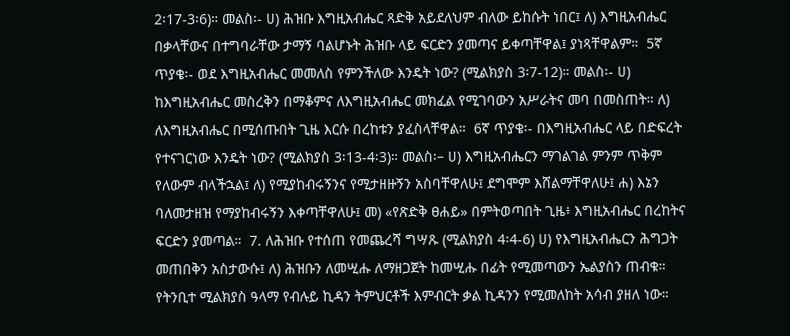2፡17-3፡6)። መልስ፡- ሀ) ሕዝቡ እግዚአብሔር ጻድቅ አይደለህም ብለው ይከሱት ነበር፤ ለ) እግዚአብሔር በቃላቸውና በተግባራቸው ታማኝ ባልሆኑት ሕዝቡ ላይ ፍርድን ያመጣና ይቀጣቸዋል፤ ያነጻቸዋልም።  5ኛ ጥያቄ፡- ወደ እግዚአብሔር መመለስ የምንችለው እንዴት ነው? (ሚልክያስ 3፡7-12)። መልስ፡- ሀ) ከእግዚአብሔር መስረቅን በማቆምና ለእግዚአብሔር መክፈል የሚገባውን አሥራትና መባ በመስጠት። ለ) ለእግዚአብሔር በሚሰጡበት ጊዜ እርሱ በረከቱን ያፈስላቸዋል።  6ኛ ጥያቄ፡- በእግዚአብሔር ላይ በድፍረት የተናገርነው እንዴት ነው? (ሚልክያስ 3፡13-4፡3)። መልስ፡– ሀ) እግዚአብሔርን ማገልገል ምንም ጥቅም የለውም ብላችኋል፤ ለ) የሚያከብሩኝንና የሚታዘዙኝን አስባቸዋለሁ፤ ደግሞም እሸልማቸዋለሁ፤ ሐ) እኔን ባለመታዘዝ የማያከብሩኝን እቀጣቸዋለሁ፤ መ) «የጽድቅ ፀሐይ» በምትወጣበት ጊዜ፥ እግዚአብሔር በረከትና ፍርድን ያመጣል።  7. ለሕዝቡ የተሰጠ የመጨረሻ ግሣጹ (ሚልክያስ 4፡4-6) ሀ) የእግዚአብሔርን ሕግጋት መጠበቅን አስታውሱ፤ ለ) ሕዝቡን ለመሢሑ ለማዘጋጀት ከመሢሑ በፊት የሚመጣውን ኤልያስን ጠብቁ።  የትንቢተ ሚልክያስ ዓላማ የብሉይ ኪዳን ትምህርቶች እምብርት ቃል ኪዳንን የሚመለከት አሳብ ያዘለ ነው።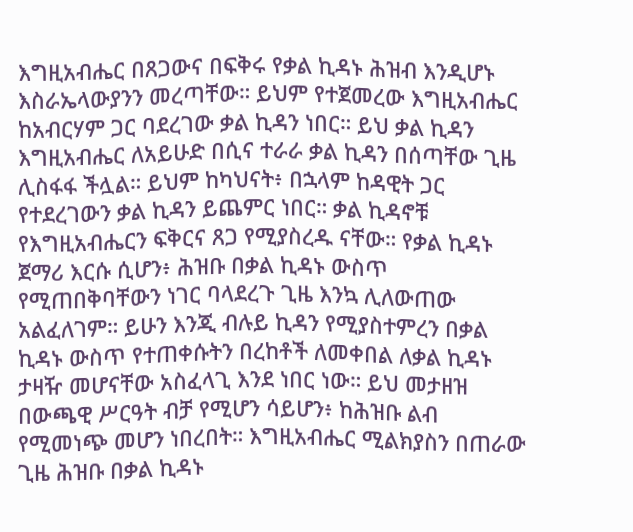እግዚአብሔር በጸጋውና በፍቅሩ የቃል ኪዳኑ ሕዝብ እንዲሆኑ እስራኤላውያንን መረጣቸው። ይህም የተጀመረው እግዚአብሔር ከአብርሃም ጋር ባደረገው ቃል ኪዳን ነበር። ይህ ቃል ኪዳን እግዚአብሔር ለአይሁድ በሲና ተራራ ቃል ኪዳን በሰጣቸው ጊዜ ሊስፋፋ ችሏል። ይህም ከካህናት፥ በኋላም ከዳዊት ጋር የተደረገውን ቃል ኪዳን ይጨምር ነበር። ቃል ኪዳኖቹ የእግዚአብሔርን ፍቅርና ጸጋ የሚያስረዱ ናቸው። የቃል ኪዳኑ ጀማሪ እርሱ ሲሆን፥ ሕዝቡ በቃል ኪዳኑ ውስጥ የሚጠበቅባቸውን ነገር ባላደረጉ ጊዜ እንኳ ሊለውጠው አልፈለገም። ይሁን እንጂ ብሉይ ኪዳን የሚያስተምረን በቃል ኪዳኑ ውስጥ የተጠቀሱትን በረከቶች ለመቀበል ለቃል ኪዳኑ ታዛዥ መሆናቸው አስፈላጊ እንደ ነበር ነው። ይህ መታዘዝ በውጫዊ ሥርዓት ብቻ የሚሆን ሳይሆን፥ ከሕዝቡ ልብ የሚመነጭ መሆን ነበረበት። እግዚአብሔር ሚልክያስን በጠራው ጊዜ ሕዝቡ በቃል ኪዳኑ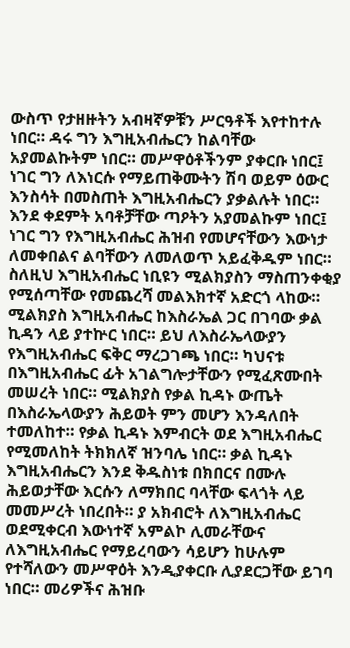ውስጥ የታዘዙትን አብዛኛዎቹን ሥርዓቶች እየተከተሉ ነበር። ዳሩ ግን እግዚአብሔርን ከልባቸው አያመልኩትም ነበር። መሥዋዕቶችንም ያቀርቡ ነበር፤ ነገር ግን ለእነርሱ የማይጠቅሙትን ሽባ ወይም ዕውር እንስሳት በመስጠት እግዚአብሔርን ያቃልሉት ነበር። እንደ ቀደምት አባቶቻቸው ጣዖትን አያመልኩም ነበር፤ ነገር ግን የእግዚአብሔር ሕዝብ የመሆናቸውን እውነታ ለመቀበልና ልባቸውን ለመለወጥ አይፈቅዱም ነበር። ስለዚህ እግዚአብሔር ነቢዩን ሚልክያስን ማስጠንቀቂያ የሚሰጣቸው የመጨረሻ መልእክተኛ አድርጎ ላከው። ሚልክያስ እግዚአብሔር ከእስራኤል ጋር በገባው ቃል ኪዳን ላይ ያተኵር ነበር። ይህ ለእስራኤላውያን የእግዚአብሔር ፍቅር ማረጋገጫ ነበር። ካህናቱ በእግዚአብሔር ፊት አገልግሎታቸውን የሚፈጽሙበት መሠረት ነበር። ሚልክያስ የቃል ኪዳኑ ውጤት በእስራኤላውያን ሕይወት ምን መሆን እንዳለበት ተመለከተ። የቃል ኪዳኑ እምብርት ወደ እግዚአብሔር የሚመለከት ትክክለኛ ዝንባሌ ነበር። ቃል ኪዳኑ እግዚአብሔርን እንደ ቅዱስነቱ በክበርና በሙሉ ሕይወታቸው እርሱን ለማክበር ባላቸው ፍላጎት ላይ መመሥረት ነበረበት። ያ አክብሮት ለእግዚአብሔር ወደሚቀርብ እውነተኛ አምልኮ ሊመራቸውና ለእግዚአብሔር የማይረባውን ሳይሆን ከሁሉም የተሻለውን መሥዋዕት እንዲያቀርቡ ሊያደርጋቸው ይገባ ነበር። መሪዎችና ሕዝቡ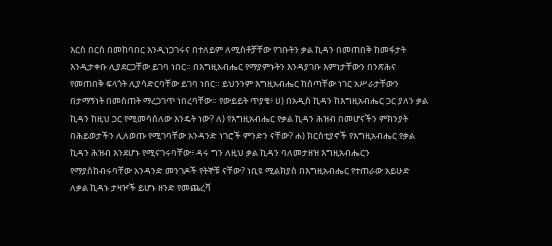እርስ በርስ በመከባበር እንዲነጋገሩና በተለይም ለሚስቶቻቸው የገቡትን ቃል ኪዳን በመጠበቅ ከመፋታት እንዲታቀቡ ሊያደርጋቸው ይገባ ነበር። በእግዚአብሔር የማያምኑትን እንዳያገቡ እምነታቸውን በንጽሕና የመጠበቅ ፍላጎት ሊያሳድርባቸው ይገባ ነበር። ይህንንም እግዚአብሔር ከሰጣቸው ነገር አሥራታቸውን በታማኝነት በመስጠት ማረጋገጥ ነበረባቸው። የውይይት ጥያቄ፥ ሀ) በአዲስ ኪዳን ከእግዚአብሔር ጋር ያለን ቃል ኪዳን ከዚህ ጋር የሚመሳሰለው እንዴት ነው? ለ) የእግዚአብሔር የቃል ኪዳን ሕዝብ በመሆናችን ምክንያት በሕይወታችን ሊለወጡ የሚገባቸው አንዳንድ ነገሮች ምንድን ናቸው? ሐ) ክርስቲያኖች የእግዚአብሔር የቃል ኪዳን ሕዝብ እንደሆኑ የሚናገሩባቸው፥ ዳሩ ግን ለዚህ ቃል ኪዳን ባለመታዘዝ እግዚአብሔርን የማያስከብሩባቸው አንዳንድ መንገዶች የትኞቹ ናቸው? ነቢዩ ሚልክያስ በእግዚአብሔር የተጠራው አይሁድ ለቃል ኪዳኑ ታዛዦች ይሆኑ ዘንድ የመጨረሻ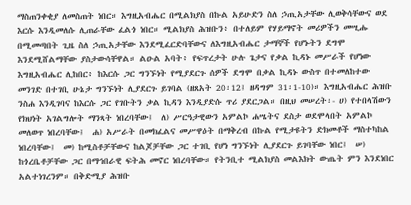ማስጠንቀቂያ ለመስጠት ነበር። እግዚአብሔር በሚልክያስ በኩል አይሁድን ስለ ኃጢአታቸው ሊወቅሳቸውና ወደ እርሱ እንዲመለሱ ሊጠራቸው ፈልጎ ነበር። ሚልክያስ ሕዝቡን፥ በተለይም የሃይማኖት መሪዎችን መሢሑ በሚመጣበት ጊዜ ስለ ኃጢአታቸው እንደሚፈርድባቸውና ለእግዚአብሔር ታማኞች የሆኑትን ደግሞ እንደሚሸልማቸው ያስታውሳቸዋል። ልዑል አባት፥ የፍጥረታት ሁሉ ጌታና የቃል ኪዳኑ መሥራች የሆነው እግዚአብሔር ሊከበር፥ ከእርሱ ጋር ግንኙነት የሚያደርጉ ሰዎች ደግሞ በቃል ኪዳኑ ውስጥ በተመለከተው መንገድ በተገቢ ሁኔታ ግንኙነት ሊያደርጉ ይገባል (ዘጸአት 20፡12፤ ዘዳግም 31፡1-10)። እግዚአብሔር ሕዝቡ ንስሐ እንዲገባና ከእርሱ ጋር የገቡትን ቃል ኪዳን እንዲያድሱ ጥሪ ያደርጋል። በዚህ መሠረት፡- ሀ) የተበላሽውን የክህነት አገልግሎት ማንጻት ነበረባቸው፤  ለ) ሥርዓታዊውን አምልኮ ሐሤትና ደስታ ወደሞላበት አምልኮ መለወጥ ነበረባቸው፤  ሐ) አሥራት በመክፈልና መሥዋዕት በማቅረብ በኩል የሚታዩትን ድክመቶች ማስተካከል ነበረባቸው፤  መ) ከሚስቶቻቸውና ከልጆቻቸው ጋር ተገቢ የሆነ ግንኙነት ሊያደርጉ ይገባቸው ነበር፤  ሠ) ከጎረቤቶቻቸው ጋር በማኅበራዊ ፍትሕ መኖር ነበረባቸው። የትንቢተ ሚልክያስ መልእክት ውጤት ምን እንደነበር አልተነገረንም። በቅድሚያ ሕዝቡ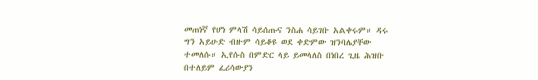መጠነኛ የሆነ ምላሽ ሳይሰጡና ንስሐ ሳይገቡ አልቀሩም። ዳሩ ግን አይሁድ ብዙም ሳይቆዩ ወደ ቀድምው ዝንባሌያቸው ተመለሱ። ኢየሱስ በምድር ላይ ይመላለስ በነበረ ጊዜ ሕዝቡ በተለይም ፈሪሳውያን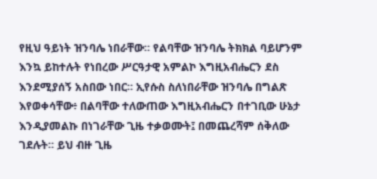የዚህ ዓይነት ዝንባሌ ነበራቸው። የልባቸው ዝንባሌ ትክክል ባይሆንም እንኳ ይከተሉት የነበረው ሥርዓታዊ አምልኮ እግዚአብሔርን ደስ እንደሚያሰኝ አስበው ነበር። ኢየሱስ ስለነበራቸው ዝንባሌ በግልጽ እየወቀሳቸው፥ በልባቸው ተለውጠው እግዚአብሔርን በተገቢው ሁኔታ እንዲያመልኩ በነገራቸው ጊዜ ተቃወሙት፤ በመጨረሻም ሰቅለው ገደሉት። ይህ ብዙ ጊዜ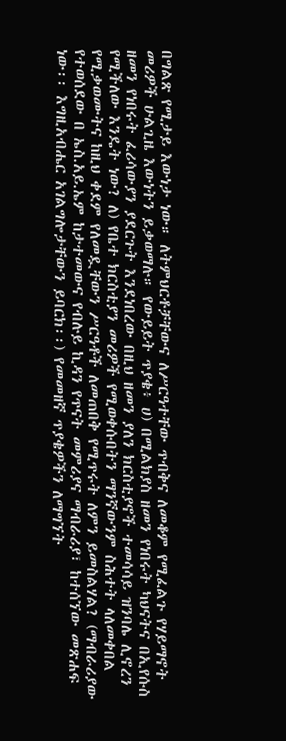በግልጽ የሚታይ እውነታ ነው። ለትምህርቶቻቸውና ለሥርዓተቸው ጥብቅና ለመቆም የሚፈልጉ የሃይማኖት መሪዎች ሁልጊዜ እውነትን ይቃወማሉ። የውይይት ጥያቄ፥ ሀ) በሚልክያስ ዘመን የነበሩት ካህናትና በኢየሱስ ዘመን የነበሩት ፈሪሳውያን ያደርጉት እንደነበረው በዚህ ዘመን ያለን ክርስቲያኖች ተመሳሳይ ዝንባሌ ሊኖረን የሚችለው እንዴት ነው? ለ) የቤተ ክርስቲያን መሪዎች የሚወቀሱበትን ማንኛውንም ስሕተት ላለመቀበል የሚቃወሙትና ከዚህ ቀደም የለመዷቸውን ሥርዓቶች ለመጠበቅ የሚጥሩት ለምን ይመስልሃል? (ማብራሪያው የተወሰደው በ ኤስ.አይ.ኤም ከታተመውና የብሉይ ኪዳን የጥናት መምሪያና ማብራሪያ፣ ከተሰኘው መጽሐፍ ነው፡፡ እግዚአብሔር አገልግሎታቸውን ይባርክ፡፡) የመመዘኛ ጥያቄዎችን ለማግኘት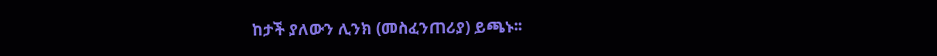ከታች ያለውን ሊንክ (መስፈንጠሪያ) ይጫኑ፡፡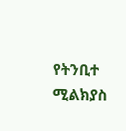የትንቢተ ሚልክያስ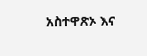አስተዋጽኦ እና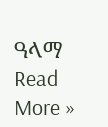ዓላማ Read More »